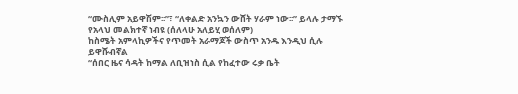“ሙስሊም አይዋሽም፡፡”፣ “ለቀልድ አንኳን ውሸት ሃራም ነው፡፡” ይላሉ ታማኙ የአላህ መልክተኛ ነብዩ (ሰለላሁ አለይሂ ወሰለም)
ከስሜት አምላኪዎችና የጥመት አራማጆች ውስጥ አንዱ እንዲህ ሲሉ ይዋሹብኛል
“ሰበር ዜና ሳዳት ከማል ለቢዝነስ ሲል የከፈተው ሩቃ ቤት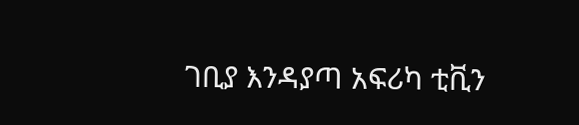ገቢያ እንዳያጣ አፍሪካ ቲቪን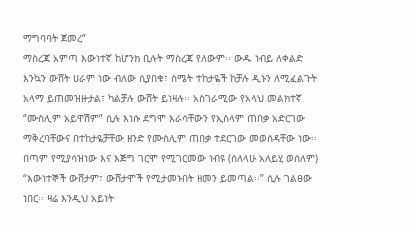ማግባባት ጀመረ”
ማስረጃ አምጣ እውነተኛ ከሆንክ ቢሉት ማስረጃ የለውም፡፡ ውዱ ነብይ ለቀልድ እንኳን ውሸት ሀራም ነው ብለው ሲያበቁ፣ ስሜት ተከታዬች ከቻሉ ዲኑን ለሚፈልጉት አላማ ይጠመዝዙታል፣ ካልቻሉ ውሸት ይነዛሉ፡፡ አስገራሚው የአላህ መልክተኛ “ሙስሊም አይዋሽም” ሲሉ እነሱ ደግሞ እራሳቸውን የኢስላም ጠበቃ አድርገው ማቅረባቸውና በተከታዬቻቸው ዘንድ የሙስሊም ጠበቃ ተደርገው መወሰዳቸው ነው፡፡
በጣም የሚያሳዝነው እና እጅግ ገርሞ የሚገርመው ነብዩ (ሰለላሁ አለይሂ ወሰለም) “እውነተኞች ውሸታም፣ ውሸታሞች የሚታመኑበት ዘመን ይመጣል፡፡” ሲሉ ገልፀው ነበር፡፡ ዛሬ እንዲህ አይነት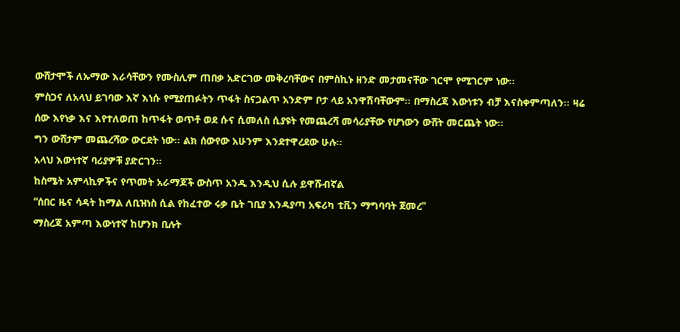ውሸታሞች ለኡማው እራሳቸውን የሙስሊም ጠበቃ አድርገው መቅረባቸውና በምስኪኑ ዘንድ መታመናቸው ገርሞ የሚገርም ነው፡፡
ምስጋና ለአላህ ይገባው እኛ እነሱ የሚያጠፉትን ጥፋት ስናጋልጥ አንድም ቦታ ላይ አንዋሽባቸውም፡፡ በማስረጃ እውነቱን ብቻ እናስቀምጣለን፡፡ ዛሬ ሰው እየነቃ እና እየተለወጠ ከጥፋት ወጥቶ ወደ ሱና ሲመለስ ሲያዩት የመጨረሻ መሳሪያቸው የሆነውን ውሸት መርጨት ነው፡፡
ግን ውሸታም መጨረሻው ውርደት ነው፡፡ ልክ ሰውየው አሁንም እንደተዋረደው ሁሉ፡፡
አላህ እውነተኛ ባሪያዎቹ ያድርገን፡፡
ከስሜት አምላኪዎችና የጥመት አራማጆች ውስጥ አንዱ እንዲህ ሲሉ ይዋሹብኛል
“ሰበር ዜና ሳዳት ከማል ለቢዝነስ ሲል የከፈተው ሩቃ ቤት ገቢያ እንዳያጣ አፍሪካ ቲቪን ማግባባት ጀመረ”
ማስረጃ አምጣ እውነተኛ ከሆንክ ቢሉት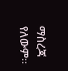ማስረጃ የለውም፡፡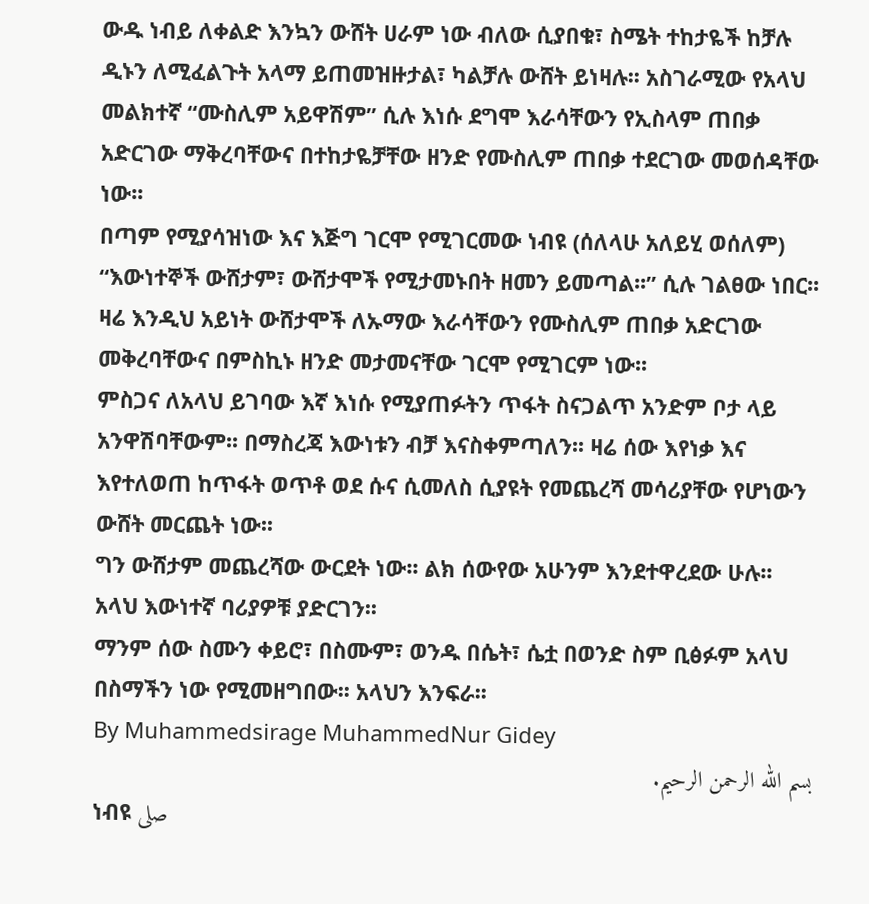ውዱ ነብይ ለቀልድ እንኳን ውሸት ሀራም ነው ብለው ሲያበቁ፣ ስሜት ተከታዬች ከቻሉ ዲኑን ለሚፈልጉት አላማ ይጠመዝዙታል፣ ካልቻሉ ውሸት ይነዛሉ፡፡ አስገራሚው የአላህ መልክተኛ “ሙስሊም አይዋሽም” ሲሉ እነሱ ደግሞ እራሳቸውን የኢስላም ጠበቃ አድርገው ማቅረባቸውና በተከታዬቻቸው ዘንድ የሙስሊም ጠበቃ ተደርገው መወሰዳቸው ነው፡፡
በጣም የሚያሳዝነው እና እጅግ ገርሞ የሚገርመው ነብዩ (ሰለላሁ አለይሂ ወሰለም) “እውነተኞች ውሸታም፣ ውሸታሞች የሚታመኑበት ዘመን ይመጣል፡፡” ሲሉ ገልፀው ነበር፡፡ ዛሬ እንዲህ አይነት ውሸታሞች ለኡማው እራሳቸውን የሙስሊም ጠበቃ አድርገው መቅረባቸውና በምስኪኑ ዘንድ መታመናቸው ገርሞ የሚገርም ነው፡፡
ምስጋና ለአላህ ይገባው እኛ እነሱ የሚያጠፉትን ጥፋት ስናጋልጥ አንድም ቦታ ላይ አንዋሽባቸውም፡፡ በማስረጃ እውነቱን ብቻ እናስቀምጣለን፡፡ ዛሬ ሰው እየነቃ እና እየተለወጠ ከጥፋት ወጥቶ ወደ ሱና ሲመለስ ሲያዩት የመጨረሻ መሳሪያቸው የሆነውን ውሸት መርጨት ነው፡፡
ግን ውሸታም መጨረሻው ውርደት ነው፡፡ ልክ ሰውየው አሁንም እንደተዋረደው ሁሉ፡፡
አላህ እውነተኛ ባሪያዎቹ ያድርገን፡፡
ማንም ሰው ስሙን ቀይሮ፣ በስሙም፣ ወንዱ በሴት፣ ሴቷ በወንድ ስም ቢፅፉም አላህ በስማችን ነው የሚመዘግበው፡፡ አላህን እንፍራ፡፡
By Muhammedsirage MuhammedNur Gidey
بسم الله الرحمن الرحيم.
ነብዩ صلى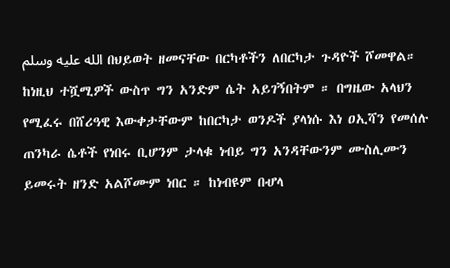الله عليه وسلم በህይወት ዘመናቸው በርካቶችን ለበርካታ ጉዳዮች ሾመዋል። ከነዚህ ተሿሚዎች ውስጥ ግን አንድም ሴት አይገኝበትም ። በግዜው አላህን የሚፈሩ በሸሪዓዊ እውቀታቸውም ከበርካታ ወንዶች ያላነሱ እነ ዐኢሻን የመሰሉ ጠንካራ ሴቶች የነበሩ ቢሆንም ታላቁ ነብይ ግን አንዳቸውንም ሙስሊሙን ይመሩት ዘንድ አልሾሙም ነበር ። ከነብዩም በሇላ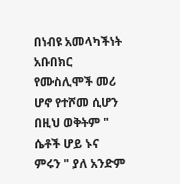በነብዩ አመላካችነት አቡበክር የሙስሊሞች መሪ ሆኖ የተሾመ ሲሆን በዚህ ወቅትም " ሴቶች ሆይ ኑና ምሩን " ያለ አንድም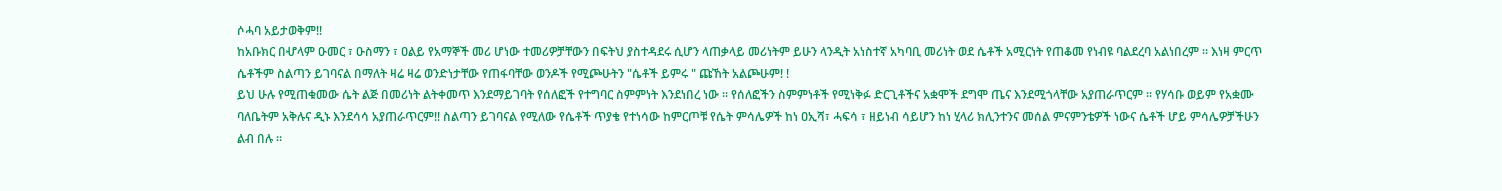ሶሓባ አይታወቅም!!
ከአቡክር በሇላም ዑመር ፣ ዑስማን ፣ ዐልይ የአማኞች መሪ ሆነው ተመሪዎቻቸውን በፍትህ ያስተዳደሩ ሲሆን ላጠቃላይ መሪነትም ይሁን ላንዲት አነስተኛ አካባቢ መሪነት ወደ ሴቶች አሚርነት የጠቆመ የነብዩ ባልደረባ አልነበረም ። እነዛ ምርጥ ሴቶችም ስልጣን ይገባናል በማለት ዛሬ ዛሬ ወንድነታቸው የጠፋባቸው ወንዶች የሚጮሁትን "ሴቶች ይምሩ " ጩኸት አልጮሁም! !
ይህ ሁሉ የሚጠቁመው ሴት ልጅ በመሪነት ልትቀመጥ እንደማይገባት የሰለፎች የተግባር ስምምነት እንደነበረ ነው ። የሰለፎችን ስምምነቶች የሚነቅፉ ድርጊቶችና አቋሞች ደግሞ ጤና እንደሚጎላቸው አያጠራጥርም ። የሃሳቡ ወይም የአቋሙ ባለቤትም አቅሉና ዲኑ እንደሳሳ አያጠራጥርም!! ስልጣን ይገባናል የሚለው የሴቶች ጥያቄ የተነሳው ከምርጦቹ የሴት ምሳሌዎች ከነ ዐኢሻ፣ ሓፍሳ ፣ ዘይነብ ሳይሆን ከነ ሂላሪ ክሊንተንና መሰል ምናምንቴዎች ነውና ሴቶች ሆይ ምሳሌዎቻችሁን ልብ በሉ ።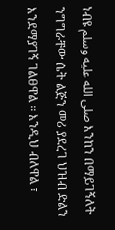ነብዩ صلى الله عليه وسلم እንከን በማይገኝለት ንግግራቸው ሴት ልጅን መሪ ያደረገ ህዝብ ድልን እንደማያገኝ ገልፀዋል ። እንዲህ ብለዋል ፣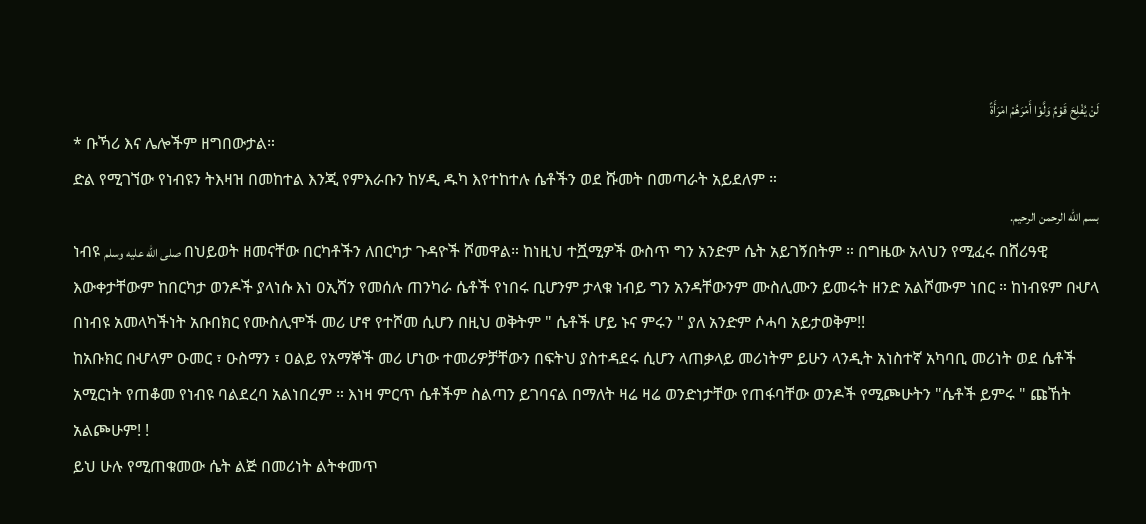لَنْ يُفْلِحَ قَوْمٌ وَلَّوْا أَمْرَهُمْ امْرَأَةً
* ቡኻሪ እና ሌሎችም ዘግበውታል።
ድል የሚገኘው የነብዩን ትእዛዝ በመከተል እንጂ የምእራቡን ከሃዲ ዱካ እየተከተሉ ሴቶችን ወደ ሹመት በመጣራት አይደለም ።
بسم الله الرحمن الرحيم.
ነብዩ صلى الله عليه وسلم በህይወት ዘመናቸው በርካቶችን ለበርካታ ጉዳዮች ሾመዋል። ከነዚህ ተሿሚዎች ውስጥ ግን አንድም ሴት አይገኝበትም ። በግዜው አላህን የሚፈሩ በሸሪዓዊ እውቀታቸውም ከበርካታ ወንዶች ያላነሱ እነ ዐኢሻን የመሰሉ ጠንካራ ሴቶች የነበሩ ቢሆንም ታላቁ ነብይ ግን አንዳቸውንም ሙስሊሙን ይመሩት ዘንድ አልሾሙም ነበር ። ከነብዩም በሇላ በነብዩ አመላካችነት አቡበክር የሙስሊሞች መሪ ሆኖ የተሾመ ሲሆን በዚህ ወቅትም " ሴቶች ሆይ ኑና ምሩን " ያለ አንድም ሶሓባ አይታወቅም!!
ከአቡክር በሇላም ዑመር ፣ ዑስማን ፣ ዐልይ የአማኞች መሪ ሆነው ተመሪዎቻቸውን በፍትህ ያስተዳደሩ ሲሆን ላጠቃላይ መሪነትም ይሁን ላንዲት አነስተኛ አካባቢ መሪነት ወደ ሴቶች አሚርነት የጠቆመ የነብዩ ባልደረባ አልነበረም ። እነዛ ምርጥ ሴቶችም ስልጣን ይገባናል በማለት ዛሬ ዛሬ ወንድነታቸው የጠፋባቸው ወንዶች የሚጮሁትን "ሴቶች ይምሩ " ጩኸት አልጮሁም! !
ይህ ሁሉ የሚጠቁመው ሴት ልጅ በመሪነት ልትቀመጥ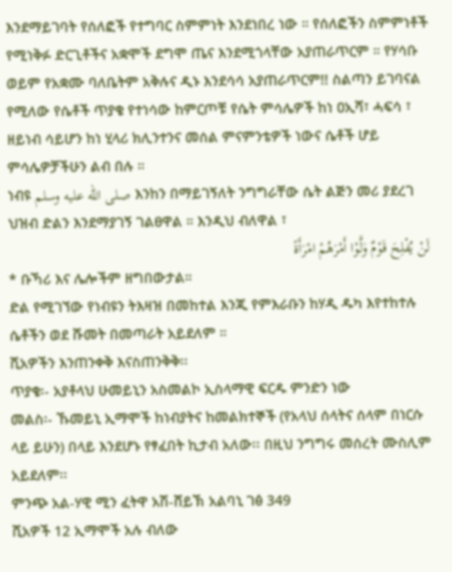እንደማይገባት የሰለፎች የተግባር ስምምነት እንደነበረ ነው ። የሰለፎችን ስምምነቶች የሚነቅፉ ድርጊቶችና አቋሞች ደግሞ ጤና እንደሚጎላቸው አያጠራጥርም ። የሃሳቡ ወይም የአቋሙ ባለቤትም አቅሉና ዲኑ እንደሳሳ አያጠራጥርም!! ስልጣን ይገባናል የሚለው የሴቶች ጥያቄ የተነሳው ከምርጦቹ የሴት ምሳሌዎች ከነ ዐኢሻ፣ ሓፍሳ ፣ ዘይነብ ሳይሆን ከነ ሂላሪ ክሊንተንና መሰል ምናምንቴዎች ነውና ሴቶች ሆይ ምሳሌዎቻችሁን ልብ በሉ ።
ነብዩ صلى الله عليه وسلم እንከን በማይገኝለት ንግግራቸው ሴት ልጅን መሪ ያደረገ ህዝብ ድልን እንደማያገኝ ገልፀዋል ። እንዲህ ብለዋል ፣
لَنْ يُفْلِحَ قَوْمٌ وَلَّوْا أَمْرَهُمْ امْرَأَةً
* ቡኻሪ እና ሌሎችም ዘግበውታል።
ድል የሚገኘው የነብዩን ትእዛዝ በመከተል እንጂ የምእራቡን ከሃዲ ዱካ እየተከተሉ ሴቶችን ወደ ሹመት በመጣራት አይደለም ።
ሺአዎችን እንጠንቀቅ እናስጠንቅቅ፡፡
ጥያቄ፡- አያቶላህ ሁመይኒን አስመልኮ ኢስላማዊ ፍርዱ ምንድን ነው
መልስ፡- ኹመይኒ ኢማሞች ከነብያትና ከመልክተኞች (የአላህ ሰላትና ሰላም በነርሱ ላይ ይሁን) በላይ እንደሆኑ የፃፈበት ኪታብ አለው፡፡ በዚህ ንግግሩ መሰረት ሙስሊም አይደለም፡፡
ምንጭ አል-ሃዊ ሚን ፈትዋ አሽ-ሸይኽ አልባኒ ገፅ 349
ሺአዎች 12 ኢማሞች አሉ ብለው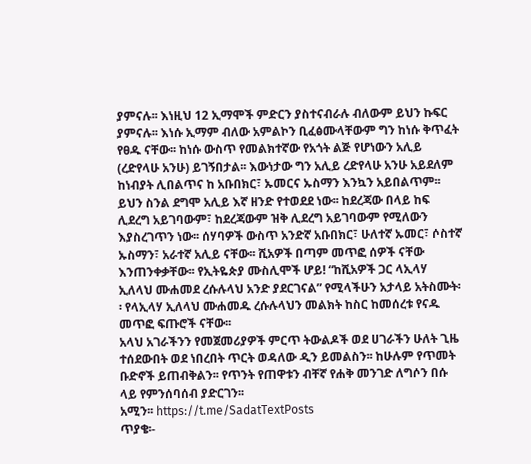ያምናሉ፡፡ እነዚህ 12 ኢማሞች ምድርን ያስተናብራሉ ብለውም ይህን ኩፍር ያምናሉ፡፡ እነሱ ኢማም ብለው አምልኮን ቢፈፅሙላቸውም ግን ከነሱ ቅጥፈት የፀዱ ናቸው፡፡ ከነሱ ውስጥ የመልክተኛው የአጎት ልጅ የሆነውን አሊይ (ረድየላሁ አንሁ) ይገኝበታል፡፡ እውነታው ግን አሊይ ረድየላሁ አንሁ አይደለም ከነብያት ሊበልጥና ከ አቡበክር፣ ኡመርና ኡስማን እንኳን አይበልጥም፡፡ ይህን ስንል ደግሞ አሊይ እኛ ዘንድ የተወደደ ነው፡፡ ከደረጃው በላይ ከፍ ሊደረግ አይገባውም፣ ከደረጃውም ዝቅ ሊደረግ አይገባውም የሚለውን እያስረገጥን ነው፡፡ ሰሃባዎች ውስጥ አንድኛ አቡበክር፣ ሁለተኛ ኡመር፣ ሶስተኛ ኡስማን፣ አራተኛ አሊይ ናቸው፡፡ ሺአዎች በጣም መጥፎ ሰዎች ናቸው እንጠንቀቃቸው፡፡ የኢትዬጵያ ሙስሊሞች ሆይ! “ከሺአዎች ጋር ላኢላሃ ኢለላህ ሙሐመደ ረሱሉላህ አንድ ያደርገናል” የሚላችሁን አታላይ አትስሙት፡፡ የላኢላሃ ኢለላህ ሙሐመዱ ረሱሉላህን መልክት ከስር ከመሰረቱ የናዱ መጥፎ ፍጡሮች ናቸው፡፡
አላህ አገራችንን የመጀመሪያዎች ምርጥ ትውልዶች ወደ ሀገራችን ሁለት ጊዜ ተሰደውበት ወደ ነበረበት ጥርት ወዳለው ዲን ይመልስን፡፡ ከሁሉም የጥመት ቡድኖች ይጠብቅልን፡፡ የጥንት የጠዋቱን ብቸኛ የሐቅ መንገድ ለግሶን በሱ ላይ የምንሰባሰብ ያድርገን፡፡
አሚን፡፡ https://t.me/SadatTextPosts
ጥያቄ፡-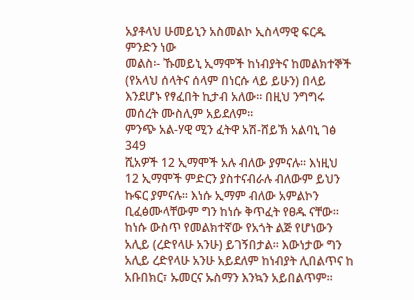አያቶላህ ሁመይኒን አስመልኮ ኢስላማዊ ፍርዱ ምንድን ነው
መልስ፡- ኹመይኒ ኢማሞች ከነብያትና ከመልክተኞች (የአላህ ሰላትና ሰላም በነርሱ ላይ ይሁን) በላይ እንደሆኑ የፃፈበት ኪታብ አለው፡፡ በዚህ ንግግሩ መሰረት ሙስሊም አይደለም፡፡
ምንጭ አል-ሃዊ ሚን ፈትዋ አሽ-ሸይኽ አልባኒ ገፅ 349
ሺአዎች 12 ኢማሞች አሉ ብለው ያምናሉ፡፡ እነዚህ 12 ኢማሞች ምድርን ያስተናብራሉ ብለውም ይህን ኩፍር ያምናሉ፡፡ እነሱ ኢማም ብለው አምልኮን ቢፈፅሙላቸውም ግን ከነሱ ቅጥፈት የፀዱ ናቸው፡፡ ከነሱ ውስጥ የመልክተኛው የአጎት ልጅ የሆነውን አሊይ (ረድየላሁ አንሁ) ይገኝበታል፡፡ እውነታው ግን አሊይ ረድየላሁ አንሁ አይደለም ከነብያት ሊበልጥና ከ አቡበክር፣ ኡመርና ኡስማን እንኳን አይበልጥም፡፡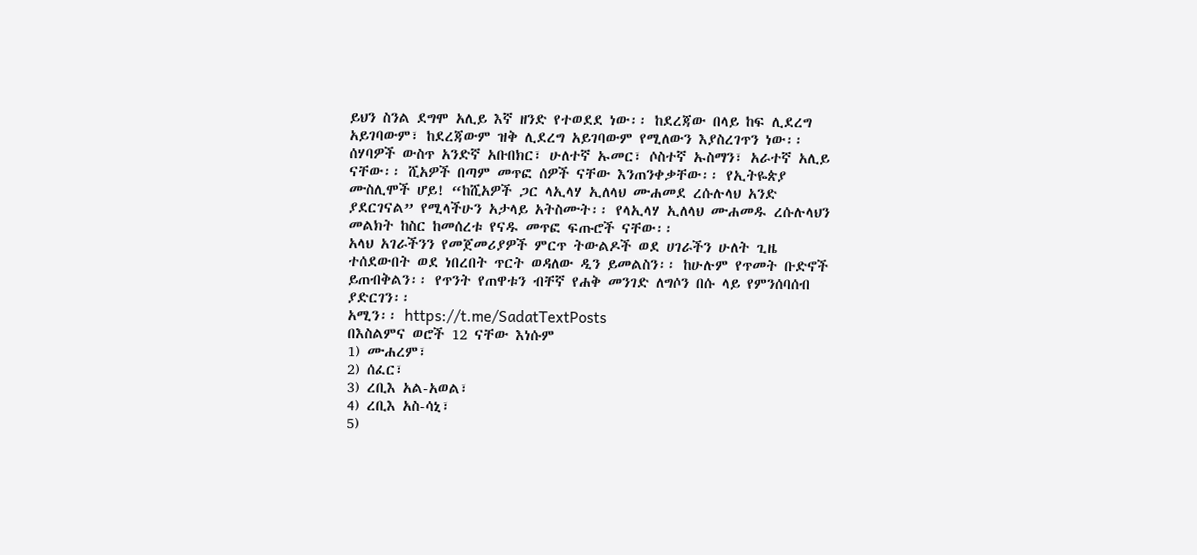ይህን ስንል ደግሞ አሊይ እኛ ዘንድ የተወደደ ነው፡፡ ከደረጃው በላይ ከፍ ሊደረግ አይገባውም፣ ከደረጃውም ዝቅ ሊደረግ አይገባውም የሚለውን እያስረገጥን ነው፡፡ ሰሃባዎች ውስጥ አንድኛ አቡበክር፣ ሁለተኛ ኡመር፣ ሶስተኛ ኡስማን፣ አራተኛ አሊይ ናቸው፡፡ ሺአዎች በጣም መጥፎ ሰዎች ናቸው እንጠንቀቃቸው፡፡ የኢትዬጵያ ሙስሊሞች ሆይ! “ከሺአዎች ጋር ላኢላሃ ኢለላህ ሙሐመደ ረሱሉላህ አንድ ያደርገናል” የሚላችሁን አታላይ አትስሙት፡፡ የላኢላሃ ኢለላህ ሙሐመዱ ረሱሉላህን መልክት ከስር ከመሰረቱ የናዱ መጥፎ ፍጡሮች ናቸው፡፡
አላህ አገራችንን የመጀመሪያዎች ምርጥ ትውልዶች ወደ ሀገራችን ሁለት ጊዜ ተሰደውበት ወደ ነበረበት ጥርት ወዳለው ዲን ይመልስን፡፡ ከሁሉም የጥመት ቡድኖች ይጠብቅልን፡፡ የጥንት የጠዋቱን ብቸኛ የሐቅ መንገድ ለግሶን በሱ ላይ የምንሰባሰብ ያድርገን፡፡
አሚን፡፡ https://t.me/SadatTextPosts
በእስልምና ወሮች 12 ናቸው እነሱም
1) ሙሐረም፣
2) ሰፈር፣
3) ረቢእ አል-አወል፣
4) ረቢእ አስ-ሳኒ፣
5)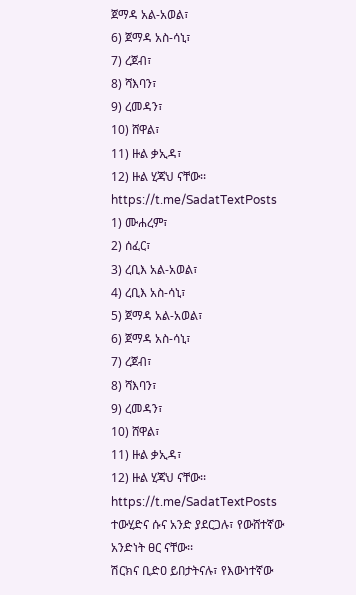ጀማዳ አል-አወል፣
6) ጀማዳ አስ-ሳኒ፣
7) ረጀብ፣
8) ሻእባን፣
9) ረመዳን፣
10) ሸዋል፣
11) ዙል ቃኢዳ፣
12) ዙል ሂጃህ ናቸው፡፡
https://t.me/SadatTextPosts
1) ሙሐረም፣
2) ሰፈር፣
3) ረቢእ አል-አወል፣
4) ረቢእ አስ-ሳኒ፣
5) ጀማዳ አል-አወል፣
6) ጀማዳ አስ-ሳኒ፣
7) ረጀብ፣
8) ሻእባን፣
9) ረመዳን፣
10) ሸዋል፣
11) ዙል ቃኢዳ፣
12) ዙል ሂጃህ ናቸው፡፡
https://t.me/SadatTextPosts
ተውሂድና ሱና አንድ ያደርጋሉ፣ የውሸተኛው አንድነት ፀር ናቸው፡፡
ሽርክና ቢድዐ ይበታትናሉ፣ የእውነተኛው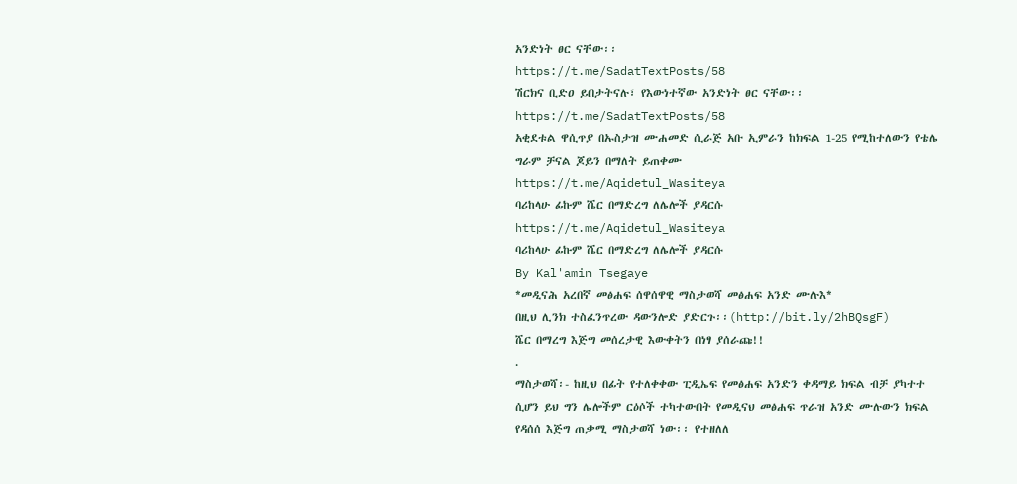አንድነት ፀር ናቸው፡፡
https://t.me/SadatTextPosts/58
ሽርክና ቢድዐ ይበታትናሉ፣ የእውነተኛው አንድነት ፀር ናቸው፡፡
https://t.me/SadatTextPosts/58
አቂደቱል ዋሲጥያ በኡስታዝ ሙሐመድ ሲራጅ አቡ ኢምራን ከክፍል 1-25 የሚከተለውን የቴሌ ግራም ቻናል ጆይን በማለት ይጠቀሙ
https://t.me/Aqidetul_Wasiteya
ባሪከላሁ ፊኩም ሼር በማድረግ ለሌሎች ያዳርሱ
https://t.me/Aqidetul_Wasiteya
ባሪከላሁ ፊኩም ሼር በማድረግ ለሌሎች ያዳርሱ
By Kal'amin Tsegaye
*መዲናሕ አረበኛ መፅሐፍ ሰዋሰዋዊ ማስታወሻ መፅሐፍ አንድ ሙሉእ*
በዚህ ሊንክ ተስፈንጥረው ዳውንሎድ ያድርጉ፡፡(http://bit.ly/2hBQsgF)
ሼር በማረግ እጅግ መሰረታዊ እውቀትን በነፃ ያሰራጩ!!
.
ማስታወሻ፡- ከዚህ በፊት የተለቀቀው ፒዲኤፍ የመፅሐፍ አንድን ቀዳማይ ክፍል ብቻ ያካተተ ሲሆን ይህ ግን ሌሎችም ርዕሶች ተካተውበት የመዲናህ መፅሐፍ ጥራዝ አንድ ሙሉውን ክፍል የዳሰሰ እጅግ ጠቃሚ ማስታወሻ ነው፡፡ የተዘለለ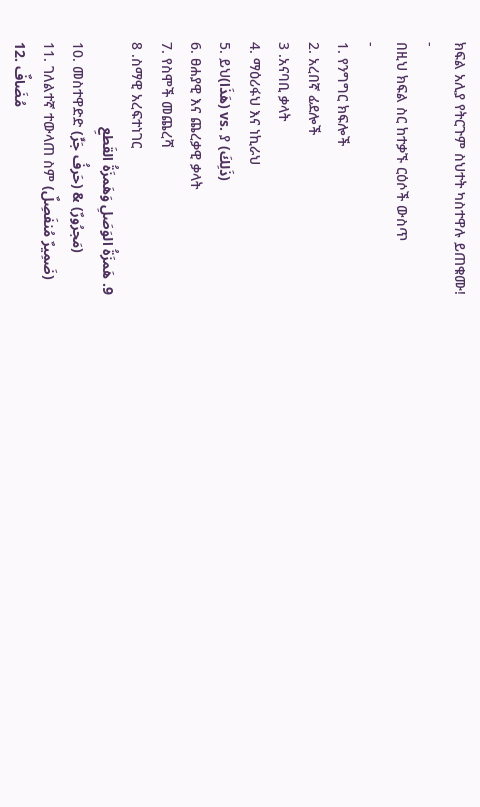ክፍል አሊያ የትርጉም ስህተት ካስተዋሉ ይጠቁሙ!
-
በዚህ ክፍል ስር ከተቃኙ ርዕሶች ውስጥ
-
1. የንግግር ክፍሎች
2. አረበኛ ፊደሎች
3 .አናባቢ ቃላት
4. ማዕሪፋህ እና ነኪራህ
5. ይህ(هَذَا) vs. ያ (ذَلِكَ)
6. ፀሐያዊ እና ጨረቃዊ ቃላት
7. የስሞች መጨረሻ
8 .ስማዊ አረፍተነገር
9. هَمزَةُ الوَصَلِ وَهَمزَةُ القَطعِ
10. መስተዋድድ (حَرفُ جَرٍّ) & (مَجرُورٌ)
11. ገለልተኛ ተውላጠ ስም (ضَمِيرٌ مُنفَصِلٌ)
12. مُضَافٌ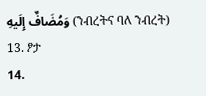وَمُضَافٌ إِلَيهِ (ንብረትና ባለ ንብረት)
13. ፆታ
14.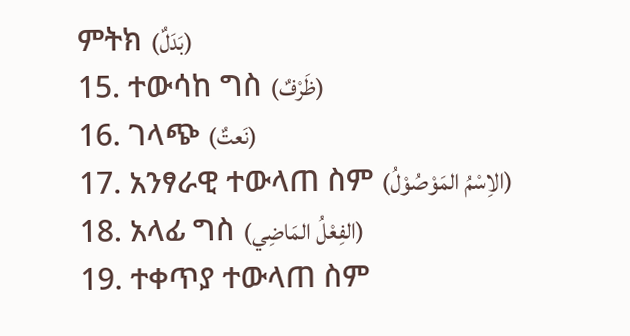ምትክ (بَدَلٌ)
15. ተውሳከ ግስ (ظَرْفٌ)
16. ገላጭ (نَعتٌ)
17. አንፃራዊ ተውላጠ ስም (الاِسْمُ المَوْصُوْلُ)
18. አላፊ ግስ (الفِعْلُ المَاضِي)
19. ተቀጥያ ተውላጠ ስም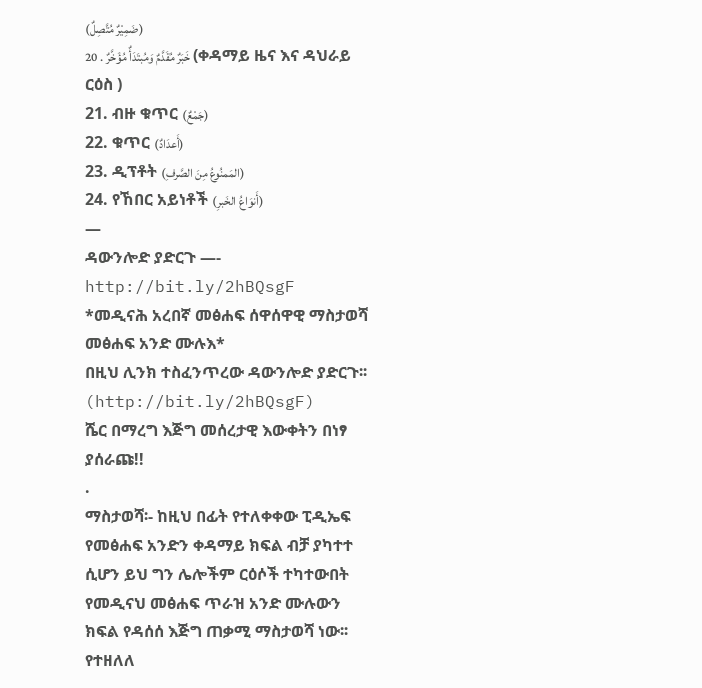(ضَمِيْرٌ مُتَّصِلٌ)
20 . خَبَرٌ مُقَدَّمٌ وَمُبتَدَأٌ مُؤَخَّرٌ (ቀዳማይ ዜና እና ዳህራይ ርዕስ )
21. ብዙ ቁጥር (جَمْعٌ)
22. ቁጥር (أَعدَادٌ)
23. ዲፕቶት (المَمنُوعُ مِنَ الصَّرفِ)
24. የኸበር አይነቶች (أَنوَاعُ الخَبرِ)
—
ዳውንሎድ ያድርጉ —- http://bit.ly/2hBQsgF
*መዲናሕ አረበኛ መፅሐፍ ሰዋሰዋዊ ማስታወሻ መፅሐፍ አንድ ሙሉእ*
በዚህ ሊንክ ተስፈንጥረው ዳውንሎድ ያድርጉ፡፡(http://bit.ly/2hBQsgF)
ሼር በማረግ እጅግ መሰረታዊ እውቀትን በነፃ ያሰራጩ!!
.
ማስታወሻ፡- ከዚህ በፊት የተለቀቀው ፒዲኤፍ የመፅሐፍ አንድን ቀዳማይ ክፍል ብቻ ያካተተ ሲሆን ይህ ግን ሌሎችም ርዕሶች ተካተውበት የመዲናህ መፅሐፍ ጥራዝ አንድ ሙሉውን ክፍል የዳሰሰ እጅግ ጠቃሚ ማስታወሻ ነው፡፡ የተዘለለ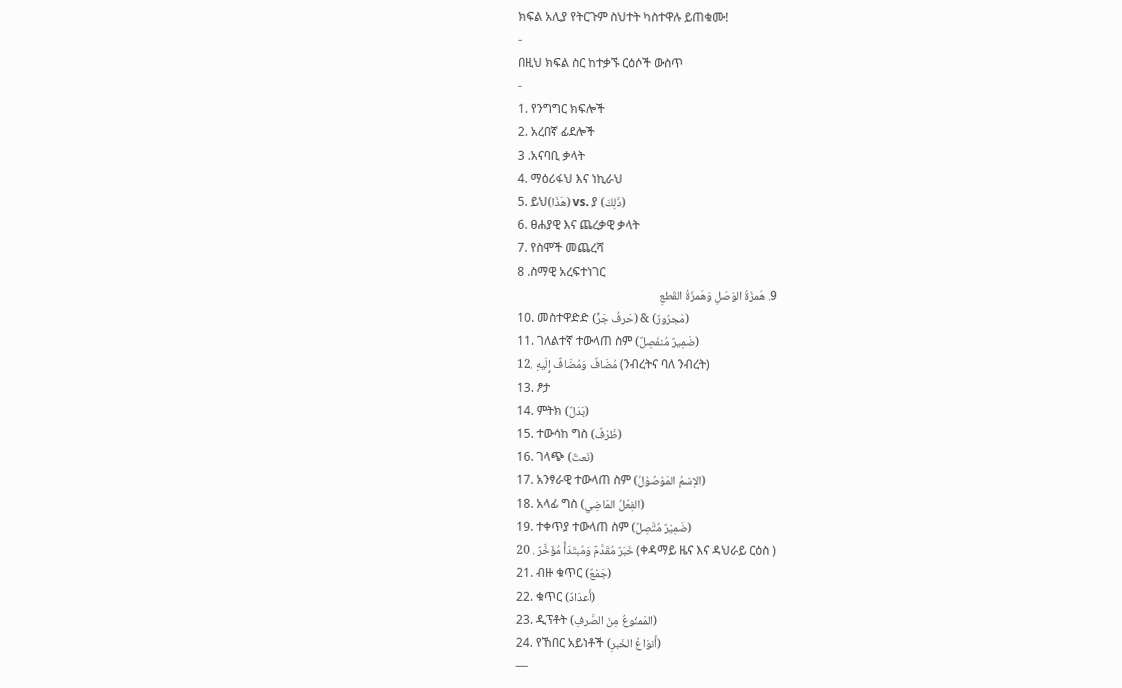ክፍል አሊያ የትርጉም ስህተት ካስተዋሉ ይጠቁሙ!
-
በዚህ ክፍል ስር ከተቃኙ ርዕሶች ውስጥ
-
1. የንግግር ክፍሎች
2. አረበኛ ፊደሎች
3 .አናባቢ ቃላት
4. ማዕሪፋህ እና ነኪራህ
5. ይህ(هَذَا) vs. ያ (ذَلِكَ)
6. ፀሐያዊ እና ጨረቃዊ ቃላት
7. የስሞች መጨረሻ
8 .ስማዊ አረፍተነገር
9. هَمزَةُ الوَصَلِ وَهَمزَةُ القَطعِ
10. መስተዋድድ (حَرفُ جَرٍّ) & (مَجرُورٌ)
11. ገለልተኛ ተውላጠ ስም (ضَمِيرٌ مُنفَصِلٌ)
12. مُضَافٌ وَمُضَافٌ إِلَيهِ (ንብረትና ባለ ንብረት)
13. ፆታ
14. ምትክ (بَدَلٌ)
15. ተውሳከ ግስ (ظَرْفٌ)
16. ገላጭ (نَعتٌ)
17. አንፃራዊ ተውላጠ ስም (الاِسْمُ المَوْصُوْلُ)
18. አላፊ ግስ (الفِعْلُ المَاضِي)
19. ተቀጥያ ተውላጠ ስም (ضَمِيْرٌ مُتَّصِلٌ)
20 . خَبَرٌ مُقَدَّمٌ وَمُبتَدَأٌ مُؤَخَّرٌ (ቀዳማይ ዜና እና ዳህራይ ርዕስ )
21. ብዙ ቁጥር (جَمْعٌ)
22. ቁጥር (أَعدَادٌ)
23. ዲፕቶት (المَمنُوعُ مِنَ الصَّرفِ)
24. የኸበር አይነቶች (أَنوَاعُ الخَبرِ)
—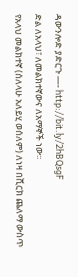ዳውንሎድ ያድርጉ —- http://bit.ly/2hBQsgF
ድል ለአላህ፣ ለመልክተኛውና ለአማኞች ነው፡፡
የአላህ መልክተኛ (ሰለላሁ አለይሂ ወሰለም) ለነዛ በሺርክ ጨለማ ውስጥ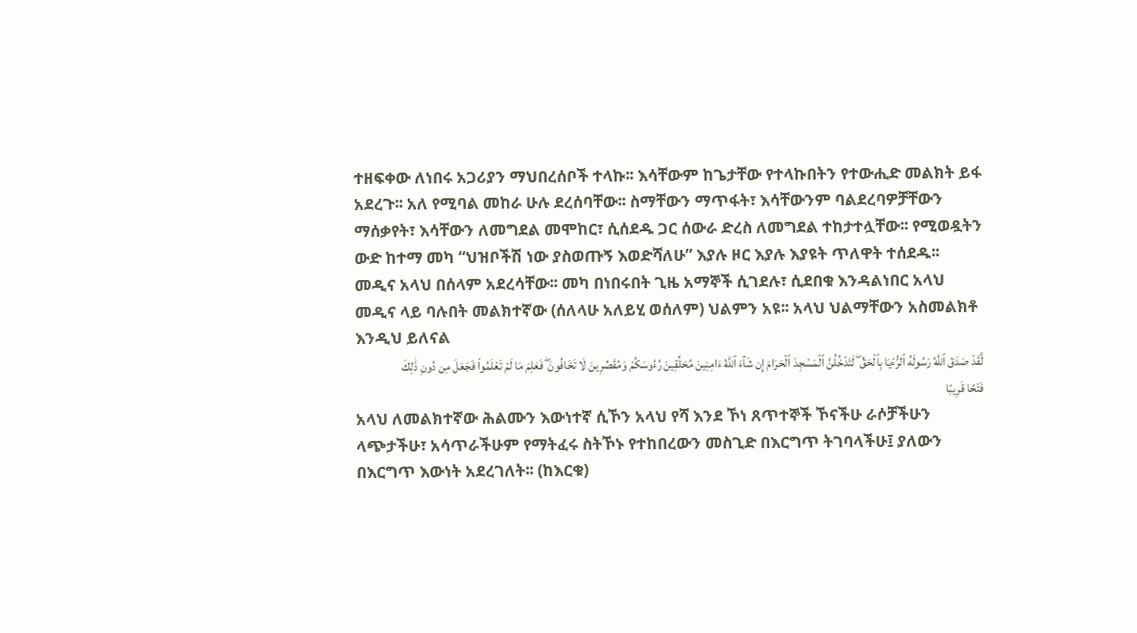ተዘፍቀው ለነበሩ አጋሪያን ማህበረሰቦች ተላኩ፡፡ እሳቸውም ከጌታቸው የተላኩበትን የተውሒድ መልክት ይፋ አደረጉ፡፡ አለ የሚባል መከራ ሁሉ ደረሰባቸው፡፡ ስማቸውን ማጥፋት፣ እሳቸውንም ባልደረባዎቻቸውን ማሰቃየት፣ እሳቸውን ለመግደል መሞከር፣ ሲሰደዱ ጋር ሰውራ ድረስ ለመግደል ተከታተሏቸው፡፡ የሚወዷትን ውድ ከተማ መካ “ህዝቦችሽ ነው ያስወጡኝ እወድሻለሁ” እያሉ ዞር እያሉ እያዩት ጥለዋት ተሰደዱ፡፡
መዲና አላህ በሰላም አደረሳቸው፡፡ መካ በነበሩበት ጊዜ አማኞች ሲገደሉ፣ ሲደበቁ እንዳልነበር አላህ መዲና ላይ ባሉበት መልክተኛው (ሰለላሁ አለይሂ ወሰለም) ህልምን አዩ፡፡ አላህ ህልማቸውን አስመልክቶ እንዲህ ይለናል
لَّقَدْ صَدَقَ ٱللَّهُ رَسُولَهُ ٱلرُّءْيَا بِٱلْحَقِّ ۖ لَتَدْخُلُنَّ ٱلْمَسْجِدَ ٱلْحَرَامَ إِن شَآءَ ٱللَّهُ ءَامِنِينَ مُحَلِّقِينَ رُءُوسَكُمْ وَمُقَصِّرِينَ لَا تَخَافُونَ ۖ فَعَلِمَ مَا لَمْ تَعْلَمُوا۟ فَجَعَلَ مِن دُونِ ذَٰلِكَ فَتْحًا قَرِيبًا
አላህ ለመልክተኛው ሕልሙን እውነተኛ ሲኾን አላህ የሻ እንደ ኾነ ጸጥተኞች ኾናችሁ ራሶቻችሁን ላጭታችሁ፣ አሳጥራችሁም የማትፈሩ ስትኾኑ የተከበረውን መስጊድ በእርግጥ ትገባላችሁ፤ ያለውን በእርግጥ እውነት አደረገለት፡፡ (ከእርቁ)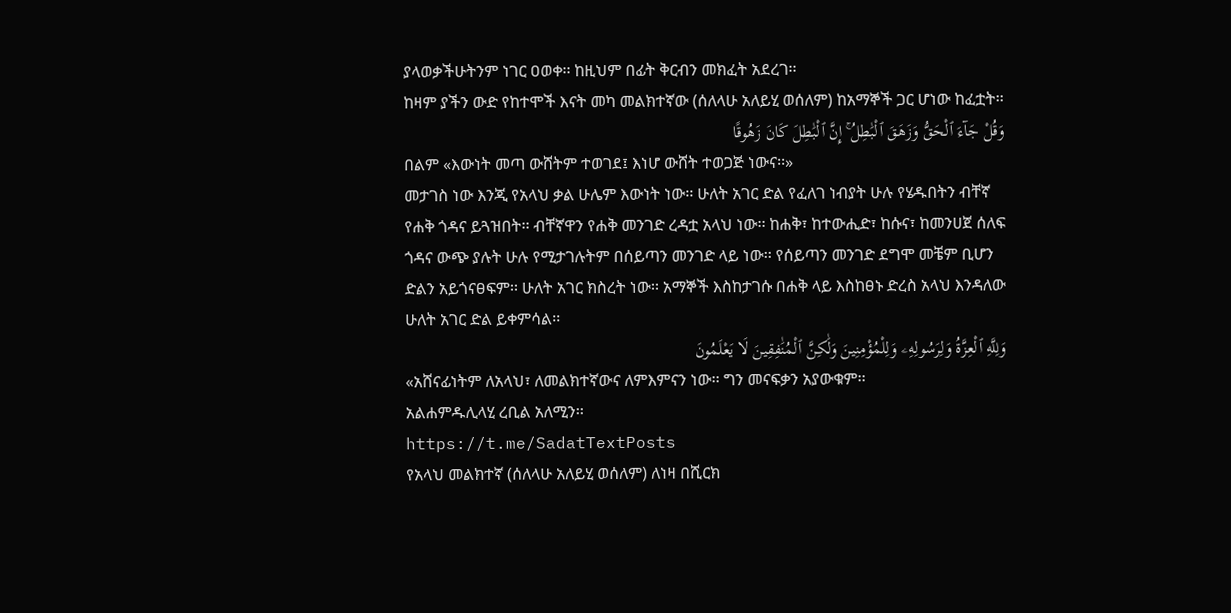ያላወቃችሁትንም ነገር ዐወቀ፡፡ ከዚህም በፊት ቅርብን መክፈት አደረገ፡፡
ከዛም ያችን ውድ የከተሞች እናት መካ መልክተኛው (ሰለላሁ አለይሂ ወሰለም) ከአማኞች ጋር ሆነው ከፈቷት፡፡
وَقُلْ جَآءَ ٱلْحَقُّ وَزَهَقَ ٱلْبَٰطِلُ ۚ إِنَّ ٱلْبَٰطِلَ كَانَ زَهُوقًا
በልም «እውነት መጣ ውሸትም ተወገደ፤ እነሆ ውሸት ተወጋጅ ነውና፡፡»
መታገስ ነው እንጂ የአላህ ቃል ሁሌም እውነት ነው፡፡ ሁለት አገር ድል የፈለገ ነብያት ሁሉ የሄዱበትን ብቸኛ የሐቅ ጎዳና ይጓዝበት፡፡ ብቸኛዋን የሐቅ መንገድ ረዳቷ አላህ ነው፡፡ ከሐቅ፣ ከተውሒድ፣ ከሱና፣ ከመንሀጀ ሰለፍ ጎዳና ውጭ ያሉት ሁሉ የሚታገሉትም በሰይጣን መንገድ ላይ ነው፡፡ የሰይጣን መንገድ ደግሞ መቼም ቢሆን ድልን አይጎናፀፍም፡፡ ሁለት አገር ክስረት ነው፡፡ አማኞች እስከታገሱ በሐቅ ላይ እስከፀኑ ድረስ አላህ እንዳለው ሁለት አገር ድል ይቀምሳል፡፡
وَلِلَّهِ ٱلْعِزَّةُ وَلِرَسُولِهِۦ وَلِلْمُؤْمِنِينَ وَلَٰكِنَّ ٱلْمُنَٰفِقِينَ لَا يَعْلَمُونَ
«አሸናፊነትም ለአላህ፣ ለመልክተኛውና ለምእምናን ነው፡፡ ግን መናፍቃን አያውቁም፡፡
አልሐምዱሊላሂ ረቢል አለሚን፡፡
https://t.me/SadatTextPosts
የአላህ መልክተኛ (ሰለላሁ አለይሂ ወሰለም) ለነዛ በሺርክ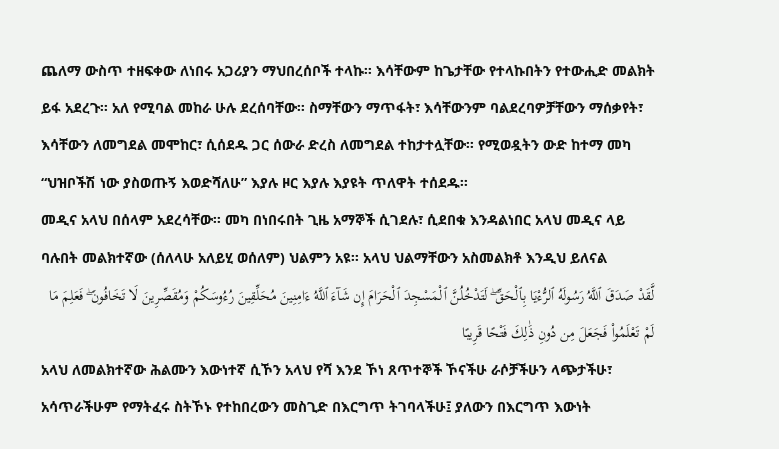ጨለማ ውስጥ ተዘፍቀው ለነበሩ አጋሪያን ማህበረሰቦች ተላኩ፡፡ እሳቸውም ከጌታቸው የተላኩበትን የተውሒድ መልክት ይፋ አደረጉ፡፡ አለ የሚባል መከራ ሁሉ ደረሰባቸው፡፡ ስማቸውን ማጥፋት፣ እሳቸውንም ባልደረባዎቻቸውን ማሰቃየት፣ እሳቸውን ለመግደል መሞከር፣ ሲሰደዱ ጋር ሰውራ ድረስ ለመግደል ተከታተሏቸው፡፡ የሚወዷትን ውድ ከተማ መካ “ህዝቦችሽ ነው ያስወጡኝ እወድሻለሁ” እያሉ ዞር እያሉ እያዩት ጥለዋት ተሰደዱ፡፡
መዲና አላህ በሰላም አደረሳቸው፡፡ መካ በነበሩበት ጊዜ አማኞች ሲገደሉ፣ ሲደበቁ እንዳልነበር አላህ መዲና ላይ ባሉበት መልክተኛው (ሰለላሁ አለይሂ ወሰለም) ህልምን አዩ፡፡ አላህ ህልማቸውን አስመልክቶ እንዲህ ይለናል
لَّقَدْ صَدَقَ ٱللَّهُ رَسُولَهُ ٱلرُّءْيَا بِٱلْحَقِّ ۖ لَتَدْخُلُنَّ ٱلْمَسْجِدَ ٱلْحَرَامَ إِن شَآءَ ٱللَّهُ ءَامِنِينَ مُحَلِّقِينَ رُءُوسَكُمْ وَمُقَصِّرِينَ لَا تَخَافُونَ ۖ فَعَلِمَ مَا لَمْ تَعْلَمُوا۟ فَجَعَلَ مِن دُونِ ذَٰلِكَ فَتْحًا قَرِيبًا
አላህ ለመልክተኛው ሕልሙን እውነተኛ ሲኾን አላህ የሻ እንደ ኾነ ጸጥተኞች ኾናችሁ ራሶቻችሁን ላጭታችሁ፣ አሳጥራችሁም የማትፈሩ ስትኾኑ የተከበረውን መስጊድ በእርግጥ ትገባላችሁ፤ ያለውን በእርግጥ እውነት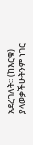አደረገለት፡፡ (ከእርቁ) ያላወቃችሁትንም ነገር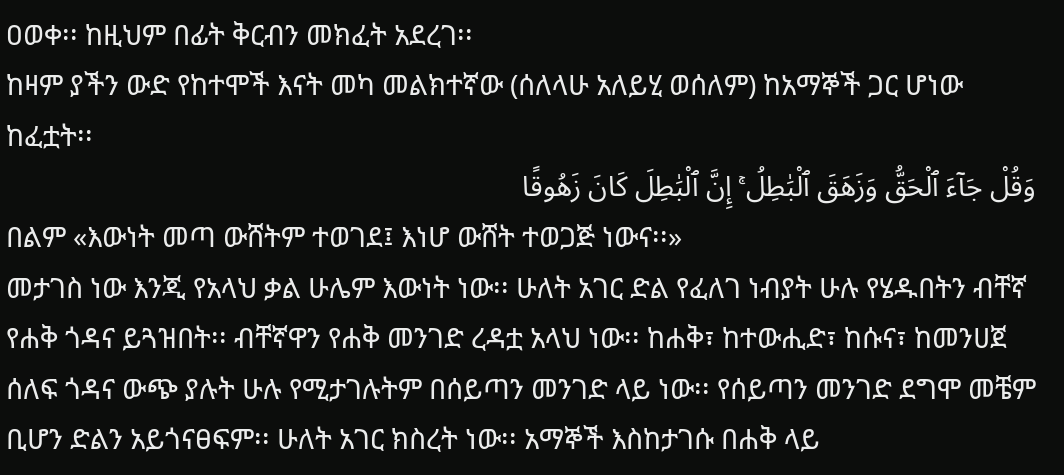ዐወቀ፡፡ ከዚህም በፊት ቅርብን መክፈት አደረገ፡፡
ከዛም ያችን ውድ የከተሞች እናት መካ መልክተኛው (ሰለላሁ አለይሂ ወሰለም) ከአማኞች ጋር ሆነው ከፈቷት፡፡
وَقُلْ جَآءَ ٱلْحَقُّ وَزَهَقَ ٱلْبَٰطِلُ ۚ إِنَّ ٱلْبَٰطِلَ كَانَ زَهُوقًا
በልም «እውነት መጣ ውሸትም ተወገደ፤ እነሆ ውሸት ተወጋጅ ነውና፡፡»
መታገስ ነው እንጂ የአላህ ቃል ሁሌም እውነት ነው፡፡ ሁለት አገር ድል የፈለገ ነብያት ሁሉ የሄዱበትን ብቸኛ የሐቅ ጎዳና ይጓዝበት፡፡ ብቸኛዋን የሐቅ መንገድ ረዳቷ አላህ ነው፡፡ ከሐቅ፣ ከተውሒድ፣ ከሱና፣ ከመንሀጀ ሰለፍ ጎዳና ውጭ ያሉት ሁሉ የሚታገሉትም በሰይጣን መንገድ ላይ ነው፡፡ የሰይጣን መንገድ ደግሞ መቼም ቢሆን ድልን አይጎናፀፍም፡፡ ሁለት አገር ክስረት ነው፡፡ አማኞች እስከታገሱ በሐቅ ላይ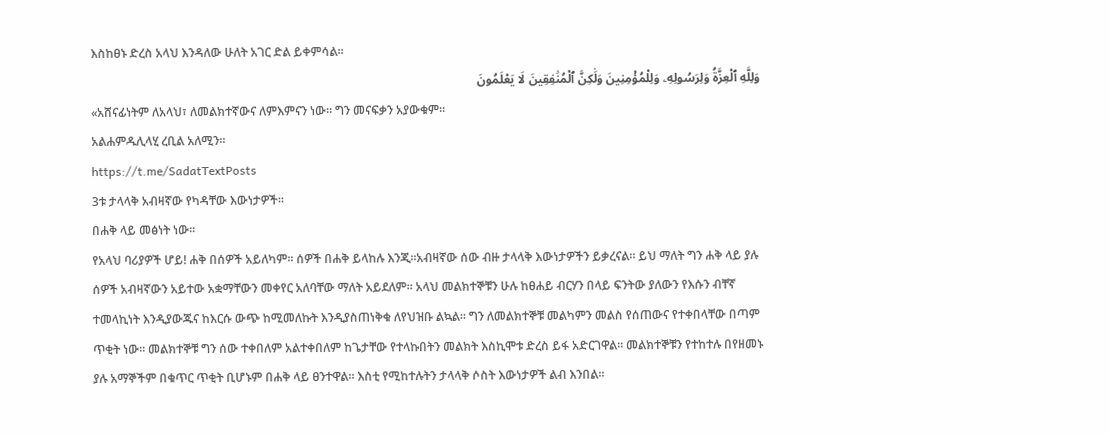እስከፀኑ ድረስ አላህ እንዳለው ሁለት አገር ድል ይቀምሳል፡፡
وَلِلَّهِ ٱلْعِزَّةُ وَلِرَسُولِهِۦ وَلِلْمُؤْمِنِينَ وَلَٰكِنَّ ٱلْمُنَٰفِقِينَ لَا يَعْلَمُونَ
«አሸናፊነትም ለአላህ፣ ለመልክተኛውና ለምእምናን ነው፡፡ ግን መናፍቃን አያውቁም፡፡
አልሐምዱሊላሂ ረቢል አለሚን፡፡
https://t.me/SadatTextPosts
3ቱ ታላላቅ አብዛኛው የካዳቸው እውነታዎች፡፡
በሐቅ ላይ መፅነት ነው፡፡
የአላህ ባሪያዎች ሆይ! ሐቅ በሰዎች አይለካም፡፡ ሰዎች በሐቅ ይላከሉ እንጂ፡፡አብዛኛው ሰው ብዙ ታላላቅ እውነታዎችን ይቃረናል፡፡ ይህ ማለት ግን ሐቅ ላይ ያሉ ሰዎች አብዛኛውን አይተው አቋማቸውን መቀየር አለባቸው ማለት አይደለም፡፡ አላህ መልክተኞቹን ሁሉ ከፀሐይ ብርሃን በላይ ፍንትው ያለውን የእሱን ብቸኛ ተመላኪነት እንዲያውጁና ከእርሱ ውጭ ከሚመለኩት እንዲያስጠነቅቁ ለየህዝቡ ልኳል፡፡ ግን ለመልክተኞቹ መልካምን መልስ የሰጠውና የተቀበላቸው በጣም ጥቂት ነው፡፡ መልክተኞቹ ግን ሰው ተቀበለም አልተቀበለም ከጌታቸው የተላኩበትን መልክት እስኪሞቱ ድረስ ይፋ አድርገዋል፡፡ መልክተኞቹን የተከተሉ በየዘመኑ ያሉ አማኞችም በቁጥር ጥቂት ቢሆኑም በሐቅ ላይ ፀንተዋል፡፡ እስቲ የሚከተሉትን ታላላቅ ሶስት እውነታዎች ልብ እንበል፡፡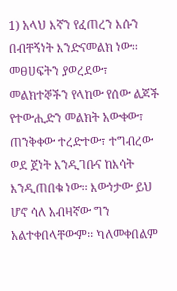1) አላህ እኛን የፈጠረን እሱን በብቸኝነት እንድናመልክ ነው፡፡ መፀሀፍትን ያወረደው፣ መልክተኞችን የላከው የሰው ልጆች የተውሒድን መልክት አውቀው፣ ጠንቅቀው ተረድተው፣ ተግብረው ወደ ጀነት እንዲገቡና ከእሳት እንዲጠበቁ ነው፡፡ እውነታው ይህ ሆኖ ሳለ አብዛኛው ግን አልተቀበላቸውም፡፡ ካለመቀበልም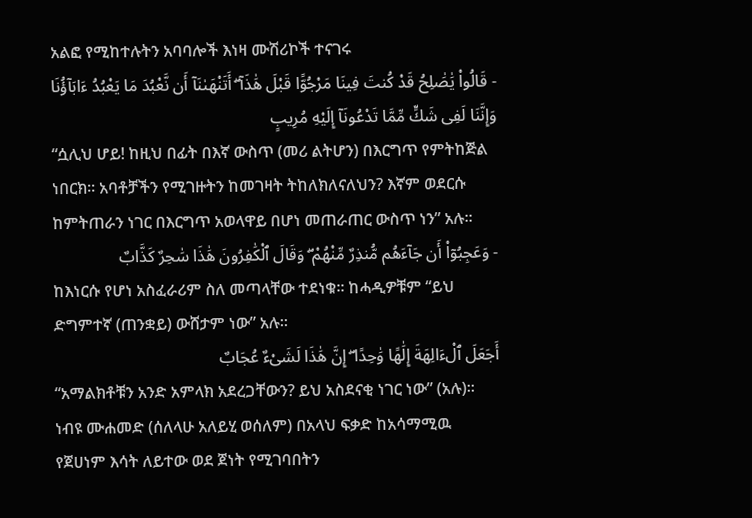አልፎ የሚከተሉትን አባባሎች እነዛ ሙሽሪኮች ተናገሩ
- قَالُوا۟ يَٰصَٰلِحُ قَدْ كُنتَ فِينَا مَرْجُوًّا قَبْلَ هَٰذَآ ۖ أَتَنْهَىٰنَآ أَن نَّعْبُدَ مَا يَعْبُدُ ءَابَآؤُنَا وَإِنَّنَا لَفِى شَكٍّ مِّمَّا تَدْعُونَآ إِلَيْهِ مُرِيبٍ
“ሷሊህ ሆይ! ከዚህ በፊት በእኛ ውስጥ (መሪ ልትሆን) በእርግጥ የምትከጅል ነበርክ፡፡ አባቶቻችን የሚገዙትን ከመገዛት ትከለክለናለህን? እኛም ወደርሱ ከምትጠራን ነገር በእርግጥ አወላዋይ በሆነ መጠራጠር ውስጥ ነን” አሉ፡፡
- وَعَجِبُوٓا۟ أَن جَآءَهُم مُّنذِرٌ مِّنْهُمْ ۖ وَقَالَ ٱلْكَٰفِرُونَ هَٰذَا سَٰحِرٌ كَذَّابٌ
ከእነርሱ የሆነ አስፈራሪም ስለ መጣላቸው ተደነቁ፡፡ ከሓዲዎቹም “ይህ ድግምተኛ (ጠንቋይ) ውሸታም ነው” አሉ፡፡
أَجَعَلَ ٱلْءَالِهَةَ إِلَٰهًا وَٰحِدًا ۖ إِنَّ هَٰذَا لَشَىْءٌ عُجَابٌ
“አማልክቶቹን አንድ አምላክ አደረጋቸውን? ይህ አስደናቂ ነገር ነው” (አሉ)፡፡
ነብዩ ሙሐመድ (ሰለላሁ አለይሂ ወሰለም) በአላህ ፍቃድ ከአሳማሚዉ የጀሀነም እሳት ለይተው ወደ ጀነት የሚገባበትን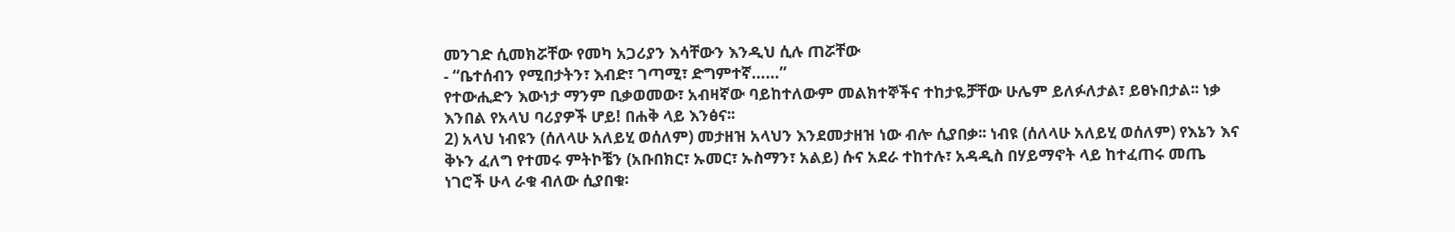መንገድ ሲመክሯቸው የመካ አጋሪያን እሳቸውን እንዲህ ሲሉ ጠሯቸው
- “ቤተሰብን የሚበታትን፣ እብድ፣ ገጣሚ፣ ድግምተኛ……”
የተውሒድን እውነታ ማንም ቢቃወመው፣ አብዛኛው ባይከተለውም መልክተኞችና ተከታዬቻቸው ሁሌም ይለፉለታል፣ ይፀኑበታል፡፡ ነቃ እንበል የአላህ ባሪያዎች ሆይ! በሐቅ ላይ እንፅና፡፡
2) አላህ ነብዩን (ሰለላሁ አለይሂ ወሰለም) መታዘዝ አላህን እንደመታዘዝ ነው ብሎ ሲያበቃ፡፡ ነብዩ (ሰለላሁ አለይሂ ወሰለም) የእኔን እና ቅኑን ፈለግ የተመሩ ምትኮቼን (አቡበክር፣ ኡመር፣ ኡስማን፣ አልይ) ሱና አደራ ተከተሉ፣ አዳዲስ በሃይማኖት ላይ ከተፈጠሩ መጤ ነገሮች ሁላ ራቁ ብለው ሲያበቁ፡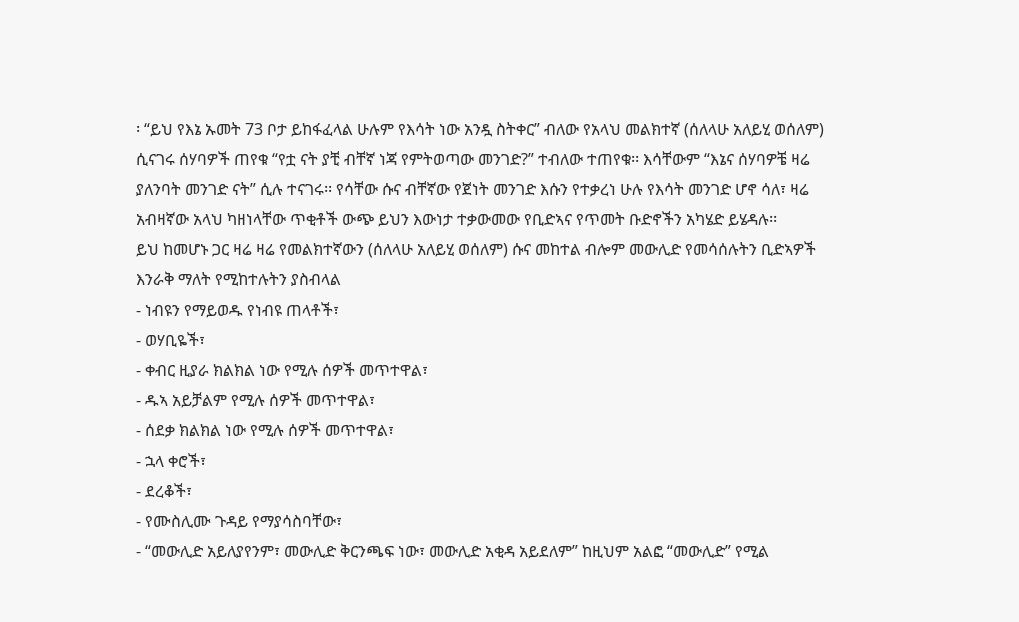፡ “ይህ የእኔ ኡመት 73 ቦታ ይከፋፈላል ሁሉም የእሳት ነው አንዷ ስትቀር” ብለው የአላህ መልክተኛ (ሰለላሁ አለይሂ ወሰለም) ሲናገሩ ሰሃባዎች ጠየቁ “የቷ ናት ያቺ ብቸኛ ነጃ የምትወጣው መንገድ?” ተብለው ተጠየቁ፡፡ እሳቸውም “እኔና ሰሃባዎቼ ዛሬ ያለንባት መንገድ ናት” ሲሉ ተናገሩ፡፡ የሳቸው ሱና ብቸኛው የጀነት መንገድ እሱን የተቃረነ ሁሉ የእሳት መንገድ ሆኖ ሳለ፣ ዛሬ አብዛኛው አላህ ካዘነላቸው ጥቂቶች ውጭ ይህን እውነታ ተቃውመው የቢድኣና የጥመት ቡድኖችን አካሄድ ይሄዳሉ፡፡
ይህ ከመሆኑ ጋር ዛሬ ዛሬ የመልክተኛውን (ሰለላሁ አለይሂ ወሰለም) ሱና መከተል ብሎም መውሊድ የመሳሰሉትን ቢድኣዎች እንራቅ ማለት የሚከተሉትን ያስብላል
- ነብዩን የማይወዱ የነብዩ ጠላቶች፣
- ወሃቢዬች፣
- ቀብር ዚያራ ክልክል ነው የሚሉ ሰዎች መጥተዋል፣
- ዱኣ አይቻልም የሚሉ ሰዎች መጥተዋል፣
- ሰደቃ ክልክል ነው የሚሉ ሰዎች መጥተዋል፣
- ኋላ ቀሮች፣
- ደረቆች፣
- የሙስሊሙ ጉዳይ የማያሳስባቸው፣
- “መውሊድ አይለያየንም፣ መውሊድ ቅርንጫፍ ነው፣ መውሊድ አቂዳ አይደለም” ከዚህም አልፎ “መውሊድ” የሚል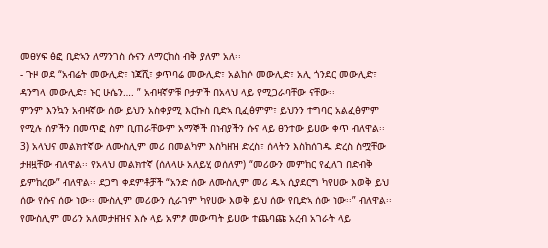መፀሃፍ ፅፎ ቢድኣን ለማንገስ ሱናን ለማርከስ ብቅ ያለም አለ፡፡
- ጉዞ ወደ “አብሬት መውሊድ፣ ነጃሺ፣ ቃጥባሬ መውሊድ፣ አልከሶ መውሊድ፣ አሊ ጎንደር መውሊድ፣ ዳንግላ መውሊድ፣ ኑር ሁሴን…. ” አብዛኛዎቹ ቦታዎች በአላህ ላይ የሚጋራባቸው ናቸው፡፡
ምንም እንኳን አብዛኛው ሰው ይህን አስቀያሚ እርኩስ ቢድኣ ቢፈፅምም፣ ይህንን ተግባር አልፈፅምም የሚሉ ሰዎችን በመጥፎ ስም ቢጠራቸውም አማኞች በነብያችን ሱና ላይ ፀንተው ይሀው ቀጥ ብለዋል፡፡
3) አላህና መልክተኛው ለሙስሊም መሪ በመልካም እስካዘዝ ድረስ፣ ሰላትን እስከሰገዱ ድረስ ስሟቸው ታዘዟቸው ብለዋል፡፡ የአላህ መልክተኛ (ሰለላሁ አለይሂ ወሰለም) “መሪውን መምከር የፈለገ በድብቅ ይምከረው” ብለዋል፡፡ ደጋግ ቀደምቶቻች “አንድ ሰው ለሙስሊም መሪ ዱኣ ሲያደርግ ካየሀው እወቅ ይህ ሰው የሱና ሰው ነው፡፡ ሙስሊም መሪውን ሲራገም ካየሀው እወቅ ይህ ሰው የቢድኣ ሰው ነው፡፡” ብለዋል፡፡ የሙስሊም መሪን አለመታዘዝና እሱ ላይ አምፆ መውጣት ይሀው ተጨባጩ አረብ አገራት ላይ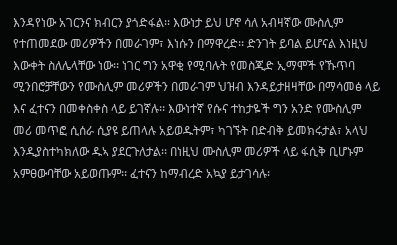እንዳየነው አገርንና ክብርን ያጎድፋል፡፡ እውነታ ይህ ሆኖ ሳለ አብዛኛው ሙስሊም የተጠመደው መሪዎችን በመራገም፣ እነሱን በማዋረድ፡፡ ድንገት ይባል ይሆናል እነዚህ እውቀት ስለሌላቸው ነው፡፡ ነገር ግን አዋቂ የሚባሉት የመስጂድ ኢማሞች የኹጥባ ሚንበሮቻቸውን የሙስሊም መሪዎችን በመራገም ህዝብ እንዳይታዘዛቸው በማሳመፅ ላይ እና ፈተናን በመቀስቀስ ላይ ይገኛሉ፡፡ እውነተኛ የሱና ተከታዬች ግን አንድ የሙስሊም መሪ መጥፎ ሲሰራ ሲያዩ ይጠላሉ አይወዱትም፣ ካገኙት በድብቅ ይመክሩታል፣ አላህ እንዲያስተካክለው ዱኣ ያደርጉለታል፡፡ በነዚህ ሙስሊም መሪዎች ላይ ፋሲቅ ቢሆኑም አምፀውባቸው አይወጡም፡፡ ፈተናን ከማብረድ አኳያ ይታገሳሉ፡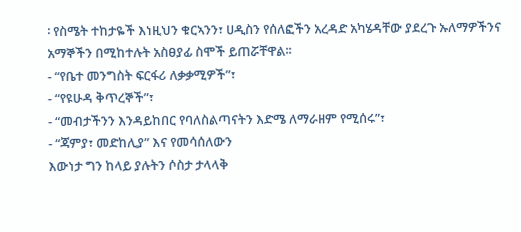፡ የስሜት ተከታዬች እነዚህን ቁርኣንን፣ ሀዲስን የሰለፎችን አረዳድ አካሄዳቸው ያደረጉ ኡለማዎችንና አማኞችን በሚከተሉት አስፀያፊ ስሞች ይጠሯቸዋል፡፡
- “የቤተ መንግስት ፍርፋሪ ለቃቃሚዎች”፣
- “የዩሁዳ ቅጥረኞች”፣
- “መብታችንን እንዳይከበር የባለስልጣናትን እድሜ ለማራዘም የሚሰሩ”፣
- “ጃምያ፣ መድከሊያ” እና የመሳሰለውን
እውነታ ግን ከላይ ያሉትን ሶስታ ታላላቅ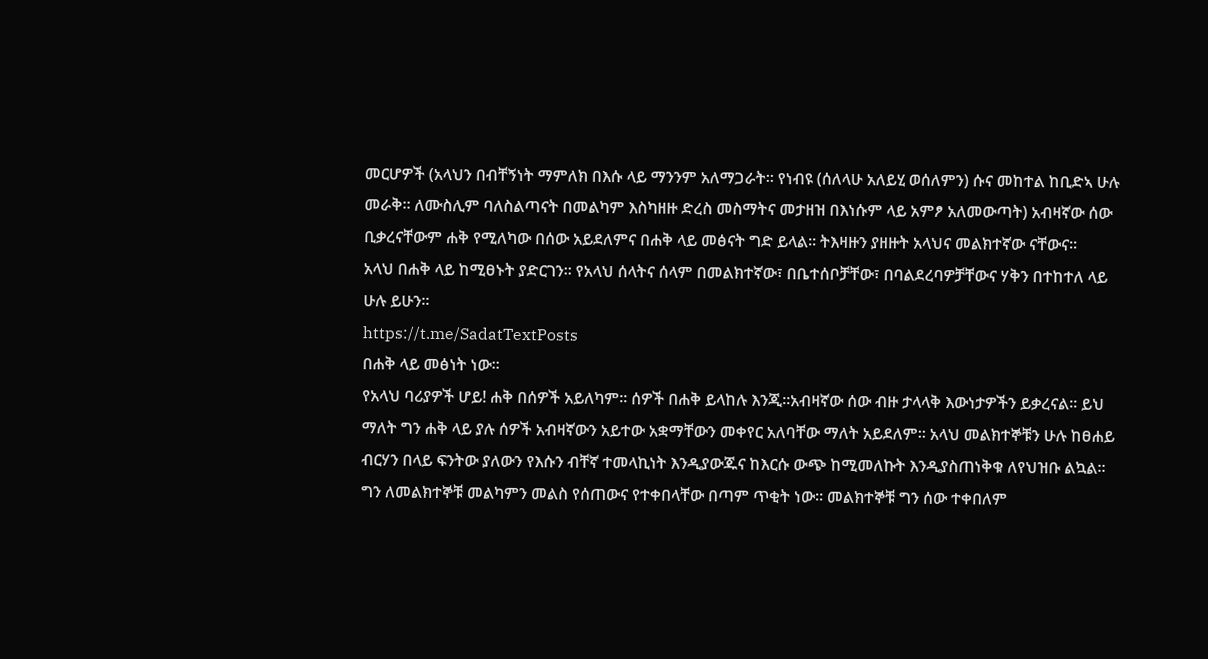መርሆዎች (አላህን በብቸኝነት ማምለክ በእሱ ላይ ማንንም አለማጋራት፡፡ የነብዩ (ሰለላሁ አለይሂ ወሰለምን) ሱና መከተል ከቢድኣ ሁሉ መራቅ፡፡ ለሙስሊም ባለስልጣናት በመልካም እስካዘዙ ድረስ መስማትና መታዘዝ በእነሱም ላይ አምፆ አለመውጣት) አብዛኛው ሰው ቢቃረናቸውም ሐቅ የሚለካው በሰው አይደለምና በሐቅ ላይ መፅናት ግድ ይላል፡፡ ትእዛዙን ያዘዙት አላህና መልክተኛው ናቸውና፡፡
አላህ በሐቅ ላይ ከሚፀኑት ያድርገን፡፡ የአላህ ሰላትና ሰላም በመልክተኛው፣ በቤተሰቦቻቸው፣ በባልደረባዎቻቸውና ሃቅን በተከተለ ላይ ሁሉ ይሁን፡፡
https://t.me/SadatTextPosts
በሐቅ ላይ መፅነት ነው፡፡
የአላህ ባሪያዎች ሆይ! ሐቅ በሰዎች አይለካም፡፡ ሰዎች በሐቅ ይላከሉ እንጂ፡፡አብዛኛው ሰው ብዙ ታላላቅ እውነታዎችን ይቃረናል፡፡ ይህ ማለት ግን ሐቅ ላይ ያሉ ሰዎች አብዛኛውን አይተው አቋማቸውን መቀየር አለባቸው ማለት አይደለም፡፡ አላህ መልክተኞቹን ሁሉ ከፀሐይ ብርሃን በላይ ፍንትው ያለውን የእሱን ብቸኛ ተመላኪነት እንዲያውጁና ከእርሱ ውጭ ከሚመለኩት እንዲያስጠነቅቁ ለየህዝቡ ልኳል፡፡ ግን ለመልክተኞቹ መልካምን መልስ የሰጠውና የተቀበላቸው በጣም ጥቂት ነው፡፡ መልክተኞቹ ግን ሰው ተቀበለም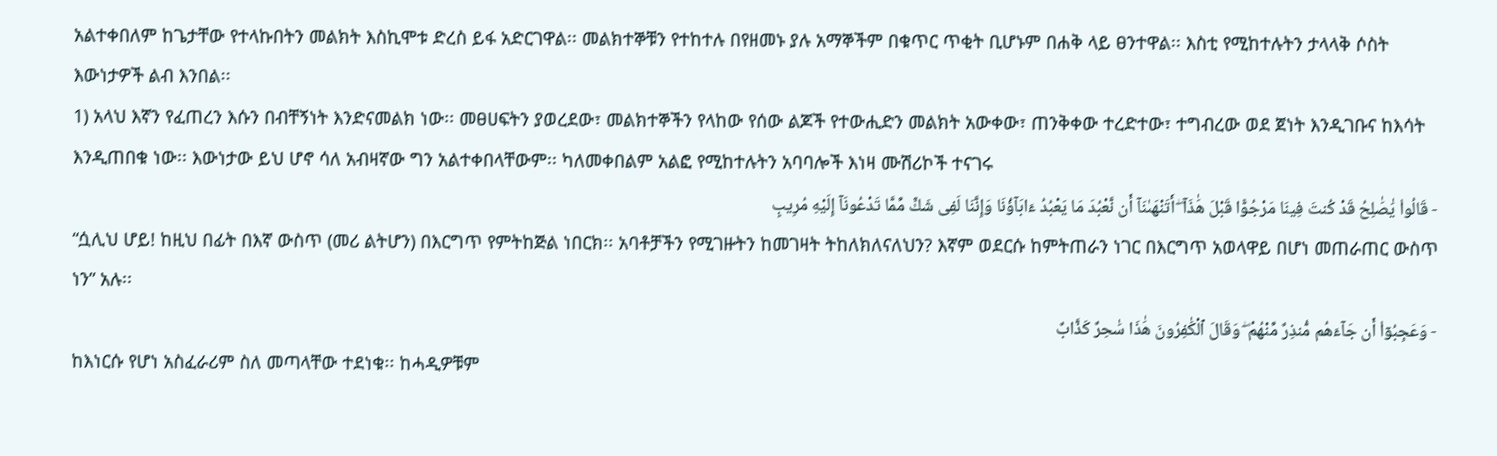አልተቀበለም ከጌታቸው የተላኩበትን መልክት እስኪሞቱ ድረስ ይፋ አድርገዋል፡፡ መልክተኞቹን የተከተሉ በየዘመኑ ያሉ አማኞችም በቁጥር ጥቂት ቢሆኑም በሐቅ ላይ ፀንተዋል፡፡ እስቲ የሚከተሉትን ታላላቅ ሶስት እውነታዎች ልብ እንበል፡፡
1) አላህ እኛን የፈጠረን እሱን በብቸኝነት እንድናመልክ ነው፡፡ መፀሀፍትን ያወረደው፣ መልክተኞችን የላከው የሰው ልጆች የተውሒድን መልክት አውቀው፣ ጠንቅቀው ተረድተው፣ ተግብረው ወደ ጀነት እንዲገቡና ከእሳት እንዲጠበቁ ነው፡፡ እውነታው ይህ ሆኖ ሳለ አብዛኛው ግን አልተቀበላቸውም፡፡ ካለመቀበልም አልፎ የሚከተሉትን አባባሎች እነዛ ሙሽሪኮች ተናገሩ
- قَالُوا۟ يَٰصَٰلِحُ قَدْ كُنتَ فِينَا مَرْجُوًّا قَبْلَ هَٰذَآ ۖ أَتَنْهَىٰنَآ أَن نَّعْبُدَ مَا يَعْبُدُ ءَابَآؤُنَا وَإِنَّنَا لَفِى شَكٍّ مِّمَّا تَدْعُونَآ إِلَيْهِ مُرِيبٍ
“ሷሊህ ሆይ! ከዚህ በፊት በእኛ ውስጥ (መሪ ልትሆን) በእርግጥ የምትከጅል ነበርክ፡፡ አባቶቻችን የሚገዙትን ከመገዛት ትከለክለናለህን? እኛም ወደርሱ ከምትጠራን ነገር በእርግጥ አወላዋይ በሆነ መጠራጠር ውስጥ ነን” አሉ፡፡
- وَعَجِبُوٓا۟ أَن جَآءَهُم مُّنذِرٌ مِّنْهُمْ ۖ وَقَالَ ٱلْكَٰفِرُونَ هَٰذَا سَٰحِرٌ كَذَّابٌ
ከእነርሱ የሆነ አስፈራሪም ስለ መጣላቸው ተደነቁ፡፡ ከሓዲዎቹም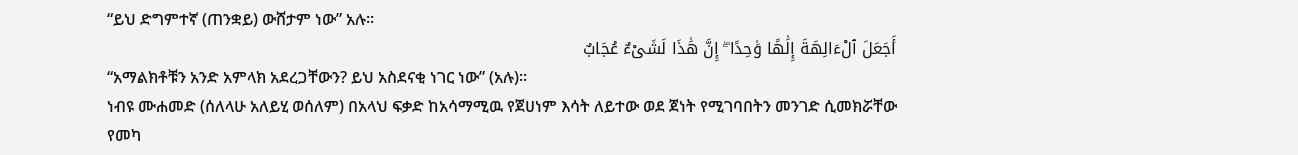“ይህ ድግምተኛ (ጠንቋይ) ውሸታም ነው” አሉ፡፡
أَجَعَلَ ٱلْءَالِهَةَ إِلَٰهًا وَٰحِدًا ۖ إِنَّ هَٰذَا لَشَىْءٌ عُجَابٌ
“አማልክቶቹን አንድ አምላክ አደረጋቸውን? ይህ አስደናቂ ነገር ነው” (አሉ)፡፡
ነብዩ ሙሐመድ (ሰለላሁ አለይሂ ወሰለም) በአላህ ፍቃድ ከአሳማሚዉ የጀሀነም እሳት ለይተው ወደ ጀነት የሚገባበትን መንገድ ሲመክሯቸው የመካ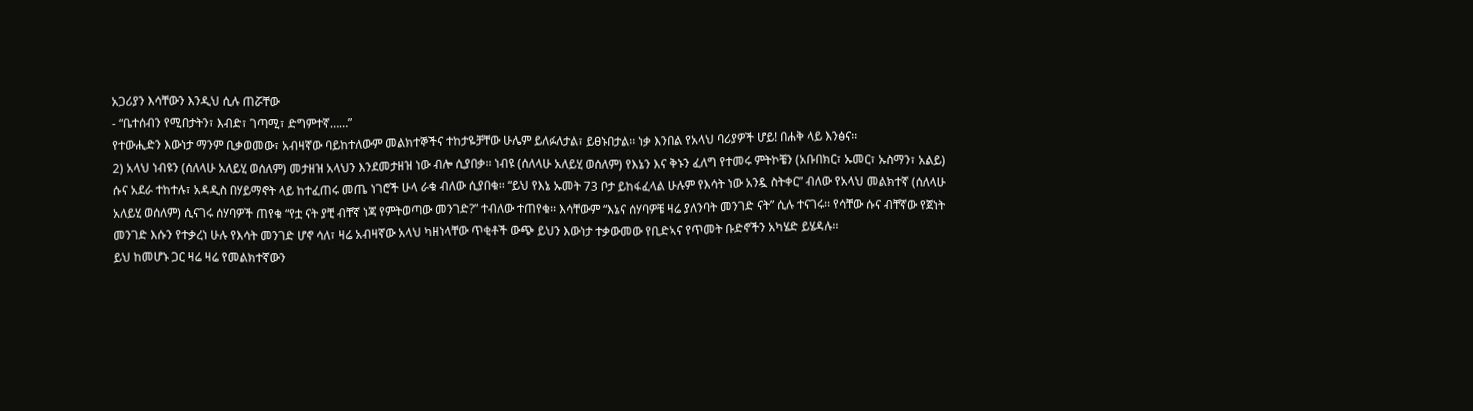አጋሪያን እሳቸውን እንዲህ ሲሉ ጠሯቸው
- “ቤተሰብን የሚበታትን፣ እብድ፣ ገጣሚ፣ ድግምተኛ……”
የተውሒድን እውነታ ማንም ቢቃወመው፣ አብዛኛው ባይከተለውም መልክተኞችና ተከታዬቻቸው ሁሌም ይለፉለታል፣ ይፀኑበታል፡፡ ነቃ እንበል የአላህ ባሪያዎች ሆይ! በሐቅ ላይ እንፅና፡፡
2) አላህ ነብዩን (ሰለላሁ አለይሂ ወሰለም) መታዘዝ አላህን እንደመታዘዝ ነው ብሎ ሲያበቃ፡፡ ነብዩ (ሰለላሁ አለይሂ ወሰለም) የእኔን እና ቅኑን ፈለግ የተመሩ ምትኮቼን (አቡበክር፣ ኡመር፣ ኡስማን፣ አልይ) ሱና አደራ ተከተሉ፣ አዳዲስ በሃይማኖት ላይ ከተፈጠሩ መጤ ነገሮች ሁላ ራቁ ብለው ሲያበቁ፡፡ “ይህ የእኔ ኡመት 73 ቦታ ይከፋፈላል ሁሉም የእሳት ነው አንዷ ስትቀር” ብለው የአላህ መልክተኛ (ሰለላሁ አለይሂ ወሰለም) ሲናገሩ ሰሃባዎች ጠየቁ “የቷ ናት ያቺ ብቸኛ ነጃ የምትወጣው መንገድ?” ተብለው ተጠየቁ፡፡ እሳቸውም “እኔና ሰሃባዎቼ ዛሬ ያለንባት መንገድ ናት” ሲሉ ተናገሩ፡፡ የሳቸው ሱና ብቸኛው የጀነት መንገድ እሱን የተቃረነ ሁሉ የእሳት መንገድ ሆኖ ሳለ፣ ዛሬ አብዛኛው አላህ ካዘነላቸው ጥቂቶች ውጭ ይህን እውነታ ተቃውመው የቢድኣና የጥመት ቡድኖችን አካሄድ ይሄዳሉ፡፡
ይህ ከመሆኑ ጋር ዛሬ ዛሬ የመልክተኛውን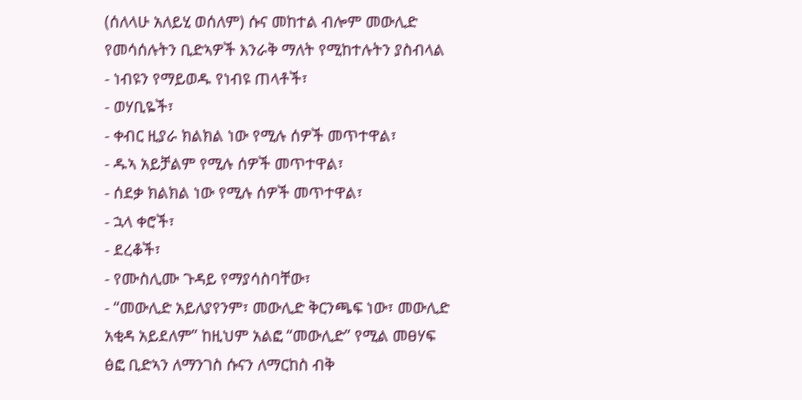(ሰለላሁ አለይሂ ወሰለም) ሱና መከተል ብሎም መውሊድ የመሳሰሉትን ቢድኣዎች እንራቅ ማለት የሚከተሉትን ያስብላል
- ነብዩን የማይወዱ የነብዩ ጠላቶች፣
- ወሃቢዬች፣
- ቀብር ዚያራ ክልክል ነው የሚሉ ሰዎች መጥተዋል፣
- ዱኣ አይቻልም የሚሉ ሰዎች መጥተዋል፣
- ሰደቃ ክልክል ነው የሚሉ ሰዎች መጥተዋል፣
- ኋላ ቀሮች፣
- ደረቆች፣
- የሙስሊሙ ጉዳይ የማያሳስባቸው፣
- “መውሊድ አይለያየንም፣ መውሊድ ቅርንጫፍ ነው፣ መውሊድ አቂዳ አይደለም” ከዚህም አልፎ “መውሊድ” የሚል መፀሃፍ ፅፎ ቢድኣን ለማንገስ ሱናን ለማርከስ ብቅ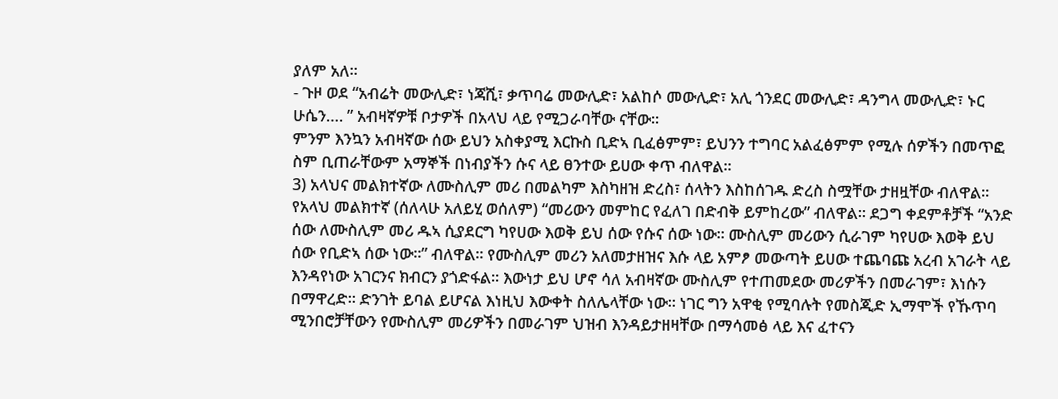ያለም አለ፡፡
- ጉዞ ወደ “አብሬት መውሊድ፣ ነጃሺ፣ ቃጥባሬ መውሊድ፣ አልከሶ መውሊድ፣ አሊ ጎንደር መውሊድ፣ ዳንግላ መውሊድ፣ ኑር ሁሴን…. ” አብዛኛዎቹ ቦታዎች በአላህ ላይ የሚጋራባቸው ናቸው፡፡
ምንም እንኳን አብዛኛው ሰው ይህን አስቀያሚ እርኩስ ቢድኣ ቢፈፅምም፣ ይህንን ተግባር አልፈፅምም የሚሉ ሰዎችን በመጥፎ ስም ቢጠራቸውም አማኞች በነብያችን ሱና ላይ ፀንተው ይሀው ቀጥ ብለዋል፡፡
3) አላህና መልክተኛው ለሙስሊም መሪ በመልካም እስካዘዝ ድረስ፣ ሰላትን እስከሰገዱ ድረስ ስሟቸው ታዘዟቸው ብለዋል፡፡ የአላህ መልክተኛ (ሰለላሁ አለይሂ ወሰለም) “መሪውን መምከር የፈለገ በድብቅ ይምከረው” ብለዋል፡፡ ደጋግ ቀደምቶቻች “አንድ ሰው ለሙስሊም መሪ ዱኣ ሲያደርግ ካየሀው እወቅ ይህ ሰው የሱና ሰው ነው፡፡ ሙስሊም መሪውን ሲራገም ካየሀው እወቅ ይህ ሰው የቢድኣ ሰው ነው፡፡” ብለዋል፡፡ የሙስሊም መሪን አለመታዘዝና እሱ ላይ አምፆ መውጣት ይሀው ተጨባጩ አረብ አገራት ላይ እንዳየነው አገርንና ክብርን ያጎድፋል፡፡ እውነታ ይህ ሆኖ ሳለ አብዛኛው ሙስሊም የተጠመደው መሪዎችን በመራገም፣ እነሱን በማዋረድ፡፡ ድንገት ይባል ይሆናል እነዚህ እውቀት ስለሌላቸው ነው፡፡ ነገር ግን አዋቂ የሚባሉት የመስጂድ ኢማሞች የኹጥባ ሚንበሮቻቸውን የሙስሊም መሪዎችን በመራገም ህዝብ እንዳይታዘዛቸው በማሳመፅ ላይ እና ፈተናን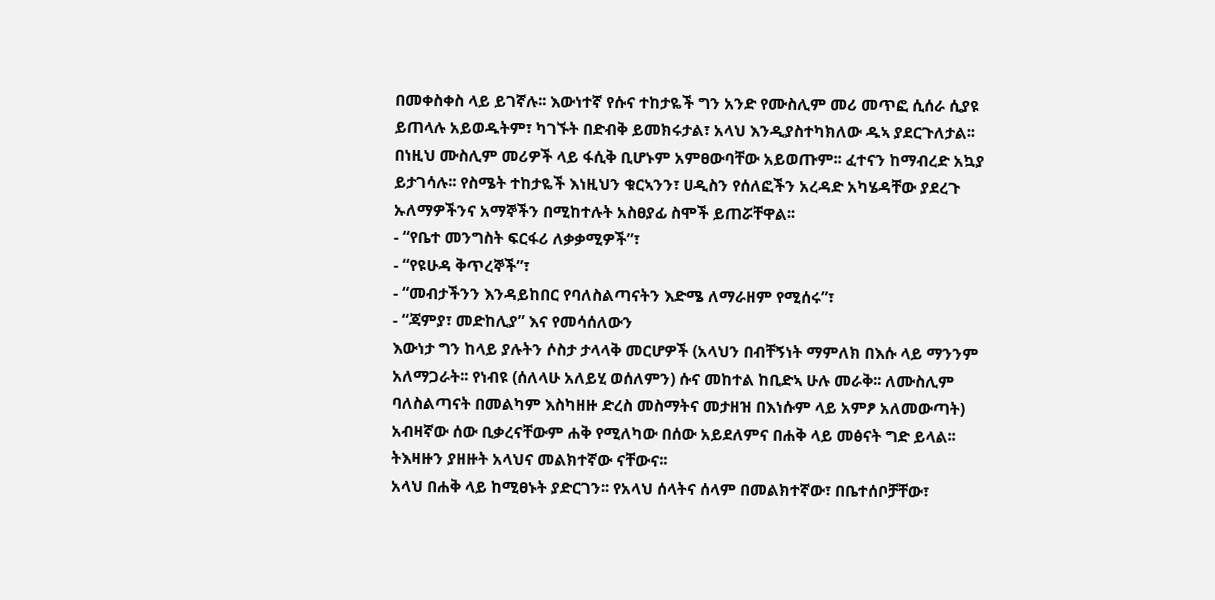በመቀስቀስ ላይ ይገኛሉ፡፡ እውነተኛ የሱና ተከታዬች ግን አንድ የሙስሊም መሪ መጥፎ ሲሰራ ሲያዩ ይጠላሉ አይወዱትም፣ ካገኙት በድብቅ ይመክሩታል፣ አላህ እንዲያስተካክለው ዱኣ ያደርጉለታል፡፡ በነዚህ ሙስሊም መሪዎች ላይ ፋሲቅ ቢሆኑም አምፀውባቸው አይወጡም፡፡ ፈተናን ከማብረድ አኳያ ይታገሳሉ፡፡ የስሜት ተከታዬች እነዚህን ቁርኣንን፣ ሀዲስን የሰለፎችን አረዳድ አካሄዳቸው ያደረጉ ኡለማዎችንና አማኞችን በሚከተሉት አስፀያፊ ስሞች ይጠሯቸዋል፡፡
- “የቤተ መንግስት ፍርፋሪ ለቃቃሚዎች”፣
- “የዩሁዳ ቅጥረኞች”፣
- “መብታችንን እንዳይከበር የባለስልጣናትን እድሜ ለማራዘም የሚሰሩ”፣
- “ጃምያ፣ መድከሊያ” እና የመሳሰለውን
እውነታ ግን ከላይ ያሉትን ሶስታ ታላላቅ መርሆዎች (አላህን በብቸኝነት ማምለክ በእሱ ላይ ማንንም አለማጋራት፡፡ የነብዩ (ሰለላሁ አለይሂ ወሰለምን) ሱና መከተል ከቢድኣ ሁሉ መራቅ፡፡ ለሙስሊም ባለስልጣናት በመልካም እስካዘዙ ድረስ መስማትና መታዘዝ በእነሱም ላይ አምፆ አለመውጣት) አብዛኛው ሰው ቢቃረናቸውም ሐቅ የሚለካው በሰው አይደለምና በሐቅ ላይ መፅናት ግድ ይላል፡፡ ትእዛዙን ያዘዙት አላህና መልክተኛው ናቸውና፡፡
አላህ በሐቅ ላይ ከሚፀኑት ያድርገን፡፡ የአላህ ሰላትና ሰላም በመልክተኛው፣ በቤተሰቦቻቸው፣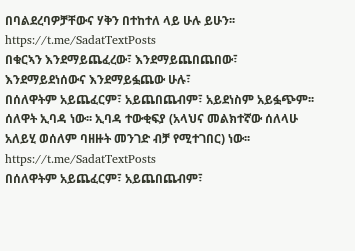በባልደረባዎቻቸውና ሃቅን በተከተለ ላይ ሁሉ ይሁን፡፡
https://t.me/SadatTextPosts
በቁርኣን እንደማይጨፈረው፣ እንደማይጨበጨበው፣ እንደማይደነሰውና እንደማይፏጨው ሁሉ፣
በሰለዋትም አይጨፈርም፣ አይጨበጨብም፣ አይደነስም አይፏጭም፡፡
ሰለዋት ኢባዳ ነው፡፡ ኢባዳ ተውቂፍያ (አላህና መልክተኛው ሰለላሁ አለይሂ ወሰለም ባዘዙት መንገድ ብቻ የሚተገበር) ነው፡፡
https://t.me/SadatTextPosts
በሰለዋትም አይጨፈርም፣ አይጨበጨብም፣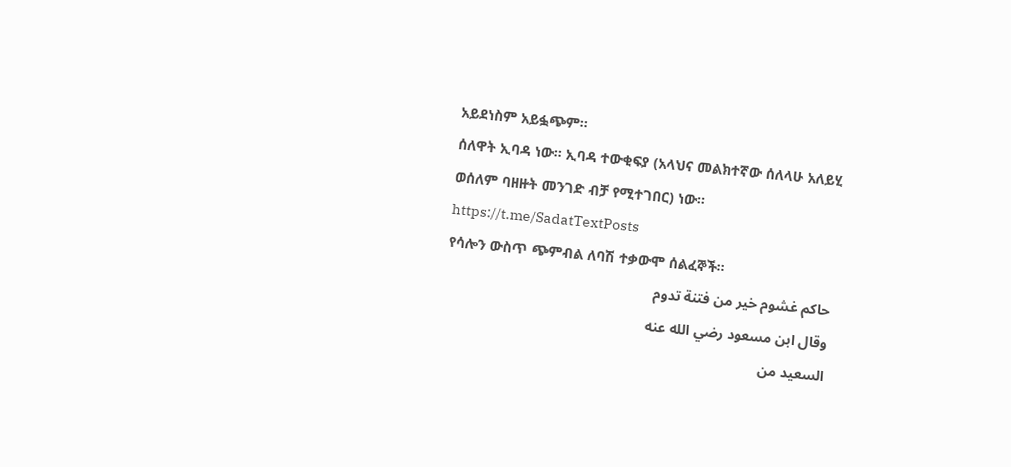አይደነስም አይፏጭም፡፡
ሰለዋት ኢባዳ ነው፡፡ ኢባዳ ተውቂፍያ (አላህና መልክተኛው ሰለላሁ አለይሂ ወሰለም ባዘዙት መንገድ ብቻ የሚተገበር) ነው፡፡
https://t.me/SadatTextPosts
የሳሎን ውስጥ ጭምብል ለባሽ ተቃውሞ ሰልፈኞች፡፡
حاكم غشوم خير من فتنة تدوم
وقال ابن مسعود رضي الله عنه
السعيد من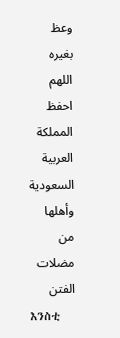وعظ بغيره
اللهم احفظ المملكة العربية السعودية وأهلها من مضلات الفتن
እንስቲ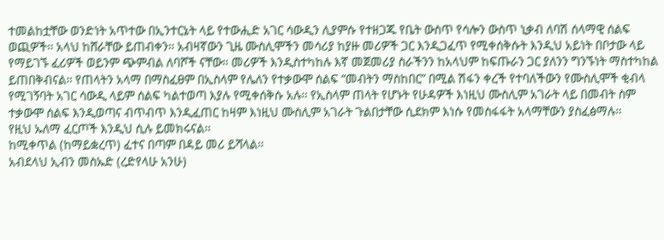ተመልከቷቸው ወንድነት አጥተው በኢንተርኔት ላይ የተውሒድ አገር ሳውዲን ሊያምሱ የተዘጋጁ የቤት ውስጥ የሳሎን ውስጥ ኒቃብ ለባሽ ሰላማዊ ሰልፍ ወጪዎች፡፡ አላህ ከሸራቸው ይጠብቀን፡፡ አብዛኛውን ጊዜ ሙስሊሞችን መሳሪያ ከያዙ መሪዎች ጋር እንዲጋፈጥ የሚቀሰቅሱት እንዲህ አይነት በቦታው ላይ የማይገኙ ፈሪዎች ወይንም ጭምብል ለባሾች ናቸው፡፡ መሪዎች እንዲስተካከሉ እኛ መጀመሪያ ስራችንን ከአላህም ከፍጡራን ጋር ያለንን ግንኙነት ማስተካከል ይጠበቅብናል፡፡ የጠላትን አላማ በማስፈፀም በኢስላም የሌለን የተቃውሞ ሰልፍ “መብትን ማስከበር” በሚል ሽፋን ቀረች የተባለችውን የሙስሊሞች ቂብላ የሚገኝባት አገር ሳውዲ ላይም ሰልፍ ካልተወጣ እያሉ የሚቀሰቅሱ አሉ፡፡ የኢስላም ጠላት የሆኑት የሁዳዎች እነዚህ ሙስሊም አገራት ላይ በመብት ስም ተቃውሞ ሰልፍ እንዲወጣና ብጥብጥ እንዲፈጠር ከዛም እነዚህ ሙስሊም አገራት ጉልበታቸው ሲደክም እነሱ የመስፋፋት አላማቸውን ያስፈፅማሉ፡፡
የዚህ ኡለማ ፈርጦች እንዲህ ሲሉ ይመክሩናል፡፡
ከሚቀጥል (ከማይቋረጥ) ፈተና በጣም በዳይ መሪ ይሻላል፡፡
አብደላህ ኢብን መስኡድ (ረድየላሁ አንሁ)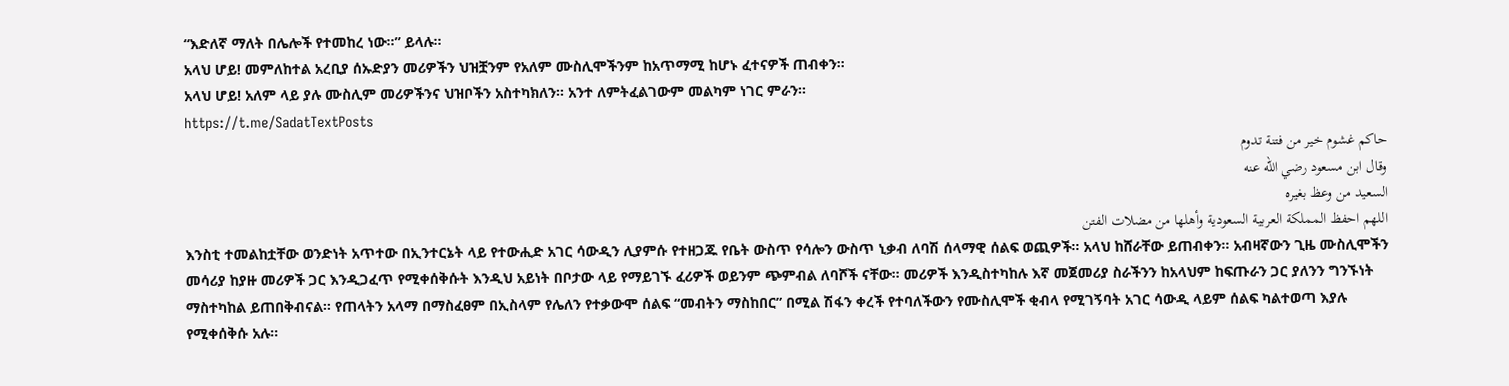“እድለኛ ማለት በሌሎች የተመከረ ነው፡፡” ይላሉ፡፡
አላህ ሆይ! መምለከተል አረቢያ ሰኡድያን መሪዎችን ህዝቿንም የአለም ሙስሊሞችንም ከአጥማሚ ከሆኑ ፈተናዎች ጠብቀን፡፡
አላህ ሆይ! አለም ላይ ያሉ ሙስሊም መሪዎችንና ህዝቦችን አስተካክለን፡፡ አንተ ለምትፈልገውም መልካም ነገር ምራን፡፡
https://t.me/SadatTextPosts
حاكم غشوم خير من فتنة تدوم
وقال ابن مسعود رضي الله عنه
السعيد من وعظ بغيره
اللهم احفظ المملكة العربية السعودية وأهلها من مضلات الفتن
እንስቲ ተመልከቷቸው ወንድነት አጥተው በኢንተርኔት ላይ የተውሒድ አገር ሳውዲን ሊያምሱ የተዘጋጁ የቤት ውስጥ የሳሎን ውስጥ ኒቃብ ለባሽ ሰላማዊ ሰልፍ ወጪዎች፡፡ አላህ ከሸራቸው ይጠብቀን፡፡ አብዛኛውን ጊዜ ሙስሊሞችን መሳሪያ ከያዙ መሪዎች ጋር እንዲጋፈጥ የሚቀሰቅሱት እንዲህ አይነት በቦታው ላይ የማይገኙ ፈሪዎች ወይንም ጭምብል ለባሾች ናቸው፡፡ መሪዎች እንዲስተካከሉ እኛ መጀመሪያ ስራችንን ከአላህም ከፍጡራን ጋር ያለንን ግንኙነት ማስተካከል ይጠበቅብናል፡፡ የጠላትን አላማ በማስፈፀም በኢስላም የሌለን የተቃውሞ ሰልፍ “መብትን ማስከበር” በሚል ሽፋን ቀረች የተባለችውን የሙስሊሞች ቂብላ የሚገኝባት አገር ሳውዲ ላይም ሰልፍ ካልተወጣ እያሉ የሚቀሰቅሱ አሉ፡፡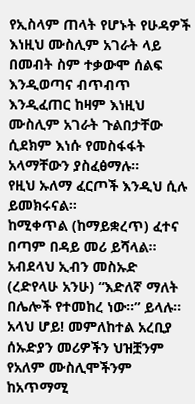የኢስላም ጠላት የሆኑት የሁዳዎች እነዚህ ሙስሊም አገራት ላይ በመብት ስም ተቃውሞ ሰልፍ እንዲወጣና ብጥብጥ እንዲፈጠር ከዛም እነዚህ ሙስሊም አገራት ጉልበታቸው ሲደክም እነሱ የመስፋፋት አላማቸውን ያስፈፅማሉ፡፡
የዚህ ኡለማ ፈርጦች እንዲህ ሲሉ ይመክሩናል፡፡
ከሚቀጥል (ከማይቋረጥ) ፈተና በጣም በዳይ መሪ ይሻላል፡፡
አብደላህ ኢብን መስኡድ (ረድየላሁ አንሁ) “እድለኛ ማለት በሌሎች የተመከረ ነው፡፡” ይላሉ፡፡
አላህ ሆይ! መምለከተል አረቢያ ሰኡድያን መሪዎችን ህዝቿንም የአለም ሙስሊሞችንም ከአጥማሚ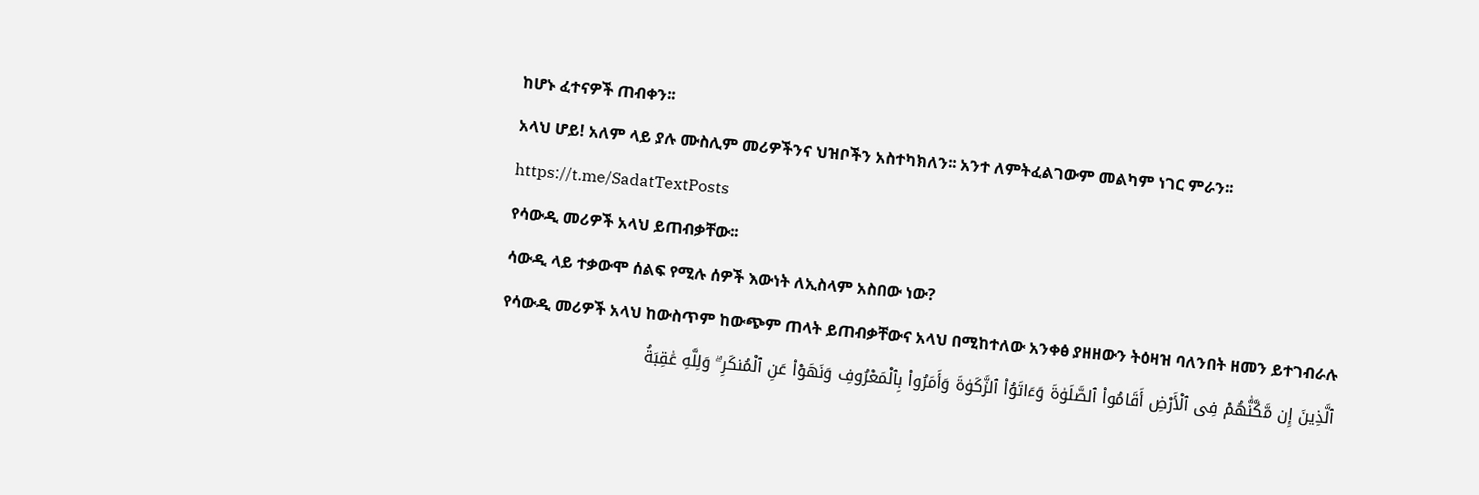ከሆኑ ፈተናዎች ጠብቀን፡፡
አላህ ሆይ! አለም ላይ ያሉ ሙስሊም መሪዎችንና ህዝቦችን አስተካክለን፡፡ አንተ ለምትፈልገውም መልካም ነገር ምራን፡፡
https://t.me/SadatTextPosts
የሳውዲ መሪዎች አላህ ይጠብቃቸው፡፡
ሳውዲ ላይ ተቃውሞ ሰልፍ የሚሉ ሰዎች እውነት ለኢስላም አስበው ነው?
የሳውዲ መሪዎች አላህ ከውስጥም ከውጭም ጠላት ይጠብቃቸውና አላህ በሚከተለው አንቀፅ ያዘዘውን ትዕዛዝ ባለንበት ዘመን ይተገብራሉ
ٱلَّذِينَ إِن مَّكَّنَّٰهُمْ فِى ٱلْأَرْضِ أَقَامُوا۟ ٱلصَّلَوٰةَ وَءَاتَوُا۟ ٱلزَّكَوٰةَ وَأَمَرُوا۟ بِٱلْمَعْرُوفِ وَنَهَوْا۟ عَنِ ٱلْمُنكَرِ ۗ وَلِلَّهِ عَٰقِبَةُ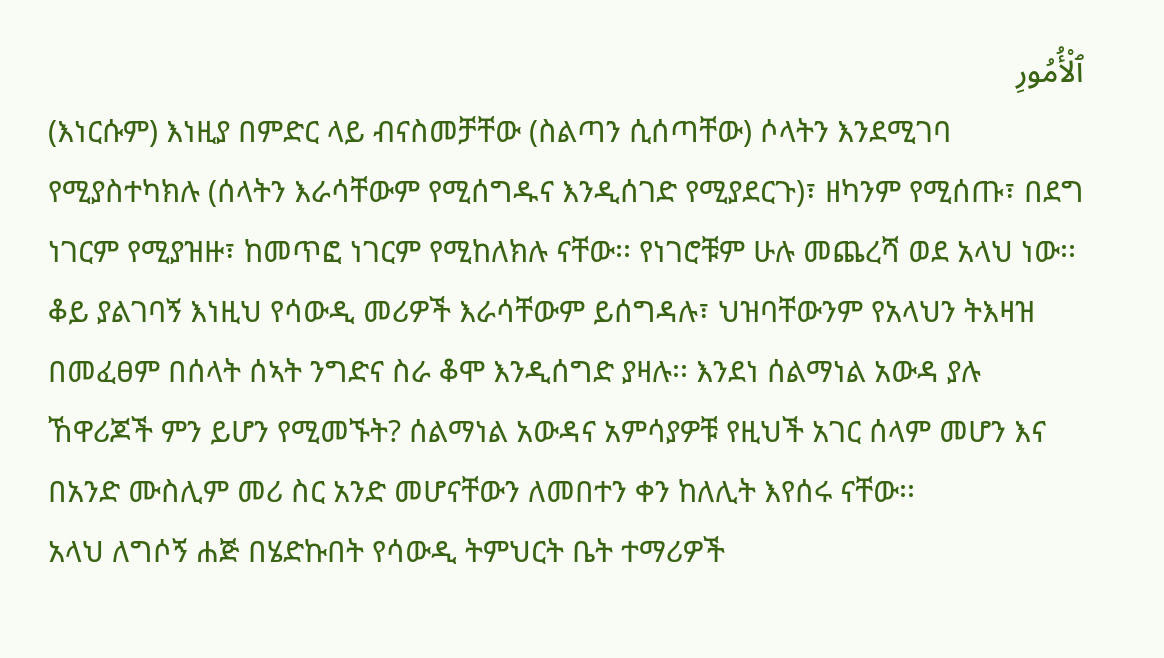ٱلْأُمُورِ
(እነርሱም) እነዚያ በምድር ላይ ብናስመቻቸው (ስልጣን ሲሰጣቸው) ሶላትን እንደሚገባ የሚያስተካክሉ (ሰላትን እራሳቸውም የሚሰግዱና እንዲሰገድ የሚያደርጉ)፣ ዘካንም የሚሰጡ፣ በደግ ነገርም የሚያዝዙ፣ ከመጥፎ ነገርም የሚከለክሉ ናቸው፡፡ የነገሮቹም ሁሉ መጨረሻ ወደ አላህ ነው፡፡
ቆይ ያልገባኝ እነዚህ የሳውዲ መሪዎች እራሳቸውም ይሰግዳሉ፣ ህዝባቸውንም የአላህን ትእዛዝ በመፈፀም በሰላት ሰኣት ንግድና ስራ ቆሞ እንዲሰግድ ያዛሉ፡፡ እንደነ ሰልማነል አውዳ ያሉ ኸዋሪጆች ምን ይሆን የሚመኙት? ሰልማነል አውዳና አምሳያዎቹ የዚህች አገር ሰላም መሆን እና በአንድ ሙስሊም መሪ ስር አንድ መሆናቸውን ለመበተን ቀን ከለሊት እየሰሩ ናቸው፡፡
አላህ ለግሶኝ ሐጅ በሄድኩበት የሳውዲ ትምህርት ቤት ተማሪዎች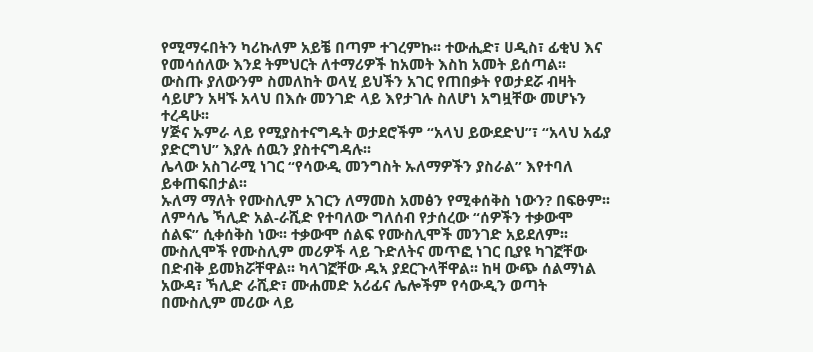የሚማሩበትን ካሪኩለም አይቼ በጣም ተገረምኩ፡፡ ተውሒድ፣ ሀዲስ፣ ፊቂህ እና የመሳሰለው እንደ ትምህርት ለተማሪዎች ከአመት እስከ አመት ይሰጣል፡፡
ውስጡ ያለውንም ስመለከት ወላሂ ይህችን አገር የጠበቃት የወታደሯ ብዛት ሳይሆን አዛኙ አላህ በእሱ መንገድ ላይ እየታገሉ ስለሆነ አግዟቸው መሆኑን ተረዳሁ፡፡
ሃጅና ኡምራ ላይ የሚያስተናግዱት ወታደሮችም “አላህ ይውደድህ”፣ “አላህ አፊያ ያድርግህ” እያሉ ሰዉን ያስተናግዳሉ፡፡
ሌላው አስገራሚ ነገር “የሳውዲ መንግስት ኡለማዎችን ያስራል” እየተባለ ይቀጠፍበታል፡፡
ኡለማ ማለት የሙስሊም አገርን ለማመስ አመፅን የሚቀሰቅስ ነውን? በፍፁም፡፡
ለምሳሌ ኻሊድ አል-ራሺድ የተባለው ግለሰብ የታሰረው “ሰዎችን ተቃውሞ ሰልፍ” ሲቀሰቅስ ነው፡፡ ተቃውሞ ሰልፍ የሙስሊሞች መንገድ አይደለም፡፡ ሙስሊሞች የሙስሊም መሪዎች ላይ ጉድለትና መጥፎ ነገር ቢያዩ ካገኟቸው በድብቅ ይመክሯቸዋል፡፡ ካላገኟቸው ዱኣ ያደርጉላቸዋል፡፡ ከዛ ውጭ ሰልማነል አውዳ፣ ኻሊድ ራሺድ፣ ሙሐመድ አሪፊና ሌሎችም የሳውዲን ወጣት በሙስሊም መሪው ላይ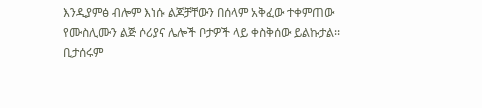እንዲያምፅ ብሎም እነሱ ልጆቻቸውን በሰላም አቅፈው ተቀምጠው የሙስሊሙን ልጅ ሶሪያና ሌሎች ቦታዎች ላይ ቀስቅሰው ይልኩታል፡፡ ቢታሰሩም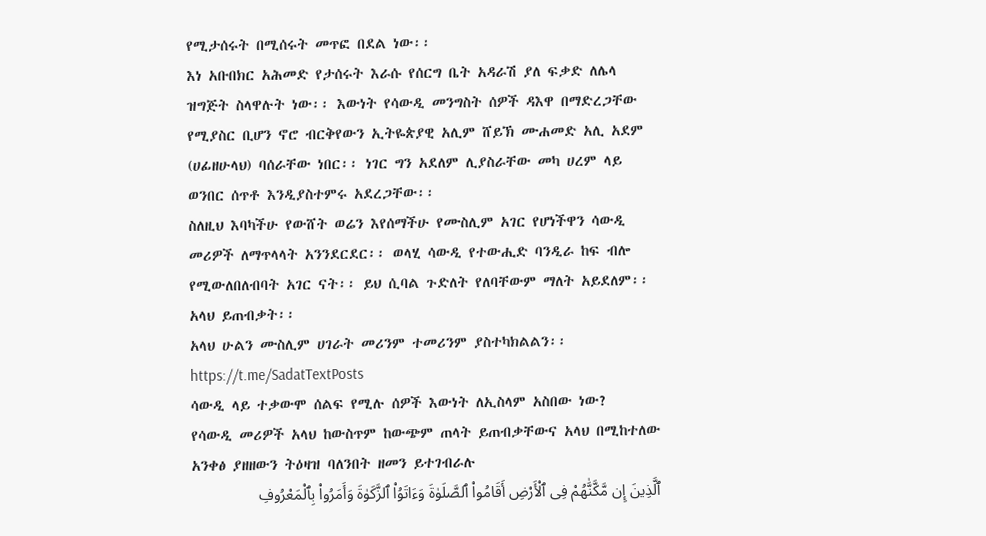የሚታሰሩት በሚሰሩት መጥፎ በደል ነው፡፡
እነ አቡበክር አሕመድ የታሰሩት እራሱ የሰርግ ቤት አዳራሽ ያለ ፍቃድ ለሌላ ዝግጅት ስላዋሉት ነው፡፡ እውነት የሳውዲ መንግስት ሰዎች ዳእዋ በማድረጋቸው የሚያስር ቢሆን ኖሮ ብርቅየውን ኢትዬጵያዊ አሊም ሸይኽ ሙሐመድ አሊ አደም (ሀፊዘሁላህ) ባሰራቸው ነበር፡፡ ነገር ግን አደለም ሊያስራቸው መካ ሀረም ላይ ወንበር ሰጥቶ እንዲያስተምሩ አደረጋቸው፡፡
ስለዚህ እባካችሁ የውሸት ወሬን እየሰማችሁ የሙስሊም አገር የሆነችዋን ሳውዲ መሪዎች ለማጥላላት አንንደርደር፡፡ ወላሂ ሳውዲ የተውሒድ ባንዲራ ከፍ ብሎ የሚውለበለብባት አገር ናት፡፡ ይህ ሲባል ጉድለት የለባቸውም ማለት አይደለም፡፡ አላህ ይጠብቃት፡፡
አላህ ሁልን ሙስሊም ሀገራት መሪንም ተመሪንም ያስተካክልልን፡፡
https://t.me/SadatTextPosts
ሳውዲ ላይ ተቃውሞ ሰልፍ የሚሉ ሰዎች እውነት ለኢስላም አስበው ነው?
የሳውዲ መሪዎች አላህ ከውስጥም ከውጭም ጠላት ይጠብቃቸውና አላህ በሚከተለው አንቀፅ ያዘዘውን ትዕዛዝ ባለንበት ዘመን ይተገብራሉ
ٱلَّذِينَ إِن مَّكَّنَّٰهُمْ فِى ٱلْأَرْضِ أَقَامُوا۟ ٱلصَّلَوٰةَ وَءَاتَوُا۟ ٱلزَّكَوٰةَ وَأَمَرُوا۟ بِٱلْمَعْرُوفِ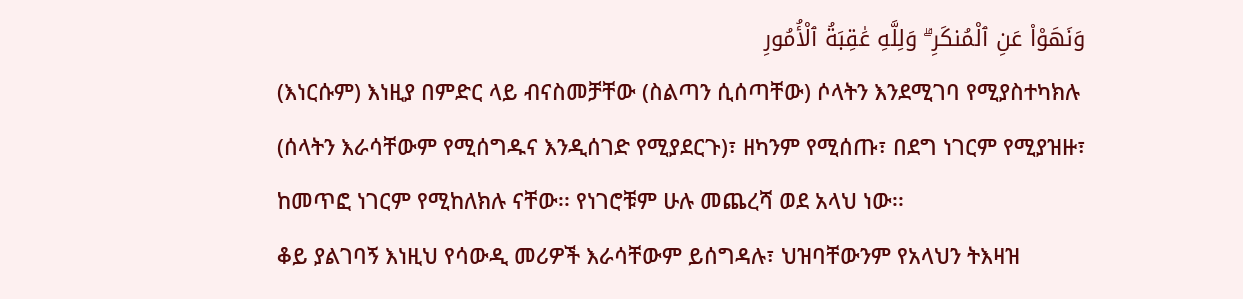وَنَهَوْا۟ عَنِ ٱلْمُنكَرِ ۗ وَلِلَّهِ عَٰقِبَةُ ٱلْأُمُورِ
(እነርሱም) እነዚያ በምድር ላይ ብናስመቻቸው (ስልጣን ሲሰጣቸው) ሶላትን እንደሚገባ የሚያስተካክሉ (ሰላትን እራሳቸውም የሚሰግዱና እንዲሰገድ የሚያደርጉ)፣ ዘካንም የሚሰጡ፣ በደግ ነገርም የሚያዝዙ፣ ከመጥፎ ነገርም የሚከለክሉ ናቸው፡፡ የነገሮቹም ሁሉ መጨረሻ ወደ አላህ ነው፡፡
ቆይ ያልገባኝ እነዚህ የሳውዲ መሪዎች እራሳቸውም ይሰግዳሉ፣ ህዝባቸውንም የአላህን ትእዛዝ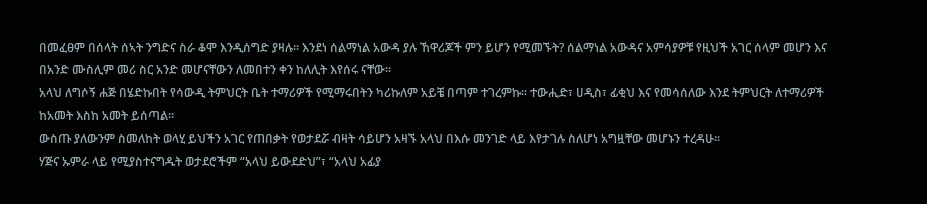በመፈፀም በሰላት ሰኣት ንግድና ስራ ቆሞ እንዲሰግድ ያዛሉ፡፡ እንደነ ሰልማነል አውዳ ያሉ ኸዋሪጆች ምን ይሆን የሚመኙት? ሰልማነል አውዳና አምሳያዎቹ የዚህች አገር ሰላም መሆን እና በአንድ ሙስሊም መሪ ስር አንድ መሆናቸውን ለመበተን ቀን ከለሊት እየሰሩ ናቸው፡፡
አላህ ለግሶኝ ሐጅ በሄድኩበት የሳውዲ ትምህርት ቤት ተማሪዎች የሚማሩበትን ካሪኩለም አይቼ በጣም ተገረምኩ፡፡ ተውሒድ፣ ሀዲስ፣ ፊቂህ እና የመሳሰለው እንደ ትምህርት ለተማሪዎች ከአመት እስከ አመት ይሰጣል፡፡
ውስጡ ያለውንም ስመለከት ወላሂ ይህችን አገር የጠበቃት የወታደሯ ብዛት ሳይሆን አዛኙ አላህ በእሱ መንገድ ላይ እየታገሉ ስለሆነ አግዟቸው መሆኑን ተረዳሁ፡፡
ሃጅና ኡምራ ላይ የሚያስተናግዱት ወታደሮችም “አላህ ይውደድህ”፣ “አላህ አፊያ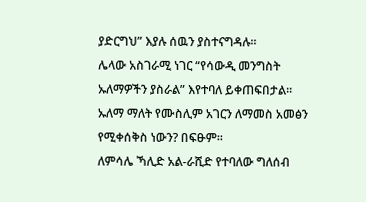ያድርግህ” እያሉ ሰዉን ያስተናግዳሉ፡፡
ሌላው አስገራሚ ነገር “የሳውዲ መንግስት ኡለማዎችን ያስራል” እየተባለ ይቀጠፍበታል፡፡
ኡለማ ማለት የሙስሊም አገርን ለማመስ አመፅን የሚቀሰቅስ ነውን? በፍፁም፡፡
ለምሳሌ ኻሊድ አል-ራሺድ የተባለው ግለሰብ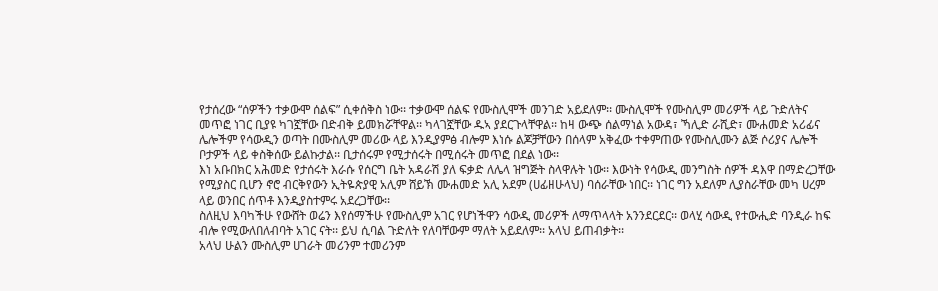የታሰረው “ሰዎችን ተቃውሞ ሰልፍ” ሲቀሰቅስ ነው፡፡ ተቃውሞ ሰልፍ የሙስሊሞች መንገድ አይደለም፡፡ ሙስሊሞች የሙስሊም መሪዎች ላይ ጉድለትና መጥፎ ነገር ቢያዩ ካገኟቸው በድብቅ ይመክሯቸዋል፡፡ ካላገኟቸው ዱኣ ያደርጉላቸዋል፡፡ ከዛ ውጭ ሰልማነል አውዳ፣ ኻሊድ ራሺድ፣ ሙሐመድ አሪፊና ሌሎችም የሳውዲን ወጣት በሙስሊም መሪው ላይ እንዲያምፅ ብሎም እነሱ ልጆቻቸውን በሰላም አቅፈው ተቀምጠው የሙስሊሙን ልጅ ሶሪያና ሌሎች ቦታዎች ላይ ቀስቅሰው ይልኩታል፡፡ ቢታሰሩም የሚታሰሩት በሚሰሩት መጥፎ በደል ነው፡፡
እነ አቡበክር አሕመድ የታሰሩት እራሱ የሰርግ ቤት አዳራሽ ያለ ፍቃድ ለሌላ ዝግጅት ስላዋሉት ነው፡፡ እውነት የሳውዲ መንግስት ሰዎች ዳእዋ በማድረጋቸው የሚያስር ቢሆን ኖሮ ብርቅየውን ኢትዬጵያዊ አሊም ሸይኽ ሙሐመድ አሊ አደም (ሀፊዘሁላህ) ባሰራቸው ነበር፡፡ ነገር ግን አደለም ሊያስራቸው መካ ሀረም ላይ ወንበር ሰጥቶ እንዲያስተምሩ አደረጋቸው፡፡
ስለዚህ እባካችሁ የውሸት ወሬን እየሰማችሁ የሙስሊም አገር የሆነችዋን ሳውዲ መሪዎች ለማጥላላት አንንደርደር፡፡ ወላሂ ሳውዲ የተውሒድ ባንዲራ ከፍ ብሎ የሚውለበለብባት አገር ናት፡፡ ይህ ሲባል ጉድለት የለባቸውም ማለት አይደለም፡፡ አላህ ይጠብቃት፡፡
አላህ ሁልን ሙስሊም ሀገራት መሪንም ተመሪንም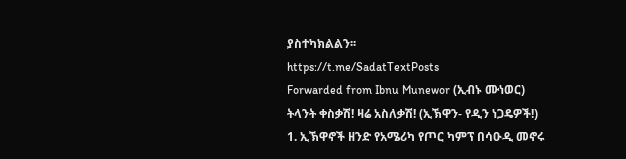ያስተካክልልን፡፡
https://t.me/SadatTextPosts
Forwarded from Ibnu Munewor (ኢብኑ ሙነወር)
ትላንት ቀስቃሽ! ዛሬ አስለቃሽ! (ኢኽዋን- የዲን ነጋዴዎች!)
1. ኢኽዋኖች ዘንድ የአሜሪካ የጦር ካምፕ በሳዑዲ መኖሩ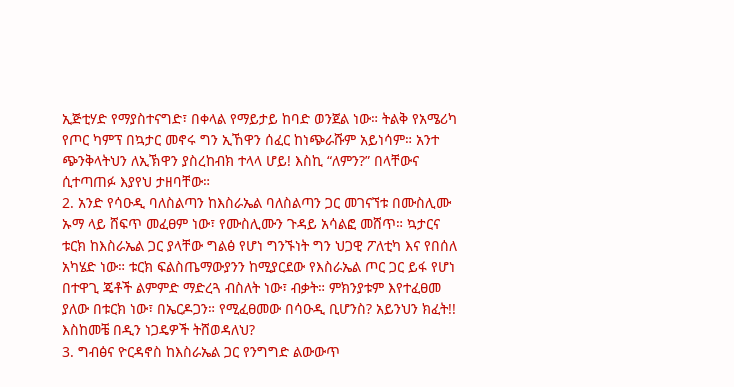ኢጅቲሃድ የማያስተናግድ፣ በቀላል የማይታይ ከባድ ወንጀል ነው። ትልቅ የአሜሪካ የጦር ካምፕ በኳታር መኖሩ ግን ኢኸዋን ሰፈር ከነጭራሹም አይነሳም። አንተ ጭንቅላትህን ለኢኽዋን ያስረከብክ ተላላ ሆይ! እስኪ “ለምን?” በላቸውና ሲተጣጠፉ እያየህ ታዘባቸው።
2. አንድ የሳዑዲ ባለስልጣን ከእስራኤል ባለስልጣን ጋር መገናኘቱ በሙስሊሙ ኡማ ላይ ሸፍጥ መፈፀም ነው፣ የሙስሊሙን ጉዳይ አሳልፎ መሸጥ። ኳታርና ቱርክ ከእስራኤል ጋር ያላቸው ግልፅ የሆነ ግንኙነት ግን ህጋዊ ፖለቲካ እና የበሰለ አካሄድ ነው። ቱርክ ፍልስጤማውያንን ከሚያርደው የእስራኤል ጦር ጋር ይፋ የሆነ በተዋጊ ጄቶች ልምምድ ማድረጓ ብስለት ነው፣ ብቃት። ምክንያቱም እየተፈፀመ ያለው በቱርክ ነው፣ በኤርዶጋን። የሚፈፀመው በሳዑዲ ቢሆንስ? አይንህን ክፈት!! እስከመቼ በዲን ነጋዴዎች ትሸወዳለህ?
3. ግብፅና ዮርዳኖስ ከእስራኤል ጋር የንግግድ ልውውጥ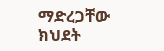ማድረጋቸው ክህደት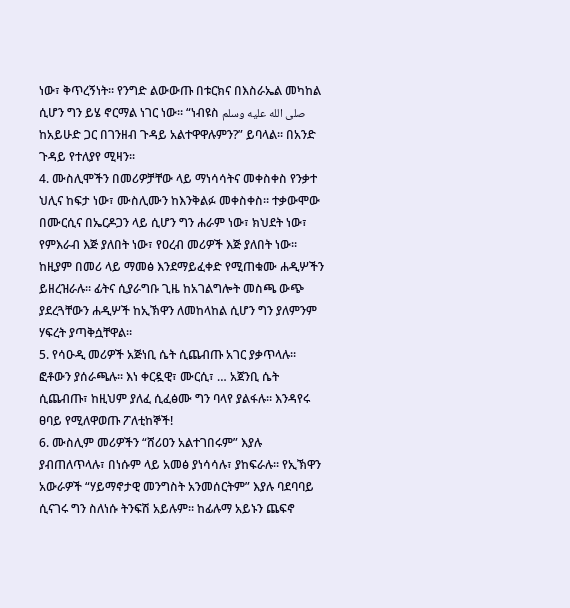ነው፣ ቅጥረኝነት። የንግድ ልውውጡ በቱርክና በእስራኤል መካከል ሲሆን ግን ይሄ ኖርማል ነገር ነው። “ነብዩስ صلى الله عليه وسلم ከአይሁድ ጋር በገንዘብ ጉዳይ አልተዋዋሉምን?” ይባላል። በአንድ ጉዳይ የተለያየ ሚዛን፡፡
4. ሙስሊሞችን በመሪዎቻቸው ላይ ማነሳሳትና መቀስቀስ የንቃተ ህሊና ከፍታ ነው፣ ሙስሊሙን ከእንቅልፉ መቀስቀስ። ተቃውሞው በሙርሲና በኤርዶጋን ላይ ሲሆን ግን ሐራም ነው፣ ክህደት ነው፣ የምእራብ እጅ ያለበት ነው፣ የዐረብ መሪዎች እጅ ያለበት ነው። ከዚያም በመሪ ላይ ማመፅ እንደማይፈቀድ የሚጠቁሙ ሐዲሦችን ይዘረዝራሉ። ፊትና ሲያራግቡ ጊዜ ከአገልግሎት መስጫ ውጭ ያደረጓቸውን ሐዲሦች ከኢኽዋን ለመከላከል ሲሆን ግን ያለምንም ሃፍረት ያጣቅሷቸዋል።
5. የሳዑዲ መሪዎች አጅነቢ ሴት ሲጨብጡ አገር ያቃጥላሉ። ፎቶውን ያሰራጫሉ፡፡ እነ ቀርዷዊ፣ ሙርሲ፣ … አጀንቢ ሴት ሲጨብጡ፣ ከዚህም ያለፈ ሲፈፅሙ ግን ባላየ ያልፋሉ። እንዳየሩ ፀባይ የሚለዋወጡ ፖለቲከኞች!
6. ሙስሊም መሪዎችን “ሸሪዐን አልተገበሩም” እያሉ ያብጠለጥላሉ፣ በነሱም ላይ አመፅ ያነሳሳሉ፣ ያከፍራሉ። የኢኽዋን አውራዎች “ሃይማኖታዊ መንግስት አንመሰርትም” እያሉ ባደባባይ ሲናገሩ ግን ስለነሱ ትንፍሽ አይሉም። ከፊሉማ አይኑን ጨፍኖ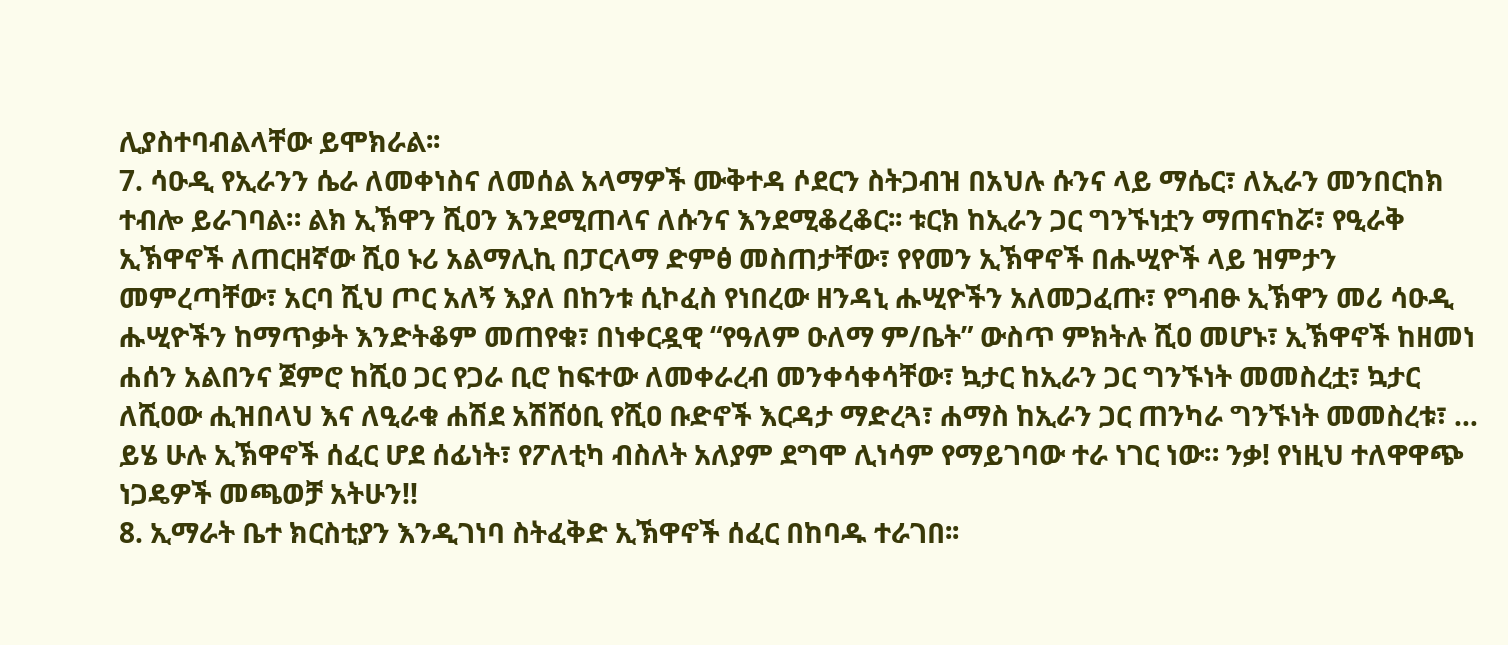ሊያስተባብልላቸው ይሞክራል፡፡
7. ሳዑዲ የኢራንን ሴራ ለመቀነስና ለመሰል አላማዎች ሙቅተዳ ሶደርን ስትጋብዝ በአህሉ ሱንና ላይ ማሴር፣ ለኢራን መንበርከክ ተብሎ ይራገባል። ልክ ኢኽዋን ሺዐን እንደሚጠላና ለሱንና እንደሚቆረቆር፡፡ ቱርክ ከኢራን ጋር ግንኙነቷን ማጠናከሯ፣ የዒራቅ ኢኽዋኖች ለጠርዘኛው ሺዐ ኑሪ አልማሊኪ በፓርላማ ድምፅ መስጠታቸው፣ የየመን ኢኽዋኖች በሑሢዮች ላይ ዝምታን መምረጣቸው፣ አርባ ሺህ ጦር አለኝ እያለ በከንቱ ሲኮፈስ የነበረው ዘንዳኒ ሑሢዮችን አለመጋፈጡ፣ የግብፁ ኢኽዋን መሪ ሳዑዲ ሑሢዮችን ከማጥቃት እንድትቆም መጠየቁ፣ በነቀርዷዊ “የዓለም ዑለማ ም/ቤት” ውስጥ ምክትሉ ሺዐ መሆኑ፣ ኢኽዋኖች ከዘመነ ሐሰን አልበንና ጀምሮ ከሺዐ ጋር የጋራ ቢሮ ከፍተው ለመቀራረብ መንቀሳቀሳቸው፣ ኳታር ከኢራን ጋር ግንኙነት መመስረቷ፣ ኳታር ለሺዐው ሒዝበላህ እና ለዒራቁ ሐሽደ አሽሸዕቢ የሺዐ ቡድኖች እርዳታ ማድረጓ፣ ሐማስ ከኢራን ጋር ጠንካራ ግንኙነት መመስረቱ፣ … ይሄ ሁሉ ኢኽዋኖች ሰፈር ሆደ ሰፊነት፣ የፖለቲካ ብስለት አለያም ደግሞ ሊነሳም የማይገባው ተራ ነገር ነው። ንቃ! የነዚህ ተለዋዋጭ ነጋዴዎች መጫወቻ አትሁን!!
8. ኢማራት ቤተ ክርስቲያን እንዲገነባ ስትፈቅድ ኢኽዋኖች ሰፈር በከባዱ ተራገበ፡፡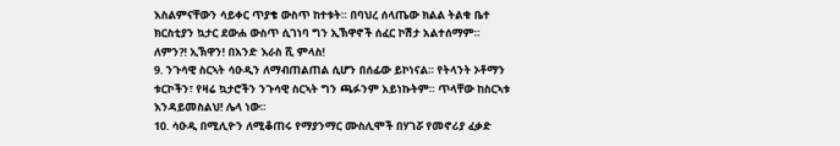እስልምናቸውን ሳይቀር ጥያቄ ውስጥ ከተቱት። በባህረ ሰላጤው ክልል ትልቁ ቤተ ክርስቲያን ኳታር ደውሐ ውስጥ ሲገነባ ግን ኢኽዋኖች ሰፈር ኮሽታ አልተሰማም። ለምን?! ኢኽዋን! በአንድ እራስ ሺ ምላስ!
9. ንጉሳዊ ስርኣት ሳዑዲን ለማብጠልጠል ሲሆን በሰፊው ይኮነናል፡፡ የትላንት ኦቶማን ቱርኮችን፣ የዛሬ ኳታሮችን ንጉሳዊ ስርኣት ግን ጫፉንም አይነኩትም፡፡ ጥላቸው ከስርኣቱ እንዳይመስልህ! ሌላ ነው፡፡
10. ሳዑዲ በሚሊዮን ለሚቆጠሩ የማያንማር ሙስሊሞች በሃገሯ የመኖሪያ ፈቃድ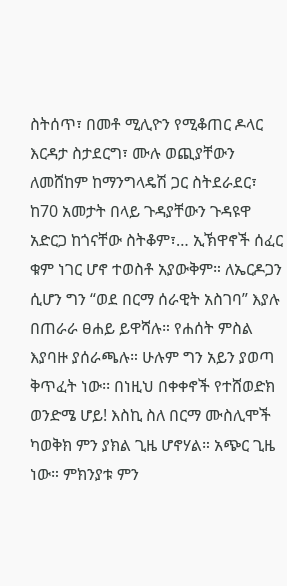ስትሰጥ፣ በመቶ ሚሊዮን የሚቆጠር ዶላር እርዳታ ስታደርግ፣ ሙሉ ወጪያቸውን ለመሸከም ከማንግላዴሽ ጋር ስትደራደር፣ ከ70 አመታት በላይ ጉዳያቸውን ጉዳዩዋ አድርጋ ከጎናቸው ስትቆም፣… ኢኽዋኖች ሰፈር ቁም ነገር ሆኖ ተወስቶ አያውቅም። ለኤርዶጋን ሲሆን ግን “ወደ በርማ ሰራዊት አስገባ” እያሉ በጠራራ ፀሐይ ይዋሻሉ። የሐሰት ምስል እያባዙ ያሰራጫሉ። ሁሉም ግን አይን ያወጣ ቅጥፈት ነው፡፡ በነዚህ በቀቀኖች የተሸወድክ ወንድሜ ሆይ! እስኪ ስለ በርማ ሙስሊሞች ካወቅክ ምን ያክል ጊዜ ሆኖሃል። አጭር ጊዜ ነው። ምክንያቱ ምን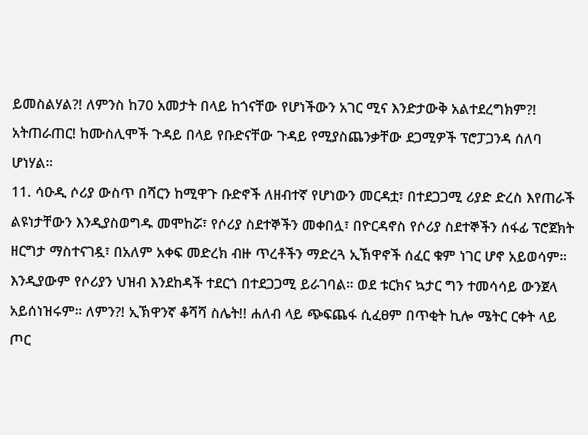ይመስልሃል?! ለምንስ ከ70 አመታት በላይ ከጎናቸው የሆነችውን አገር ሚና እንድታውቅ አልተደረግክም?! አትጠራጠር! ከሙስሊሞች ጉዳይ በላይ የቡድናቸው ጉዳይ የሚያስጨንቃቸው ደጋሚዎች ፕሮፓጋንዳ ሰለባ ሆነሃል።
11. ሳዑዲ ሶሪያ ውስጥ በሻርን ከሚዋጉ ቡድኖች ለዘብተኛ የሆነውን መርዳቷ፣ በተደጋጋሚ ሪያድ ድረስ እየጠራች ልዩነታቸውን እንዲያስወግዱ መሞከሯ፣ የሶሪያ ስደተኞችን መቀበሏ፣ በዮርዳኖስ የሶሪያ ስደተኞችን ሰፋፊ ፕሮጀክት ዘርግታ ማስተናገዷ፣ በአለም አቀፍ መድረክ ብዙ ጥረቶችን ማድረጓ ኢኽዋኖች ሰፈር ቁም ነገር ሆኖ አይወሳም። እንዲያውም የሶሪያን ህዝብ እንደከዳች ተደርጎ በተደጋጋሚ ይራገባል። ወደ ቱርክና ኳታር ግን ተመሳሳይ ውንጀላ አይሰነዝሩም። ለምን?! ኢኽዋንኛ ቆሻሻ ስሌት!! ሐለብ ላይ ጭፍጨፋ ሲፈፀም በጥቂት ኪሎ ሜትር ርቀት ላይ ጦር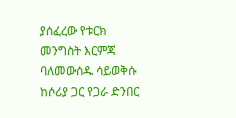ያሰፈረው የቱርክ መንግስት እርምጃ ባለመውሰዱ ሳይወቅሱ ከሶሪያ ጋር የጋራ ድንበር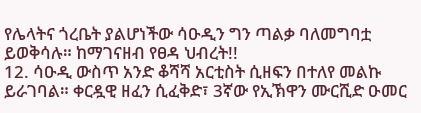የሌላትና ጎረቤት ያልሆነችው ሳዑዲን ግን ጣልቃ ባለመግባቷ ይወቅሳሉ። ከማገናዘብ የፀዳ ህብረት!!
12. ሳዑዲ ውስጥ አንድ ቆሻሻ አርቲስት ሲዘፍን በተለየ መልኩ ይራገባል። ቀርዷዊ ዘፈን ሲፈቅድ፣ 3ኛው የኢኽዋን ሙርሺድ ዑመር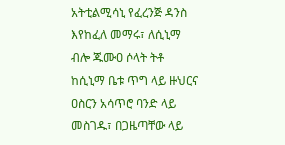አትቲልሚሳኒ የፈረንጅ ዳንስ እየከፈለ መማሩ፣ ለሲኒማ ብሎ ጁሙዐ ሶላት ትቶ ከሲኒማ ቤቱ ጥግ ላይ ዙህርና ዐስርን አሳጥሮ ባንድ ላይ መስገዱ፣ በጋዜጣቸው ላይ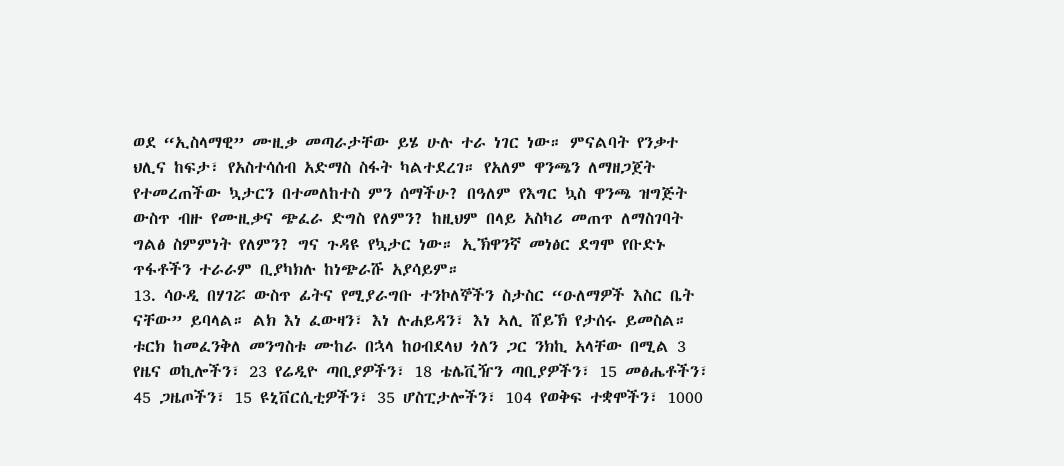ወደ “ኢስላማዊ” ሙዚቃ መጣራታቸው ይሄ ሁሉ ተራ ነገር ነው። ምናልባት የንቃተ ህሊና ከፍታ፣ የአስተሳሰብ አድማስ ስፋት ካልተደረገ። የአለም ዋንጫን ለማዘጋጀት የተመረጠችው ኳታርን በተመለከተስ ምን ሰማችሁ? በዓለም የእግር ኳስ ዋንጫ ዝግጅት ውስጥ ብዙ የሙዚቃና ጭፈራ ድግስ የለምን? ከዚህም በላይ አስካሪ መጠጥ ለማስገባት ግልፅ ስምምነት የለምን? ግና ጉዳዩ የኳታር ነው። ኢኽዋንኛ መነፅር ደግሞ የቡድኑ ጥፋቶችን ተራራም ቢያካክሉ ከነጭራሹ አያሳይም።
13. ሳዑዲ በሃገሯ ውስጥ ፊትና የሚያራግቡ ተንኮለኞችን ስታስር “ዑለማዎች እስር ቤት ናቸው” ይባላል። ልክ እነ ፈውዛን፣ እነ ሉሐይዳን፣ እነ ኣሊ ሸይኽ የታሰሩ ይመስል። ቱርክ ከመፈንቅለ መንግስቱ ሙከራ በኋላ ከዐብደላህ ጎለን ጋር ንክኪ አላቸው በሚል 3 የዜና ወኪሎችን፣ 23 የሬዲዮ ጣቢያዎችን፣ 18 ቴሌቪዥን ጣቢያዎችን፣ 15 መፅሔቶችን፣ 45 ጋዜጦችን፣ 15 ዩኒቨርሲቲዎችን፣ 35 ሆስፒታሎችን፣ 104 የወቅፍ ተቋሞችን፣ 1000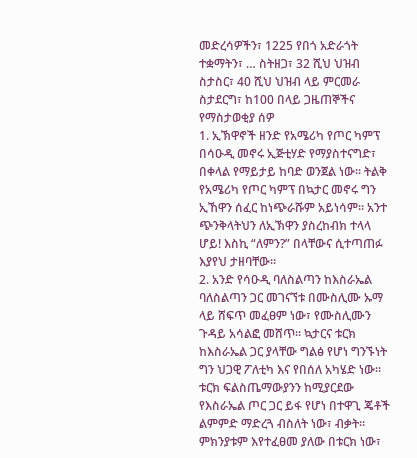መድረሳዎችን፣ 1225 የበጎ አድራጎት ተቋማትን፣ … ስትዘጋ፣ 32 ሺህ ህዝብ ስታስር፣ 40 ሺህ ህዝብ ላይ ምርመራ ስታደርግ፣ ከ100 በላይ ጋዜጠኞችና የማስታወቂያ ሰዎ
1. ኢኽዋኖች ዘንድ የአሜሪካ የጦር ካምፕ በሳዑዲ መኖሩ ኢጅቲሃድ የማያስተናግድ፣ በቀላል የማይታይ ከባድ ወንጀል ነው። ትልቅ የአሜሪካ የጦር ካምፕ በኳታር መኖሩ ግን ኢኸዋን ሰፈር ከነጭራሹም አይነሳም። አንተ ጭንቅላትህን ለኢኽዋን ያስረከብክ ተላላ ሆይ! እስኪ “ለምን?” በላቸውና ሲተጣጠፉ እያየህ ታዘባቸው።
2. አንድ የሳዑዲ ባለስልጣን ከእስራኤል ባለስልጣን ጋር መገናኘቱ በሙስሊሙ ኡማ ላይ ሸፍጥ መፈፀም ነው፣ የሙስሊሙን ጉዳይ አሳልፎ መሸጥ። ኳታርና ቱርክ ከእስራኤል ጋር ያላቸው ግልፅ የሆነ ግንኙነት ግን ህጋዊ ፖለቲካ እና የበሰለ አካሄድ ነው። ቱርክ ፍልስጤማውያንን ከሚያርደው የእስራኤል ጦር ጋር ይፋ የሆነ በተዋጊ ጄቶች ልምምድ ማድረጓ ብስለት ነው፣ ብቃት። ምክንያቱም እየተፈፀመ ያለው በቱርክ ነው፣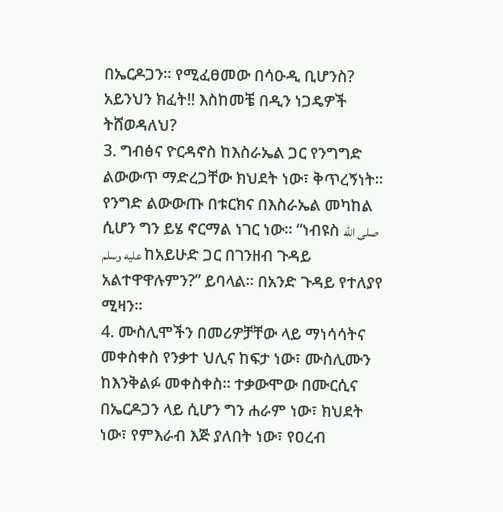በኤርዶጋን። የሚፈፀመው በሳዑዲ ቢሆንስ? አይንህን ክፈት!! እስከመቼ በዲን ነጋዴዎች ትሸወዳለህ?
3. ግብፅና ዮርዳኖስ ከእስራኤል ጋር የንግግድ ልውውጥ ማድረጋቸው ክህደት ነው፣ ቅጥረኝነት። የንግድ ልውውጡ በቱርክና በእስራኤል መካከል ሲሆን ግን ይሄ ኖርማል ነገር ነው። “ነብዩስ صلى الله عليه وسلم ከአይሁድ ጋር በገንዘብ ጉዳይ አልተዋዋሉምን?” ይባላል። በአንድ ጉዳይ የተለያየ ሚዛን፡፡
4. ሙስሊሞችን በመሪዎቻቸው ላይ ማነሳሳትና መቀስቀስ የንቃተ ህሊና ከፍታ ነው፣ ሙስሊሙን ከእንቅልፉ መቀስቀስ። ተቃውሞው በሙርሲና በኤርዶጋን ላይ ሲሆን ግን ሐራም ነው፣ ክህደት ነው፣ የምእራብ እጅ ያለበት ነው፣ የዐረብ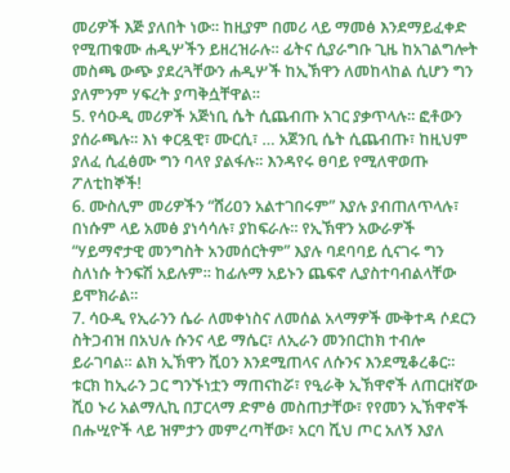መሪዎች እጅ ያለበት ነው። ከዚያም በመሪ ላይ ማመፅ እንደማይፈቀድ የሚጠቁሙ ሐዲሦችን ይዘረዝራሉ። ፊትና ሲያራግቡ ጊዜ ከአገልግሎት መስጫ ውጭ ያደረጓቸውን ሐዲሦች ከኢኽዋን ለመከላከል ሲሆን ግን ያለምንም ሃፍረት ያጣቅሷቸዋል።
5. የሳዑዲ መሪዎች አጅነቢ ሴት ሲጨብጡ አገር ያቃጥላሉ። ፎቶውን ያሰራጫሉ፡፡ እነ ቀርዷዊ፣ ሙርሲ፣ … አጀንቢ ሴት ሲጨብጡ፣ ከዚህም ያለፈ ሲፈፅሙ ግን ባላየ ያልፋሉ። እንዳየሩ ፀባይ የሚለዋወጡ ፖለቲከኞች!
6. ሙስሊም መሪዎችን “ሸሪዐን አልተገበሩም” እያሉ ያብጠለጥላሉ፣ በነሱም ላይ አመፅ ያነሳሳሉ፣ ያከፍራሉ። የኢኽዋን አውራዎች “ሃይማኖታዊ መንግስት አንመሰርትም” እያሉ ባደባባይ ሲናገሩ ግን ስለነሱ ትንፍሽ አይሉም። ከፊሉማ አይኑን ጨፍኖ ሊያስተባብልላቸው ይሞክራል፡፡
7. ሳዑዲ የኢራንን ሴራ ለመቀነስና ለመሰል አላማዎች ሙቅተዳ ሶደርን ስትጋብዝ በአህሉ ሱንና ላይ ማሴር፣ ለኢራን መንበርከክ ተብሎ ይራገባል። ልክ ኢኽዋን ሺዐን እንደሚጠላና ለሱንና እንደሚቆረቆር፡፡ ቱርክ ከኢራን ጋር ግንኙነቷን ማጠናከሯ፣ የዒራቅ ኢኽዋኖች ለጠርዘኛው ሺዐ ኑሪ አልማሊኪ በፓርላማ ድምፅ መስጠታቸው፣ የየመን ኢኽዋኖች በሑሢዮች ላይ ዝምታን መምረጣቸው፣ አርባ ሺህ ጦር አለኝ እያለ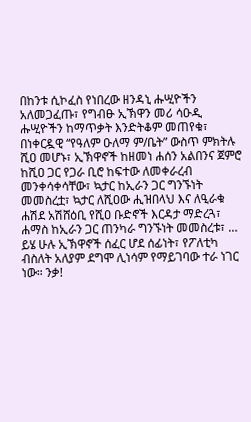በከንቱ ሲኮፈስ የነበረው ዘንዳኒ ሑሢዮችን አለመጋፈጡ፣ የግብፁ ኢኽዋን መሪ ሳዑዲ ሑሢዮችን ከማጥቃት እንድትቆም መጠየቁ፣ በነቀርዷዊ “የዓለም ዑለማ ም/ቤት” ውስጥ ምክትሉ ሺዐ መሆኑ፣ ኢኽዋኖች ከዘመነ ሐሰን አልበንና ጀምሮ ከሺዐ ጋር የጋራ ቢሮ ከፍተው ለመቀራረብ መንቀሳቀሳቸው፣ ኳታር ከኢራን ጋር ግንኙነት መመስረቷ፣ ኳታር ለሺዐው ሒዝበላህ እና ለዒራቁ ሐሽደ አሽሸዕቢ የሺዐ ቡድኖች እርዳታ ማድረጓ፣ ሐማስ ከኢራን ጋር ጠንካራ ግንኙነት መመስረቱ፣ … ይሄ ሁሉ ኢኽዋኖች ሰፈር ሆደ ሰፊነት፣ የፖለቲካ ብስለት አለያም ደግሞ ሊነሳም የማይገባው ተራ ነገር ነው። ንቃ!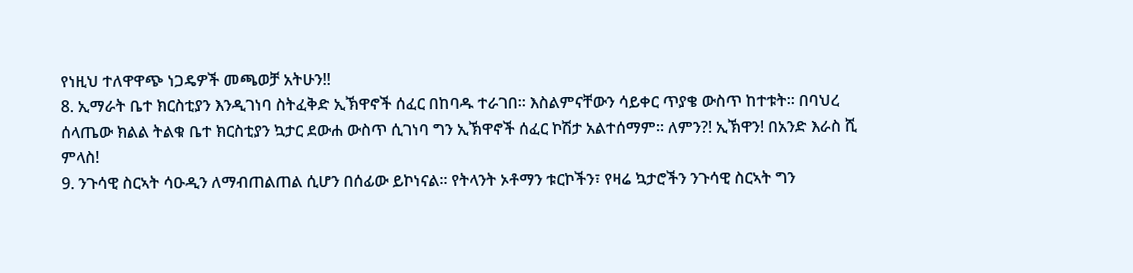የነዚህ ተለዋዋጭ ነጋዴዎች መጫወቻ አትሁን!!
8. ኢማራት ቤተ ክርስቲያን እንዲገነባ ስትፈቅድ ኢኽዋኖች ሰፈር በከባዱ ተራገበ፡፡ እስልምናቸውን ሳይቀር ጥያቄ ውስጥ ከተቱት። በባህረ ሰላጤው ክልል ትልቁ ቤተ ክርስቲያን ኳታር ደውሐ ውስጥ ሲገነባ ግን ኢኽዋኖች ሰፈር ኮሽታ አልተሰማም። ለምን?! ኢኽዋን! በአንድ እራስ ሺ ምላስ!
9. ንጉሳዊ ስርኣት ሳዑዲን ለማብጠልጠል ሲሆን በሰፊው ይኮነናል፡፡ የትላንት ኦቶማን ቱርኮችን፣ የዛሬ ኳታሮችን ንጉሳዊ ስርኣት ግን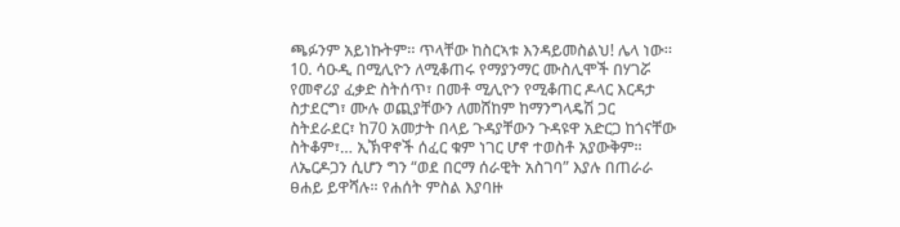ጫፉንም አይነኩትም፡፡ ጥላቸው ከስርኣቱ እንዳይመስልህ! ሌላ ነው፡፡
10. ሳዑዲ በሚሊዮን ለሚቆጠሩ የማያንማር ሙስሊሞች በሃገሯ የመኖሪያ ፈቃድ ስትሰጥ፣ በመቶ ሚሊዮን የሚቆጠር ዶላር እርዳታ ስታደርግ፣ ሙሉ ወጪያቸውን ለመሸከም ከማንግላዴሽ ጋር ስትደራደር፣ ከ70 አመታት በላይ ጉዳያቸውን ጉዳዩዋ አድርጋ ከጎናቸው ስትቆም፣… ኢኽዋኖች ሰፈር ቁም ነገር ሆኖ ተወስቶ አያውቅም። ለኤርዶጋን ሲሆን ግን “ወደ በርማ ሰራዊት አስገባ” እያሉ በጠራራ ፀሐይ ይዋሻሉ። የሐሰት ምስል እያባዙ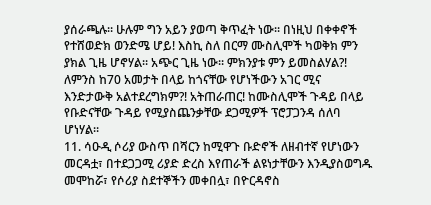ያሰራጫሉ። ሁሉም ግን አይን ያወጣ ቅጥፈት ነው፡፡ በነዚህ በቀቀኖች የተሸወድክ ወንድሜ ሆይ! እስኪ ስለ በርማ ሙስሊሞች ካወቅክ ምን ያክል ጊዜ ሆኖሃል። አጭር ጊዜ ነው። ምክንያቱ ምን ይመስልሃል?! ለምንስ ከ70 አመታት በላይ ከጎናቸው የሆነችውን አገር ሚና እንድታውቅ አልተደረግክም?! አትጠራጠር! ከሙስሊሞች ጉዳይ በላይ የቡድናቸው ጉዳይ የሚያስጨንቃቸው ደጋሚዎች ፕሮፓጋንዳ ሰለባ ሆነሃል።
11. ሳዑዲ ሶሪያ ውስጥ በሻርን ከሚዋጉ ቡድኖች ለዘብተኛ የሆነውን መርዳቷ፣ በተደጋጋሚ ሪያድ ድረስ እየጠራች ልዩነታቸውን እንዲያስወግዱ መሞከሯ፣ የሶሪያ ስደተኞችን መቀበሏ፣ በዮርዳኖስ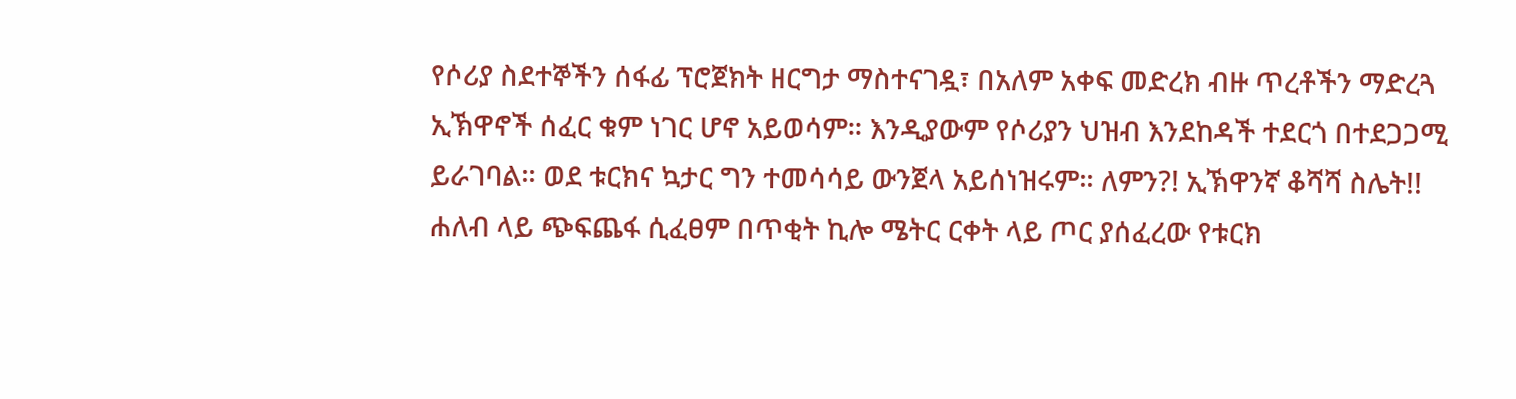የሶሪያ ስደተኞችን ሰፋፊ ፕሮጀክት ዘርግታ ማስተናገዷ፣ በአለም አቀፍ መድረክ ብዙ ጥረቶችን ማድረጓ ኢኽዋኖች ሰፈር ቁም ነገር ሆኖ አይወሳም። እንዲያውም የሶሪያን ህዝብ እንደከዳች ተደርጎ በተደጋጋሚ ይራገባል። ወደ ቱርክና ኳታር ግን ተመሳሳይ ውንጀላ አይሰነዝሩም። ለምን?! ኢኽዋንኛ ቆሻሻ ስሌት!! ሐለብ ላይ ጭፍጨፋ ሲፈፀም በጥቂት ኪሎ ሜትር ርቀት ላይ ጦር ያሰፈረው የቱርክ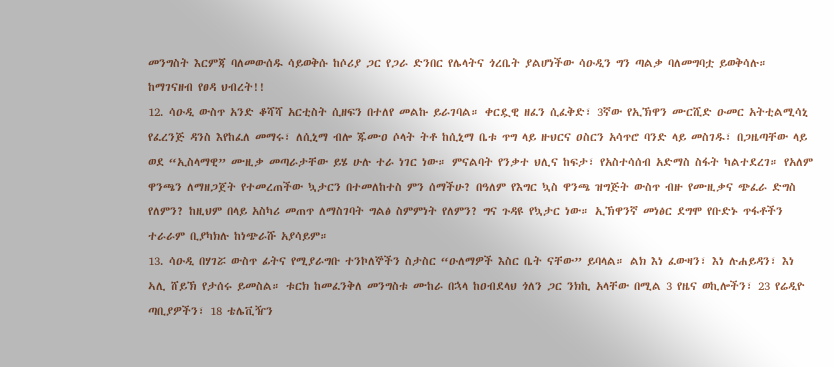መንግስት እርምጃ ባለመውሰዱ ሳይወቅሱ ከሶሪያ ጋር የጋራ ድንበር የሌላትና ጎረቤት ያልሆነችው ሳዑዲን ግን ጣልቃ ባለመግባቷ ይወቅሳሉ። ከማገናዘብ የፀዳ ህብረት!!
12. ሳዑዲ ውስጥ አንድ ቆሻሻ አርቲስት ሲዘፍን በተለየ መልኩ ይራገባል። ቀርዷዊ ዘፈን ሲፈቅድ፣ 3ኛው የኢኽዋን ሙርሺድ ዑመር አትቲልሚሳኒ የፈረንጅ ዳንስ እየከፈለ መማሩ፣ ለሲኒማ ብሎ ጁሙዐ ሶላት ትቶ ከሲኒማ ቤቱ ጥግ ላይ ዙህርና ዐስርን አሳጥሮ ባንድ ላይ መስገዱ፣ በጋዜጣቸው ላይ ወደ “ኢስላማዊ” ሙዚቃ መጣራታቸው ይሄ ሁሉ ተራ ነገር ነው። ምናልባት የንቃተ ህሊና ከፍታ፣ የአስተሳሰብ አድማስ ስፋት ካልተደረገ። የአለም ዋንጫን ለማዘጋጀት የተመረጠችው ኳታርን በተመለከተስ ምን ሰማችሁ? በዓለም የእግር ኳስ ዋንጫ ዝግጅት ውስጥ ብዙ የሙዚቃና ጭፈራ ድግስ የለምን? ከዚህም በላይ አስካሪ መጠጥ ለማስገባት ግልፅ ስምምነት የለምን? ግና ጉዳዩ የኳታር ነው። ኢኽዋንኛ መነፅር ደግሞ የቡድኑ ጥፋቶችን ተራራም ቢያካክሉ ከነጭራሹ አያሳይም።
13. ሳዑዲ በሃገሯ ውስጥ ፊትና የሚያራግቡ ተንኮለኞችን ስታስር “ዑለማዎች እስር ቤት ናቸው” ይባላል። ልክ እነ ፈውዛን፣ እነ ሉሐይዳን፣ እነ ኣሊ ሸይኽ የታሰሩ ይመስል። ቱርክ ከመፈንቅለ መንግስቱ ሙከራ በኋላ ከዐብደላህ ጎለን ጋር ንክኪ አላቸው በሚል 3 የዜና ወኪሎችን፣ 23 የሬዲዮ ጣቢያዎችን፣ 18 ቴሌቪዥን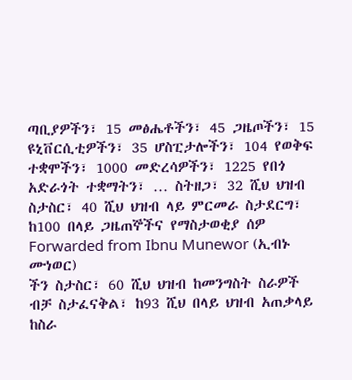ጣቢያዎችን፣ 15 መፅሔቶችን፣ 45 ጋዜጦችን፣ 15 ዩኒቨርሲቲዎችን፣ 35 ሆስፒታሎችን፣ 104 የወቅፍ ተቋሞችን፣ 1000 መድረሳዎችን፣ 1225 የበጎ አድራጎት ተቋማትን፣ … ስትዘጋ፣ 32 ሺህ ህዝብ ስታስር፣ 40 ሺህ ህዝብ ላይ ምርመራ ስታደርግ፣ ከ100 በላይ ጋዜጠኞችና የማስታወቂያ ሰዎ
Forwarded from Ibnu Munewor (ኢብኑ ሙነወር)
ችን ስታስር፣ 60 ሺህ ህዝብ ከመንግስት ስራዎች ብቻ ስታፈናቅል፣ ከ93 ሺህ በላይ ህዝብ አጠቃላይ ከስራ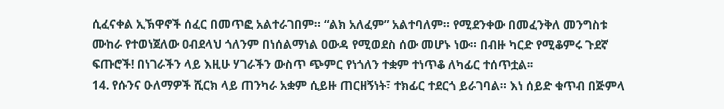ሲፈናቀል ኢኽዋኖች ሰፈር በመጥፎ አልተራገበም። “ልክ አለፈም” አልተባለም። የሚደንቀው በመፈንቅለ መንግስቱ ሙከራ የተወነጀለው ዐብደላህ ጎለንም በነሰልማነል ዐውዳ የሚወደስ ሰው መሆኑ ነው። በብዙ ካርድ የሚቆምሩ ጉደኛ ፍጡሮች! በነገራችን ላይ እዚሁ ሃገራችን ውስጥ ጭምር የነጎለን ተቋም ተነጥቆ ለካፊር ተሰጥቷል፡፡
14. የሱንና ዑለማዎች ሺርክ ላይ ጠንካራ አቋም ሲይዙ ጠርዘኝነት፣ ተክፊር ተደርጎ ይራገባል። እነ ሰይድ ቁጥብ በጅምላ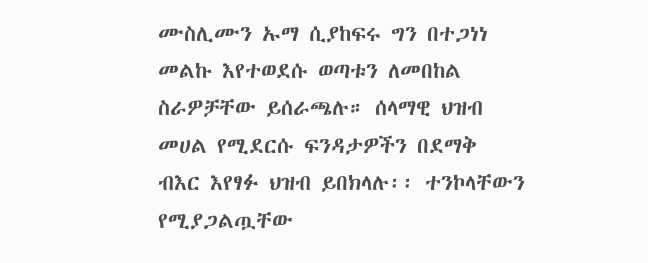ሙስሊሙን ኡማ ሲያከፍሩ ግን በተጋነነ መልኩ እየተወደሱ ወጣቱን ለመበከል ስራዎቻቸው ይሰራጫሉ። ሰላማዊ ህዝብ መሀል የሚደርሱ ፍንዳታዎችን በደማቅ ብእር እየፃፉ ህዝብ ይበክላሉ፡፡ ተንኮላቸውን የሚያጋልጧቸው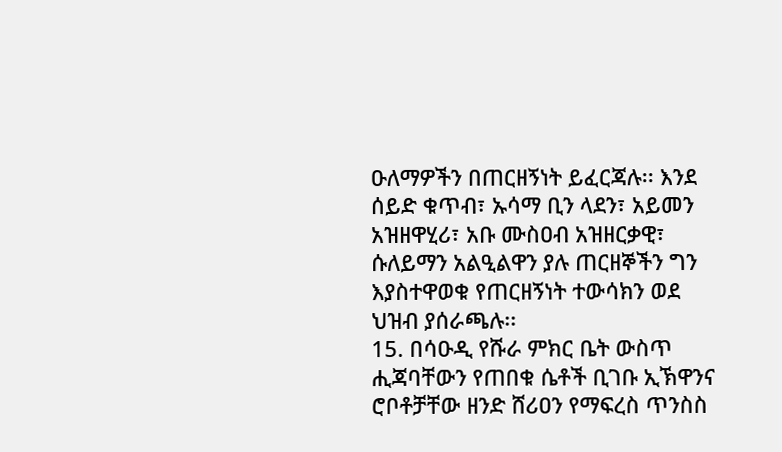ዑለማዎችን በጠርዘኝነት ይፈርጃሉ፡፡ እንደ ሰይድ ቁጥብ፣ ኡሳማ ቢን ላደን፣ አይመን አዝዘዋሂሪ፣ አቡ ሙስዐብ አዝዘርቃዊ፣ ሱለይማን አልዒልዋን ያሉ ጠርዘኞችን ግን እያስተዋወቁ የጠርዘኝነት ተውሳክን ወደ ህዝብ ያሰራጫሉ፡፡
15. በሳዑዲ የሹራ ምክር ቤት ውስጥ ሒጃባቸውን የጠበቁ ሴቶች ቢገቡ ኢኽዋንና ሮቦቶቻቸው ዘንድ ሸሪዐን የማፍረስ ጥንስስ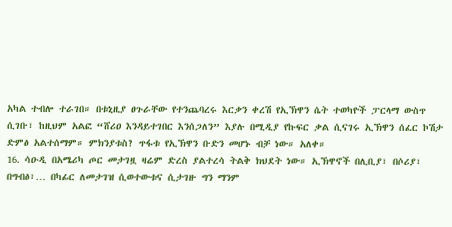አካል ተብሎ ተራገበ። በቱኒዚያ ፀጉራቸው የተንጨባረሩ እርቃን ቀረሽ የኢኽዋን ሴት ተወካዮች ፓርላማ ውስጥ ሲገቡ፣ ከዚህም አልፎ “ሸሪዐ እንዳይተገበር እንሰጋለን” እያሉ በሚዲያ የኩፍር ቃል ሲናገሩ ኢኽዋን ሰፈር ኮሽታ ድምፅ አልተሰማም። ምክንያቱስ? ጥፋቱ የኢኽዋን ቡድን መሆኑ ብቻ ነው። አለቀ።
16. ሳዑዲ በአሜሪካ ጦር መታገዟ ዛሬም ድረስ ያልተረሳ ትልቅ ክህደት ነው። ኢኽዋኖች በሊቢያ፣ በሶሪያ፣ በግብፅ፣… በካፊር ለመታገዝ ሲወተውቱና ሲታገዙ ግን ማንም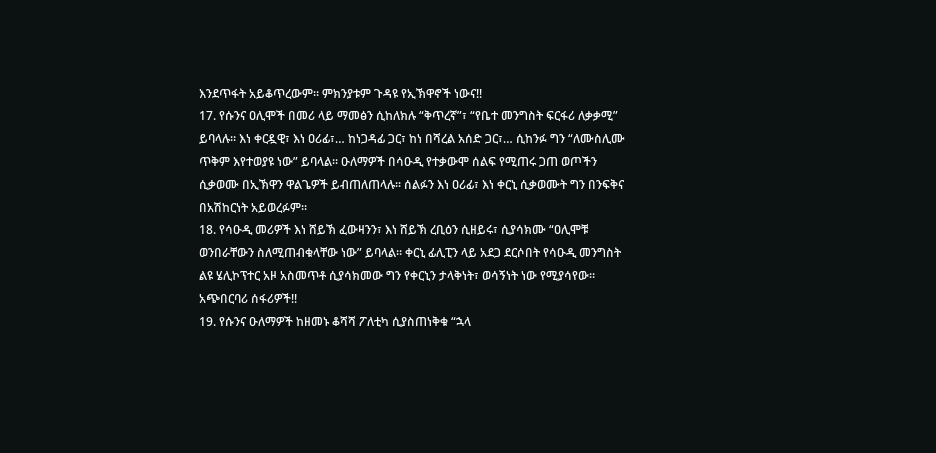እንደጥፋት አይቆጥረውም። ምክንያቱም ጉዳዩ የኢኽዋኖች ነውና!!
17. የሱንና ዐሊሞች በመሪ ላይ ማመፅን ሲከለክሉ “ቅጥረኛ”፣ “የቤተ መንግስት ፍርፋሪ ለቃቃሚ” ይባላሉ። እነ ቀርዷዊ፣ እነ ዐሪፊ፣… ከነጋዳፊ ጋር፣ ከነ በሻረል አሰድ ጋር፣… ሲከንፉ ግን “ለሙስሊሙ ጥቅም እየተወያዩ ነው” ይባላል። ዑለማዎች በሳዑዲ የተቃውሞ ሰልፍ የሚጠሩ ጋጠ ወጦችን ሲቃወሙ በኢኽዋን ዋልጌዎች ይብጠለጠላሉ፡፡ ሰልፉን እነ ዐሪፊ፣ እነ ቀርኒ ሲቃወሙት ግን በንፍቅና በአሽከርነት አይወረፉም፡፡
18. የሳዑዲ መሪዎች እነ ሸይኽ ፈውዛንን፣ እነ ሸይኽ ረቢዕን ሲዘይሩ፣ ሲያሳክሙ “ዐሊሞቹ ወንበራቸውን ስለሚጠብቁላቸው ነው” ይባላል። ቀርኒ ፊሊፒን ላይ አደጋ ደርሶበት የሳዑዲ መንግስት ልዩ ሄሊኮፕተር አዞ አስመጥቶ ሲያሳክመው ግን የቀርኒን ታላቅነት፣ ወሳኝነት ነው የሚያሳየው። አጭበርባሪ ሰፋሪዎች!!
19. የሱንና ዑለማዎች ከዘመኑ ቆሻሻ ፖለቲካ ሲያስጠነቅቁ “ኋላ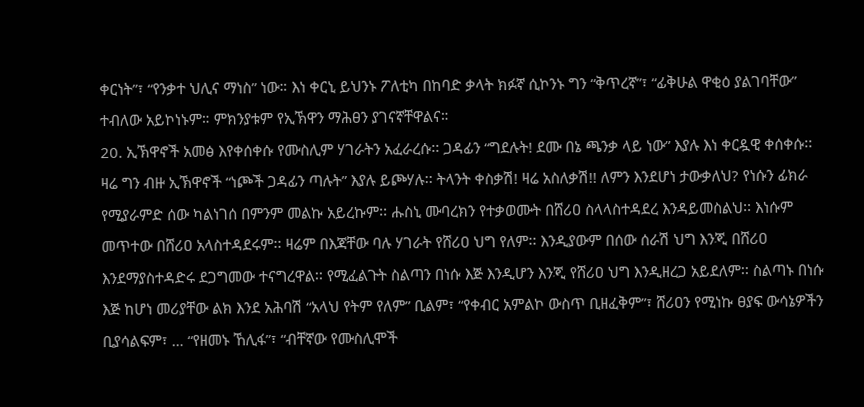ቀርነት”፣ “የንቃተ ህሊና ማነስ” ነው። እነ ቀርኒ ይህንኑ ፖለቲካ በከባድ ቃላት ክፉኛ ሲኮንኑ ግን “ቅጥረኛ”፣ “ፊቅሁል ዋቂዕ ያልገባቸው” ተብለው አይኮነኑም። ምክንያቱም የኢኽዋን ማሕፀን ያገናኛቸዋልና።
20. ኢኽዋኖች አመፅ እየቀሰቀሱ የሙስሊም ሃገራትን አፈራረሱ፡፡ ጋዳፊን “ግደሉት! ደሙ በኔ ጫንቃ ላይ ነው” እያሉ እነ ቀርዷዊ ቀሰቀሱ፡፡ ዛሬ ግን ብዙ ኢኽዋኖች “ነጮች ጋዳፊን ጣሉት” እያሉ ይጮሃሉ፡፡ ትላንት ቀስቃሽ! ዛሬ አስለቃሽ!! ለምን እንደሆነ ታውቃለህ? የነሱን ፊክራ የሚያራምድ ሰው ካልነገሰ በምንም መልኩ አይረኩም፡፡ ሑስኒ ሙባረክን የተቃወሙት በሸሪዐ ስላላስተዳደረ እንዳይመስልህ፡፡ እነሱም መጥተው በሸሪዐ አላስተዳደሩም፡፡ ዛሬም በእጃቸው ባሉ ሃገራት የሸሪዐ ህግ የለም፡፡ እንዲያውም በሰው ሰራሽ ህግ እንጂ በሸሪዐ እንደማያስተዳድሩ ደጋግመው ተናግረዋል፡፡ የሚፈልጉት ስልጣን በነሱ እጅ እንዲሆን እንጂ የሸሪዐ ህግ እንዲዘረጋ አይደለም፡፡ ስልጣኑ በነሱ እጅ ከሆነ መሪያቸው ልክ እንደ አሕባሽ “አላህ የትም የለም” ቢልም፣ “የቀብር አምልኮ ውስጥ ቢዘፈቅም”፣ ሸሪዐን የሚነኩ ፀያፍ ውሳኔዎችን ቢያሳልፍም፣ … “የዘመኑ ኸሊፋ”፣ “ብቸኛው የሙስሊሞች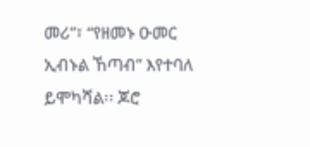መሪ”፣ “የዘመኑ ዑመር ኢብኑል ኸጣብ” እየተባለ ይሞካሻል፡፡ ጆሮ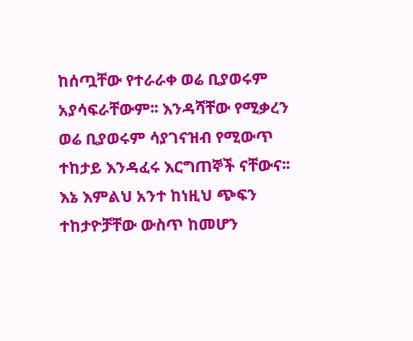ከሰጧቸው የተራራቀ ወሬ ቢያወሩም አያሳፍራቸውም፡፡ እንዳሻቸው የሚቃረን ወሬ ቢያወሩም ሳያገናዝብ የሚውጥ ተከታይ እንዳፈሩ እርግጠኞች ናቸውና፡፡ እኔ እምልህ አንተ ከነዚህ ጭፍን ተከታዮቻቸው ውስጥ ከመሆን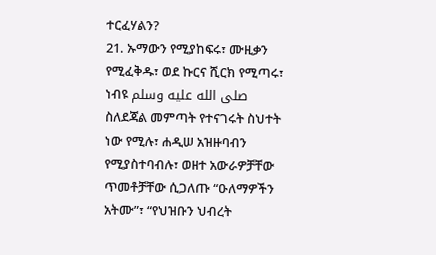ተርፈሃልን?
21. ኡማውን የሚያከፍሩ፣ ሙዚቃን የሚፈቅዱ፣ ወደ ኩርና ሺርክ የሚጣሩ፣ ነብዩ صلى الله عليه وسلم ስለደጃል መምጣት የተናገሩት ስህተት ነው የሚሉ፣ ሐዲሠ አዝዙባብን የሚያስተባብሉ፣ ወዘተ አውራዎቻቸው ጥመቶቻቸው ሲጋለጡ “ዑለማዎችን አትሙ”፣ “የህዝቡን ህብረት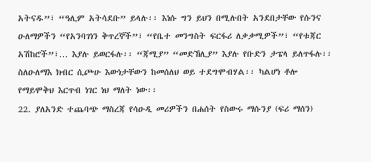አትናዱ”፣ “ዓሊም አትሳደቡ” ይላሉ፡፡ እነሱ ግን ይህን በሚሉበት አንደበታቸው የሱንና ዑለማዎችን “የአንባገነን ቅጥረኞች”፣ “የቤተ መንግስት ፍርፋሪ ለቃቃሚዎች”፣ “የቱጃር አሽከሮች”፣… እያሉ ይወርፋሉ፡፡ “ጃሚያ” “መድኸሊያ” እያሉ የቡድን ታፔላ ይለጥፋሉ፡፡ ስለዑለማእ ክብር ሲጮሁ እውነታቸውን ከመሰለህ ወይ ተደግሞብሃል፡፡ ካልሆነ ቶሎ የማይሞቅህ እርጥብ ነገር ነህ ማለት ነው፡፡
22. ያለአንድ ተጨባጭ ማስረጃ የሳዑዲ መሪዎችን በሐሰት የስውሩ ማሱንያ (ፍሪ ማሰን)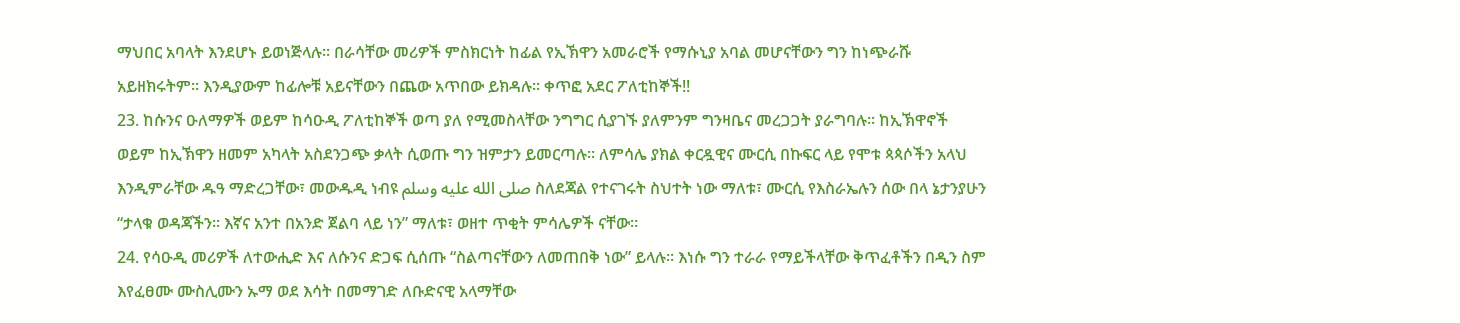ማህበር አባላት እንደሆኑ ይወነጅላሉ፡፡ በራሳቸው መሪዎች ምስክርነት ከፊል የኢኽዋን አመራሮች የማሱኒያ አባል መሆናቸውን ግን ከነጭራሹ አይዘክሩትም፡፡ እንዲያውም ከፊሎቹ አይናቸውን በጨው አጥበው ይክዳሉ፡፡ ቀጥፎ አደር ፖለቲከኞች!!
23. ከሱንና ዑለማዎች ወይም ከሳዑዲ ፖለቲከኞች ወጣ ያለ የሚመስላቸው ንግግር ሲያገኙ ያለምንም ግንዛቤና መረጋጋት ያራግባሉ፡፡ ከኢኽዋኖች ወይም ከኢኽዋን ዘመም አካላት አስደንጋጭ ቃላት ሲወጡ ግን ዝምታን ይመርጣሉ፡፡ ለምሳሌ ያክል ቀርዷዊና ሙርሲ በኩፍር ላይ የሞቱ ጳጳሶችን አላህ እንዲምራቸው ዱዓ ማድረጋቸው፣ መውዱዲ ነብዩ صلى الله عليه وسلم ስለደጃል የተናገሩት ስህተት ነው ማለቱ፣ ሙርሲ የእስራኤሉን ሰው በላ ኔታንያሁን “ታላቁ ወዳጃችን፡፡ እኛና አንተ በአንድ ጀልባ ላይ ነን” ማለቱ፣ ወዘተ ጥቂት ምሳሌዎች ናቸው፡፡
24. የሳዑዲ መሪዎች ለተውሒድ እና ለሱንና ድጋፍ ሲሰጡ “ስልጣናቸውን ለመጠበቅ ነው” ይላሉ፡፡ እነሱ ግን ተራራ የማይችላቸው ቅጥፈቶችን በዲን ስም እየፈፀሙ ሙስሊሙን ኡማ ወደ እሳት በመማገድ ለቡድናዊ አላማቸው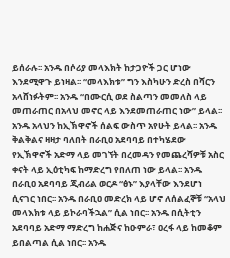ይሰራሉ፡፡ አንዱ በሶሪያ መላእክት ከታጋዮች ጋር ሆነው እንደሚዋጉ ይነዛል፡፡ “መላእክቱ” ግን እስካሁን ድረስ በሻርን አላሸነፉትም፡፡ አንዱ “በሙርሲ ወደ ስልጣን መመለስ ላይ መጠራጠር በአላህ መኖር ላይ እንደመጠራጠር ነው” ይላል፡፡ አንዱ አላህን ከኢኽዋኖች ሰልፍ ውስጥ አየሁት ይላል፡፡ አንዱ ቅልቅልና ዛዛታ ባለበት በራቢዐ አደባባይ በተካሄደው የኢኽዋኖች አድማ ላይ መገኘት በረመዳን የመጨረሻዎቹ አስር ቀናት ላይ ኢዕቲካፍ ከማድረግ የበለጠ ነው ይላል፡፡ አንዱ በራቢዐ አደባባይ ጂብሪል ወርዶ “ፅኑ” እያላቸው እንደሆነ ሲናገር ነበር፡፡ አንዱ በራቢዐ መድረክ ላይ ሆኖ ለሰልፈኞቹ “አላህ መላእክቱ ላይ ይኮራባችኋል” ሲል ነበር፡፡ አንዱ በሲትቲን አደባባይ አድማ ማድረግ ከሐጅና ከዑምራ፣ ዐረፋ ላይ ከመቆም ይበልጣል ሲል ነበር፡፡ አንዱ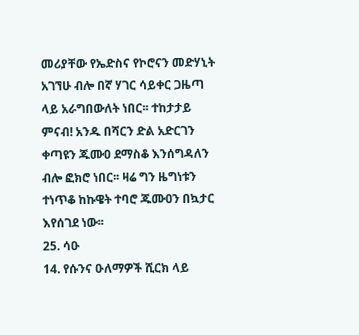መሪያቸው የኤድስና የኮሮናን መድሃኒት አገኘሁ ብሎ በኛ ሃገር ሳይቀር ጋዜጣ ላይ አራግበውለት ነበር፡፡ ተከታታይ ምናብ! አንዱ በሻርን ድል አድርገን ቀጣዩን ጁሙዐ ደማስቆ እንሰግዳለን ብሎ ፎክሮ ነበር፡፡ ዛሬ ግን ዜግነቱን ተነጥቆ ከኩዌት ተባሮ ጁሙዐን በኳታር እየሰገደ ነው፡፡
25. ሳዑ
14. የሱንና ዑለማዎች ሺርክ ላይ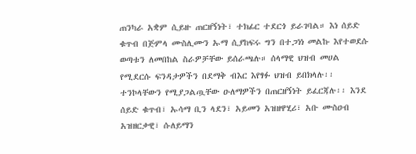ጠንካራ አቋም ሲይዙ ጠርዘኝነት፣ ተክፊር ተደርጎ ይራገባል። እነ ሰይድ ቁጥብ በጅምላ ሙስሊሙን ኡማ ሲያከፍሩ ግን በተጋነነ መልኩ እየተወደሱ ወጣቱን ለመበከል ስራዎቻቸው ይሰራጫሉ። ሰላማዊ ህዝብ መሀል የሚደርሱ ፍንዳታዎችን በደማቅ ብእር እየፃፉ ህዝብ ይበክላሉ፡፡ ተንኮላቸውን የሚያጋልጧቸው ዑለማዎችን በጠርዘኝነት ይፈርጃሉ፡፡ እንደ ሰይድ ቁጥብ፣ ኡሳማ ቢን ላደን፣ አይመን አዝዘዋሂሪ፣ አቡ ሙስዐብ አዝዘርቃዊ፣ ሱለይማን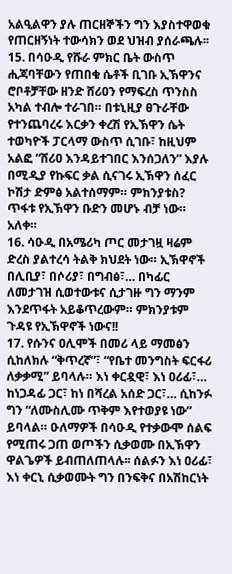አልዒልዋን ያሉ ጠርዘኞችን ግን እያስተዋወቁ የጠርዘኝነት ተውሳክን ወደ ህዝብ ያሰራጫሉ፡፡
15. በሳዑዲ የሹራ ምክር ቤት ውስጥ ሒጃባቸውን የጠበቁ ሴቶች ቢገቡ ኢኽዋንና ሮቦቶቻቸው ዘንድ ሸሪዐን የማፍረስ ጥንስስ አካል ተብሎ ተራገበ። በቱኒዚያ ፀጉራቸው የተንጨባረሩ እርቃን ቀረሽ የኢኽዋን ሴት ተወካዮች ፓርላማ ውስጥ ሲገቡ፣ ከዚህም አልፎ “ሸሪዐ እንዳይተገበር እንሰጋለን” እያሉ በሚዲያ የኩፍር ቃል ሲናገሩ ኢኽዋን ሰፈር ኮሽታ ድምፅ አልተሰማም። ምክንያቱስ? ጥፋቱ የኢኽዋን ቡድን መሆኑ ብቻ ነው። አለቀ።
16. ሳዑዲ በአሜሪካ ጦር መታገዟ ዛሬም ድረስ ያልተረሳ ትልቅ ክህደት ነው። ኢኽዋኖች በሊቢያ፣ በሶሪያ፣ በግብፅ፣… በካፊር ለመታገዝ ሲወተውቱና ሲታገዙ ግን ማንም እንደጥፋት አይቆጥረውም። ምክንያቱም ጉዳዩ የኢኽዋኖች ነውና!!
17. የሱንና ዐሊሞች በመሪ ላይ ማመፅን ሲከለክሉ “ቅጥረኛ”፣ “የቤተ መንግስት ፍርፋሪ ለቃቃሚ” ይባላሉ። እነ ቀርዷዊ፣ እነ ዐሪፊ፣… ከነጋዳፊ ጋር፣ ከነ በሻረል አሰድ ጋር፣… ሲከንፉ ግን “ለሙስሊሙ ጥቅም እየተወያዩ ነው” ይባላል። ዑለማዎች በሳዑዲ የተቃውሞ ሰልፍ የሚጠሩ ጋጠ ወጦችን ሲቃወሙ በኢኽዋን ዋልጌዎች ይብጠለጠላሉ፡፡ ሰልፉን እነ ዐሪፊ፣ እነ ቀርኒ ሲቃወሙት ግን በንፍቅና በአሽከርነት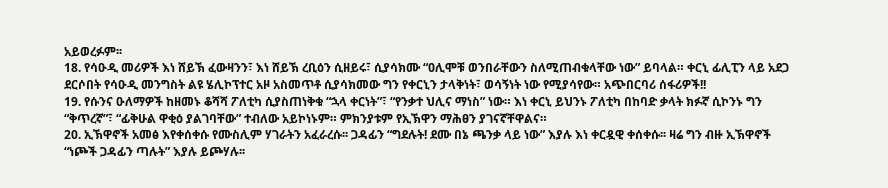አይወረፉም፡፡
18. የሳዑዲ መሪዎች እነ ሸይኽ ፈውዛንን፣ እነ ሸይኽ ረቢዕን ሲዘይሩ፣ ሲያሳክሙ “ዐሊሞቹ ወንበራቸውን ስለሚጠብቁላቸው ነው” ይባላል። ቀርኒ ፊሊፒን ላይ አደጋ ደርሶበት የሳዑዲ መንግስት ልዩ ሄሊኮፕተር አዞ አስመጥቶ ሲያሳክመው ግን የቀርኒን ታላቅነት፣ ወሳኝነት ነው የሚያሳየው። አጭበርባሪ ሰፋሪዎች!!
19. የሱንና ዑለማዎች ከዘመኑ ቆሻሻ ፖለቲካ ሲያስጠነቅቁ “ኋላ ቀርነት”፣ “የንቃተ ህሊና ማነስ” ነው። እነ ቀርኒ ይህንኑ ፖለቲካ በከባድ ቃላት ክፉኛ ሲኮንኑ ግን “ቅጥረኛ”፣ “ፊቅሁል ዋቂዕ ያልገባቸው” ተብለው አይኮነኑም። ምክንያቱም የኢኽዋን ማሕፀን ያገናኛቸዋልና።
20. ኢኽዋኖች አመፅ እየቀሰቀሱ የሙስሊም ሃገራትን አፈራረሱ፡፡ ጋዳፊን “ግደሉት! ደሙ በኔ ጫንቃ ላይ ነው” እያሉ እነ ቀርዷዊ ቀሰቀሱ፡፡ ዛሬ ግን ብዙ ኢኽዋኖች “ነጮች ጋዳፊን ጣሉት” እያሉ ይጮሃሉ፡፡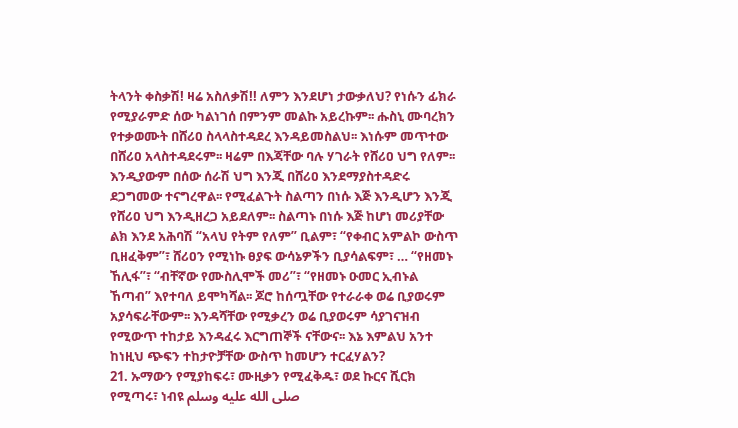ትላንት ቀስቃሽ! ዛሬ አስለቃሽ!! ለምን እንደሆነ ታውቃለህ? የነሱን ፊክራ የሚያራምድ ሰው ካልነገሰ በምንም መልኩ አይረኩም፡፡ ሑስኒ ሙባረክን የተቃወሙት በሸሪዐ ስላላስተዳደረ እንዳይመስልህ፡፡ እነሱም መጥተው በሸሪዐ አላስተዳደሩም፡፡ ዛሬም በእጃቸው ባሉ ሃገራት የሸሪዐ ህግ የለም፡፡ እንዲያውም በሰው ሰራሽ ህግ እንጂ በሸሪዐ እንደማያስተዳድሩ ደጋግመው ተናግረዋል፡፡ የሚፈልጉት ስልጣን በነሱ እጅ እንዲሆን እንጂ የሸሪዐ ህግ እንዲዘረጋ አይደለም፡፡ ስልጣኑ በነሱ እጅ ከሆነ መሪያቸው ልክ እንደ አሕባሽ “አላህ የትም የለም” ቢልም፣ “የቀብር አምልኮ ውስጥ ቢዘፈቅም”፣ ሸሪዐን የሚነኩ ፀያፍ ውሳኔዎችን ቢያሳልፍም፣ … “የዘመኑ ኸሊፋ”፣ “ብቸኛው የሙስሊሞች መሪ”፣ “የዘመኑ ዑመር ኢብኑል ኸጣብ” እየተባለ ይሞካሻል፡፡ ጆሮ ከሰጧቸው የተራራቀ ወሬ ቢያወሩም አያሳፍራቸውም፡፡ እንዳሻቸው የሚቃረን ወሬ ቢያወሩም ሳያገናዝብ የሚውጥ ተከታይ እንዳፈሩ እርግጠኞች ናቸውና፡፡ እኔ እምልህ አንተ ከነዚህ ጭፍን ተከታዮቻቸው ውስጥ ከመሆን ተርፈሃልን?
21. ኡማውን የሚያከፍሩ፣ ሙዚቃን የሚፈቅዱ፣ ወደ ኩርና ሺርክ የሚጣሩ፣ ነብዩ صلى الله عليه وسلم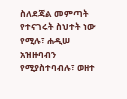ስለደጃል መምጣት የተናገሩት ስህተት ነው የሚሉ፣ ሐዲሠ አዝዙባብን የሚያስተባብሉ፣ ወዘተ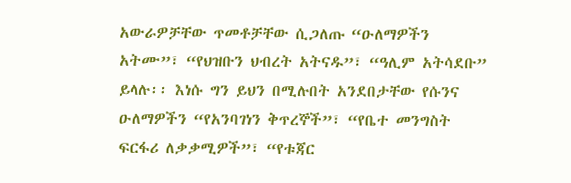አውራዎቻቸው ጥመቶቻቸው ሲጋለጡ “ዑለማዎችን አትሙ”፣ “የህዝቡን ህብረት አትናዱ”፣ “ዓሊም አትሳደቡ” ይላሉ፡፡ እነሱ ግን ይህን በሚሉበት አንደበታቸው የሱንና ዑለማዎችን “የአንባገነን ቅጥረኞች”፣ “የቤተ መንግስት ፍርፋሪ ለቃቃሚዎች”፣ “የቱጃር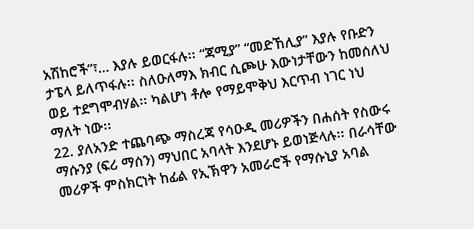አሽከሮች”፣… እያሉ ይወርፋሉ፡፡ “ጃሚያ” “መድኸሊያ” እያሉ የቡድን ታፔላ ይለጥፋሉ፡፡ ስለዑለማእ ክብር ሲጮሁ እውነታቸውን ከመሰለህ ወይ ተደግሞብሃል፡፡ ካልሆነ ቶሎ የማይሞቅህ እርጥብ ነገር ነህ ማለት ነው፡፡
22. ያለአንድ ተጨባጭ ማስረጃ የሳዑዲ መሪዎችን በሐሰት የስውሩ ማሱንያ (ፍሪ ማሰን) ማህበር አባላት እንደሆኑ ይወነጅላሉ፡፡ በራሳቸው መሪዎች ምስክርነት ከፊል የኢኽዋን አመራሮች የማሱኒያ አባል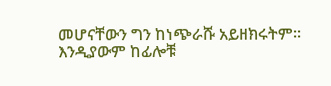መሆናቸውን ግን ከነጭራሹ አይዘክሩትም፡፡ እንዲያውም ከፊሎቹ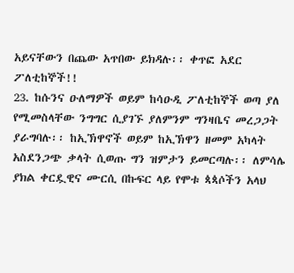አይናቸውን በጨው አጥበው ይክዳሉ፡፡ ቀጥፎ አደር ፖለቲከኞች!!
23. ከሱንና ዑለማዎች ወይም ከሳዑዲ ፖለቲከኞች ወጣ ያለ የሚመስላቸው ንግግር ሲያገኙ ያለምንም ግንዛቤና መረጋጋት ያራግባሉ፡፡ ከኢኽዋኖች ወይም ከኢኽዋን ዘመም አካላት አስደንጋጭ ቃላት ሲወጡ ግን ዝምታን ይመርጣሉ፡፡ ለምሳሌ ያክል ቀርዷዊና ሙርሲ በኩፍር ላይ የሞቱ ጳጳሶችን አላህ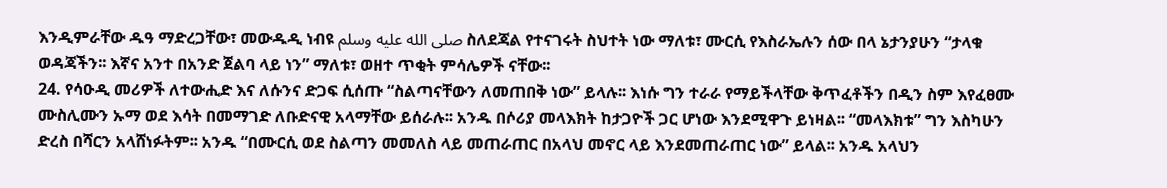እንዲምራቸው ዱዓ ማድረጋቸው፣ መውዱዲ ነብዩ صلى الله عليه وسلم ስለደጃል የተናገሩት ስህተት ነው ማለቱ፣ ሙርሲ የእስራኤሉን ሰው በላ ኔታንያሁን “ታላቁ ወዳጃችን፡፡ እኛና አንተ በአንድ ጀልባ ላይ ነን” ማለቱ፣ ወዘተ ጥቂት ምሳሌዎች ናቸው፡፡
24. የሳዑዲ መሪዎች ለተውሒድ እና ለሱንና ድጋፍ ሲሰጡ “ስልጣናቸውን ለመጠበቅ ነው” ይላሉ፡፡ እነሱ ግን ተራራ የማይችላቸው ቅጥፈቶችን በዲን ስም እየፈፀሙ ሙስሊሙን ኡማ ወደ እሳት በመማገድ ለቡድናዊ አላማቸው ይሰራሉ፡፡ አንዱ በሶሪያ መላእክት ከታጋዮች ጋር ሆነው እንደሚዋጉ ይነዛል፡፡ “መላእክቱ” ግን እስካሁን ድረስ በሻርን አላሸነፉትም፡፡ አንዱ “በሙርሲ ወደ ስልጣን መመለስ ላይ መጠራጠር በአላህ መኖር ላይ እንደመጠራጠር ነው” ይላል፡፡ አንዱ አላህን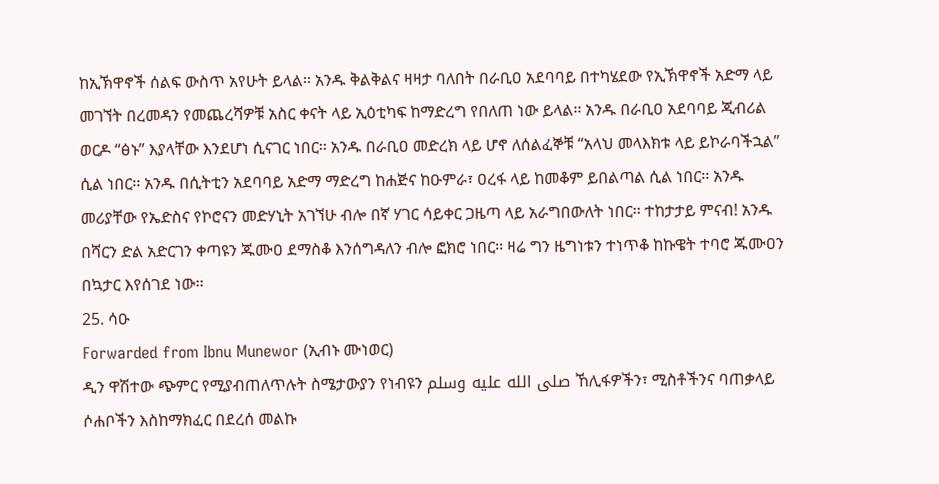ከኢኽዋኖች ሰልፍ ውስጥ አየሁት ይላል፡፡ አንዱ ቅልቅልና ዛዛታ ባለበት በራቢዐ አደባባይ በተካሄደው የኢኽዋኖች አድማ ላይ መገኘት በረመዳን የመጨረሻዎቹ አስር ቀናት ላይ ኢዕቲካፍ ከማድረግ የበለጠ ነው ይላል፡፡ አንዱ በራቢዐ አደባባይ ጂብሪል ወርዶ “ፅኑ” እያላቸው እንደሆነ ሲናገር ነበር፡፡ አንዱ በራቢዐ መድረክ ላይ ሆኖ ለሰልፈኞቹ “አላህ መላእክቱ ላይ ይኮራባችኋል” ሲል ነበር፡፡ አንዱ በሲትቲን አደባባይ አድማ ማድረግ ከሐጅና ከዑምራ፣ ዐረፋ ላይ ከመቆም ይበልጣል ሲል ነበር፡፡ አንዱ መሪያቸው የኤድስና የኮሮናን መድሃኒት አገኘሁ ብሎ በኛ ሃገር ሳይቀር ጋዜጣ ላይ አራግበውለት ነበር፡፡ ተከታታይ ምናብ! አንዱ በሻርን ድል አድርገን ቀጣዩን ጁሙዐ ደማስቆ እንሰግዳለን ብሎ ፎክሮ ነበር፡፡ ዛሬ ግን ዜግነቱን ተነጥቆ ከኩዌት ተባሮ ጁሙዐን በኳታር እየሰገደ ነው፡፡
25. ሳዑ
Forwarded from Ibnu Munewor (ኢብኑ ሙነወር)
ዲን ዋሽተው ጭምር የሚያብጠለጥሉት ስሜታውያን የነብዩን صلى الله عليه وسلم ኸሊፋዎችን፣ ሚስቶችንና ባጠቃላይ ሶሐቦችን እስከማክፈር በደረሰ መልኩ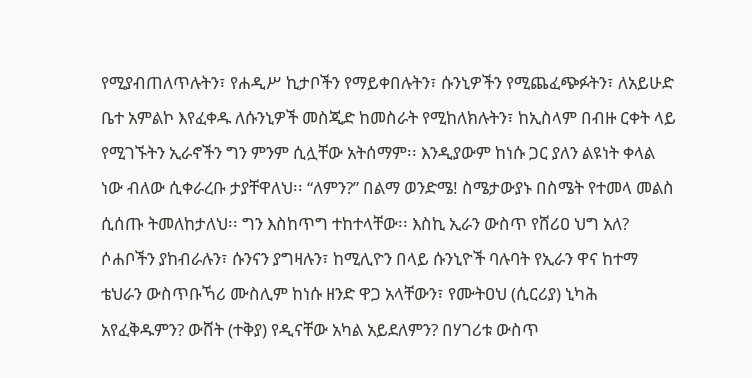የሚያብጠለጥሉትን፣ የሐዲሥ ኪታቦችን የማይቀበሉትን፣ ሱንኒዎችን የሚጨፈጭፉትን፣ ለአይሁድ ቤተ አምልኮ እየፈቀዱ ለሱንኒዎች መስጂድ ከመስራት የሚከለክሉትን፣ ከኢስላም በብዙ ርቀት ላይ የሚገኙትን ኢራኖችን ግን ምንም ሲሏቸው አትሰማም፡፡ እንዲያውም ከነሱ ጋር ያለን ልዩነት ቀላል ነው ብለው ሲቀራረቡ ታያቸዋለህ፡፡ “ለምን?” በልማ ወንድሜ! ስሜታውያኑ በስሜት የተመላ መልስ ሲሰጡ ትመለከታለህ፡፡ ግን እስከጥግ ተከተላቸው፡፡ እስኪ ኢራን ውስጥ የሸሪዐ ህግ አለ? ሶሐቦችን ያከብራሉን፣ ሱንናን ያግዛሉን፣ ከሚሊዮን በላይ ሱንኒዮች ባሉባት የኢራን ዋና ከተማ ቴህራን ውስጥቡኻሪ ሙስሊም ከነሱ ዘንድ ዋጋ አላቸውን፣ የሙትዐህ (ሲርሪያ) ኒካሕ አየፈቅዱምን? ውሸት (ተቅያ) የዲናቸው አካል አይደለምን? በሃገሪቱ ውስጥ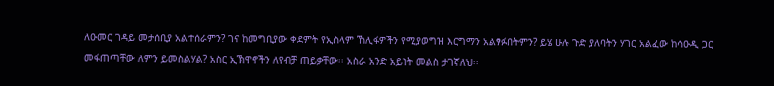ለዑመር ገዳይ መታሰቢያ አልተሰራምን? ገና ከመግቢያው ቀደምት የኢስላም ኸሊፋዎችን የሚያወግዝ እርግማን አልፃፉበትምን? ይሄ ሁሉ ጉድ ያለባትን ሃገር አልፈው ከሳዑዲ ጋር መፋጠጣቸው ለምን ይመስልሃል? አስር ኢኽዋኖችን ለየብቻ ጠይቃቸው፡፡ አስራ አንድ አይነት መልስ ታገኛለህ፡፡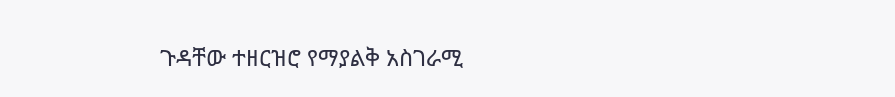ጉዳቸው ተዘርዝሮ የማያልቅ አስገራሚ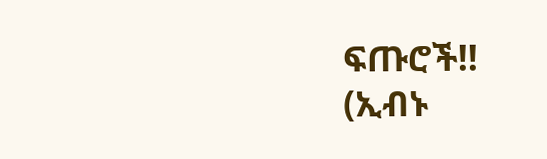ፍጡሮች!!
(ኢብኑ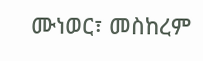ሙነወር፣ መስከረም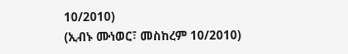10/2010)
(ኢብኑ ሙነወር፣ መስከረም 10/2010)